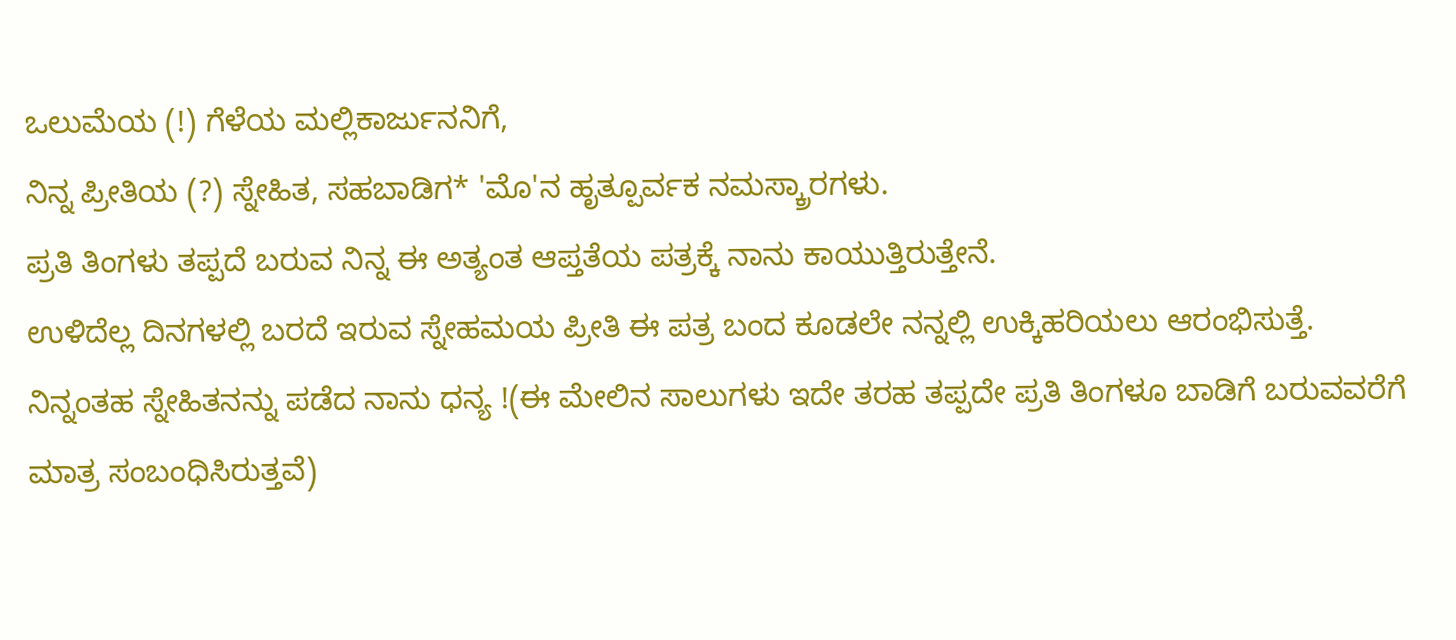ಒಲುಮೆಯ (!) ಗೆಳೆಯ ಮಲ್ಲಿಕಾರ್ಜುನನಿಗೆ,
ನಿನ್ನ ಪ್ರೀತಿಯ (?) ಸ್ನೇಹಿತ, ಸಹಬಾಡಿಗ* 'ಮೊ'ನ ಹೃತ್ಪೂರ್ವಕ ನಮಸ್ಕ್ರಾರಗಳು.
ಪ್ರತಿ ತಿಂಗಳು ತಪ್ಪದೆ ಬರುವ ನಿನ್ನ ಈ ಅತ್ಯಂತ ಆಪ್ತತೆಯ ಪತ್ರಕ್ಕೆ ನಾನು ಕಾಯುತ್ತಿರುತ್ತೇನೆ.
ಉಳಿದೆಲ್ಲ ದಿನಗಳಲ್ಲಿ ಬರದೆ ಇರುವ ಸ್ನೇಹಮಯ ಪ್ರೀತಿ ಈ ಪತ್ರ ಬಂದ ಕೂಡಲೇ ನನ್ನಲ್ಲಿ ಉಕ್ಕಿಹರಿಯಲು ಆರಂಭಿಸುತ್ತೆ.
ನಿನ್ನಂತಹ ಸ್ನೇಹಿತನನ್ನು ಪಡೆದ ನಾನು ಧನ್ಯ !(ಈ ಮೇಲಿನ ಸಾಲುಗಳು ಇದೇ ತರಹ ತಪ್ಪದೇ ಪ್ರತಿ ತಿಂಗಳೂ ಬಾಡಿಗೆ ಬರುವವರೆಗೆ ಮಾತ್ರ ಸಂಬಂಧಿಸಿರುತ್ತವೆ)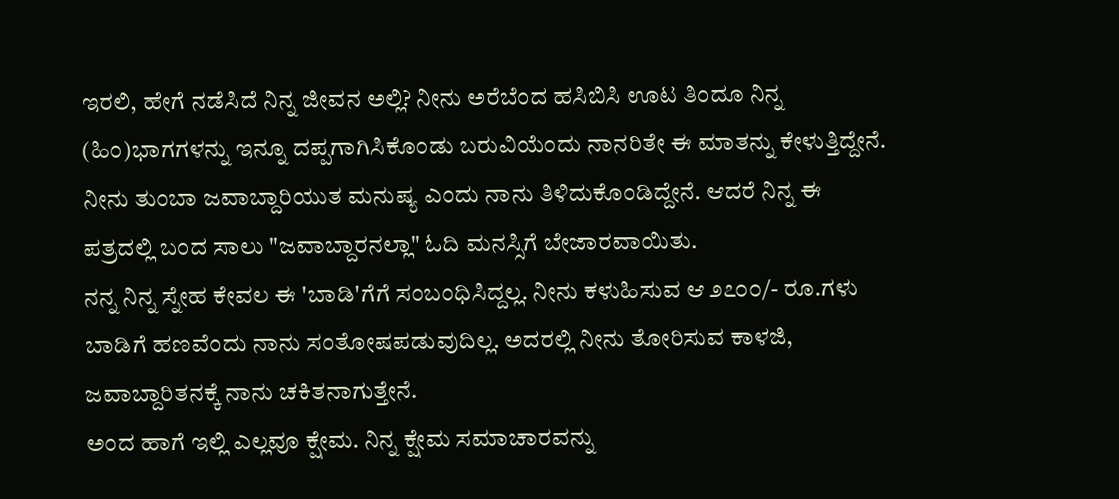ಇರಲಿ, ಹೇಗೆ ನಡೆಸಿದೆ ನಿನ್ನ ಜೀವನ ಅಲ್ಲಿ? ನೀನು ಅರೆಬೆಂದ ಹಸಿಬಿಸಿ ಊಟ ತಿಂದೂ ನಿನ್ನ (ಹಿಂ)ಭಾಗಗಳನ್ನು ಇನ್ನೂ ದಪ್ಪಗಾಗಿಸಿಕೊಂಡು ಬರುವಿಯೆಂದು ನಾನರಿತೇ ಈ ಮಾತನ್ನು ಕೇಳುತ್ತಿದ್ದೇನೆ.
ನೀನು ತುಂಬಾ ಜವಾಬ್ದಾರಿಯುತ ಮನುಷ್ಯ ಎಂದು ನಾನು ತಿಳಿದುಕೊಂಡಿದ್ದೇನೆ. ಆದರೆ ನಿನ್ನ ಈ ಪತ್ರದಲ್ಲಿ ಬಂದ ಸಾಲು "ಜವಾಬ್ದಾರನಲ್ಲಾ" ಓದಿ ಮನಸ್ಸಿಗೆ ಬೇಜಾರವಾಯಿತು.
ನನ್ನ ನಿನ್ನ ಸ್ನೇಹ ಕೇವಲ ಈ 'ಬಾಡಿ'ಗೆಗೆ ಸಂಬಂಧಿಸಿದ್ದಲ್ಲ. ನೀನು ಕಳುಹಿಸುವ ಆ ೨೭೦೦/- ರೂ.ಗಳು ಬಾಡಿಗೆ ಹಣವೆಂದು ನಾನು ಸಂತೋಷಪಡುವುದಿಲ್ಲ. ಅದರಲ್ಲಿ ನೀನು ತೋರಿಸುವ ಕಾಳಜಿ, ಜವಾಬ್ದಾರಿತನಕ್ಕೆ ನಾನು ಚಕಿತನಾಗುತ್ತೇನೆ.
ಅಂದ ಹಾಗೆ ಇಲ್ಲಿ ಎಲ್ಲವೂ ಕ್ಷೇಮ. ನಿನ್ನ ಕ್ಷೇಮ ಸಮಾಚಾರವನ್ನು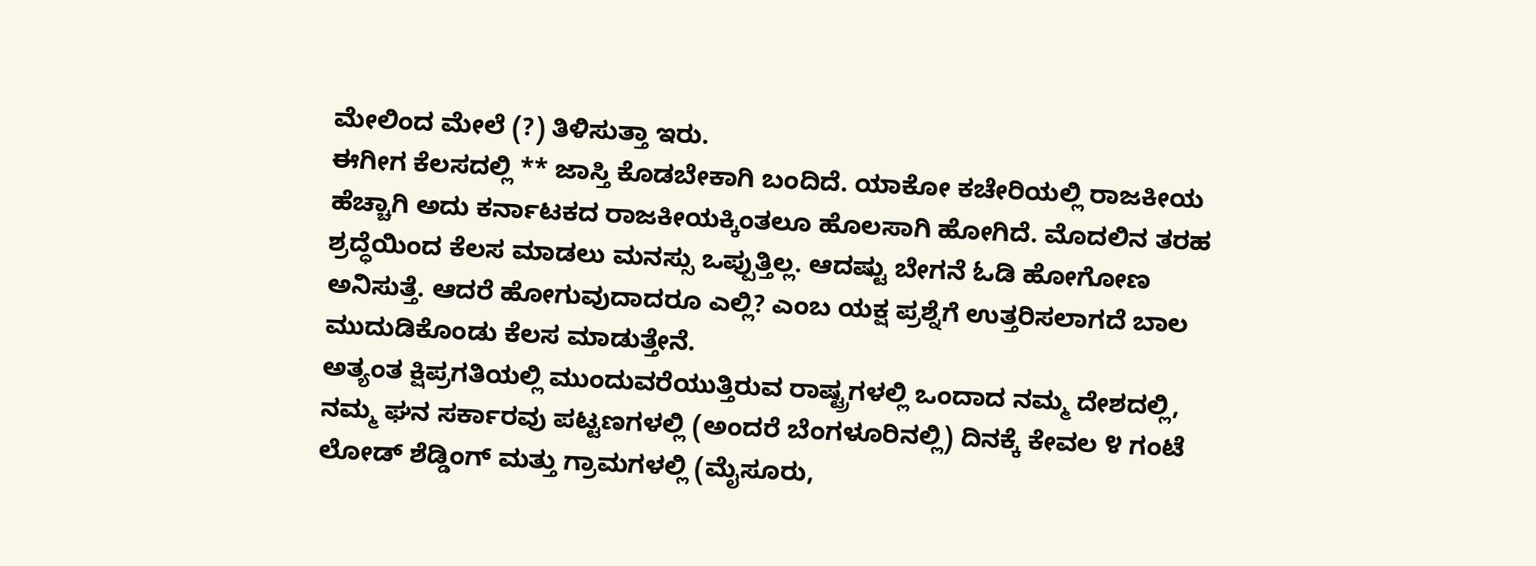ಮೇಲಿಂದ ಮೇಲೆ (?) ತಿಳಿಸುತ್ತಾ ಇರು.
ಈಗೀಗ ಕೆಲಸದಲ್ಲಿ ** ಜಾಸ್ತಿ ಕೊಡಬೇಕಾಗಿ ಬಂದಿದೆ. ಯಾಕೋ ಕಚೇರಿಯಲ್ಲಿ ರಾಜಕೀಯ ಹೆಚ್ಚಾಗಿ ಅದು ಕರ್ನಾಟಕದ ರಾಜಕೀಯಕ್ಕಿಂತಲೂ ಹೊಲಸಾಗಿ ಹೋಗಿದೆ. ಮೊದಲಿನ ತರಹ ಶ್ರದ್ಧೆಯಿಂದ ಕೆಲಸ ಮಾಡಲು ಮನಸ್ಸು ಒಪ್ಪುತ್ತಿಲ್ಲ. ಆದಷ್ಟು ಬೇಗನೆ ಓಡಿ ಹೋಗೋಣ ಅನಿಸುತ್ತೆ. ಆದರೆ ಹೋಗುವುದಾದರೂ ಎಲ್ಲಿ? ಎಂಬ ಯಕ್ಷ ಪ್ರಶ್ನೆಗೆ ಉತ್ತರಿಸಲಾಗದೆ ಬಾಲ ಮುದುಡಿಕೊಂಡು ಕೆಲಸ ಮಾಡುತ್ತೇನೆ.
ಅತ್ಯಂತ ಕ್ಷಿಪ್ರಗತಿಯಲ್ಲಿ ಮುಂದುವರೆಯುತ್ತಿರುವ ರಾಷ್ಟ್ರಗಳಲ್ಲಿ ಒಂದಾದ ನಮ್ಮ ದೇಶದಲ್ಲಿ, ನಮ್ಮ ಘನ ಸರ್ಕಾರವು ಪಟ್ಟಣಗಳಲ್ಲಿ (ಅಂದರೆ ಬೆಂಗಳೂರಿನಲ್ಲಿ) ದಿನಕ್ಕೆ ಕೇವಲ ೪ ಗಂಟೆ ಲೋಡ್ ಶೆಡ್ಡಿಂಗ್ ಮತ್ತು ಗ್ರಾಮಗಳಲ್ಲಿ (ಮೈಸೂರು,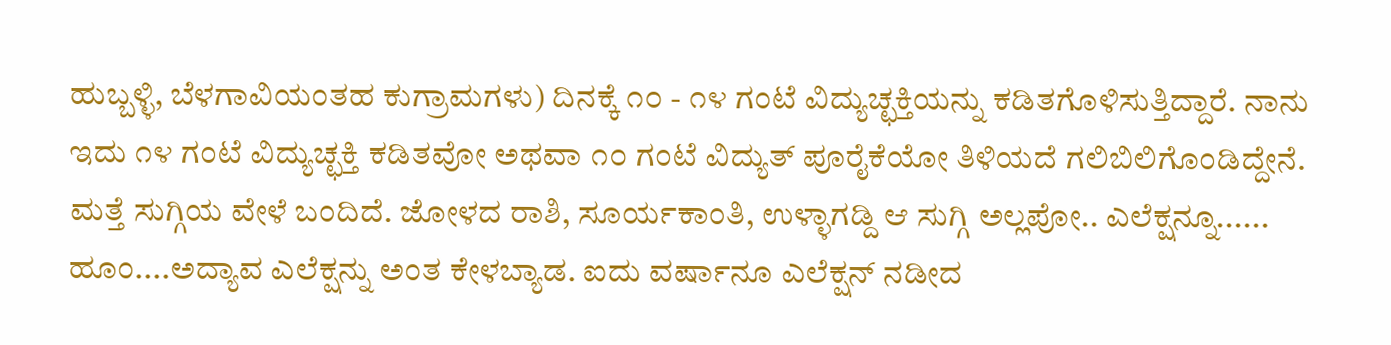ಹುಬ್ಬಳ್ಳಿ, ಬೆಳಗಾವಿಯಂತಹ ಕುಗ್ರಾಮಗಳು) ದಿನಕ್ಕೆ ೧೦ - ೧೪ ಗಂಟೆ ವಿದ್ಯುಚ್ಛಕ್ತಿಯನ್ನು ಕಡಿತಗೊಳಿಸುತ್ತಿದ್ದಾರೆ. ನಾನು ಇದು ೧೪ ಗಂಟೆ ವಿದ್ಯುಚ್ಛಕ್ತಿ ಕಡಿತವೋ ಅಥವಾ ೧೦ ಗಂಟೆ ವಿದ್ಯುತ್ ಪೂರೈಕೆಯೋ ತಿಳಿಯದೆ ಗಲಿಬಿಲಿಗೊಂಡಿದ್ದೇನೆ.
ಮತ್ತೆ ಸುಗ್ಗಿಯ ವೇಳೆ ಬಂದಿದೆ. ಜೋಳದ ರಾಶಿ, ಸೂರ್ಯಕಾಂತಿ, ಉಳ್ಳಾಗಡ್ದಿ ಆ ಸುಗ್ಗಿ ಅಲ್ಲಪೋ.. ಎಲೆಕ್ಷನ್ನೂ...... ಹೂಂ....ಅದ್ಯಾವ ಎಲೆಕ್ಷನ್ನು ಅಂತ ಕೇಳಬ್ಯಾಡ. ಐದು ವರ್ಷಾನೂ ಎಲೆಕ್ಷನ್ ನಡೀದ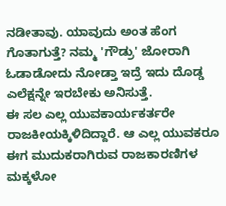ನಡೀತಾವು. ಯಾವುದು ಅಂತ ಹೆಂಗ ಗೊತಾಗುತ್ತೆ? ನಮ್ಮ 'ಗೌಡ್ರು' ಜೋರಾಗಿ ಓಡಾಡೋದು ನೋಡ್ತಾ ಇದ್ರೆ ಇದು ದೊಡ್ಡ ಎಲೆಕ್ಷನ್ನೇ ಇರಬೇಕು ಅನಿಸುತ್ತೆ.
ಈ ಸಲ ಎಲ್ಲ ಯುವಕಾರ್ಯಕರ್ತರೇ ರಾಜಕೀಯಕ್ಕಿಳಿದಿದ್ದಾರೆ. ಆ ಎಲ್ಲ ಯುವಕರೂ ಈಗ ಮುದುಕರಾಗಿರುವ ರಾಜಕಾರಣಿಗಳ ಮಕ್ಕಳೋ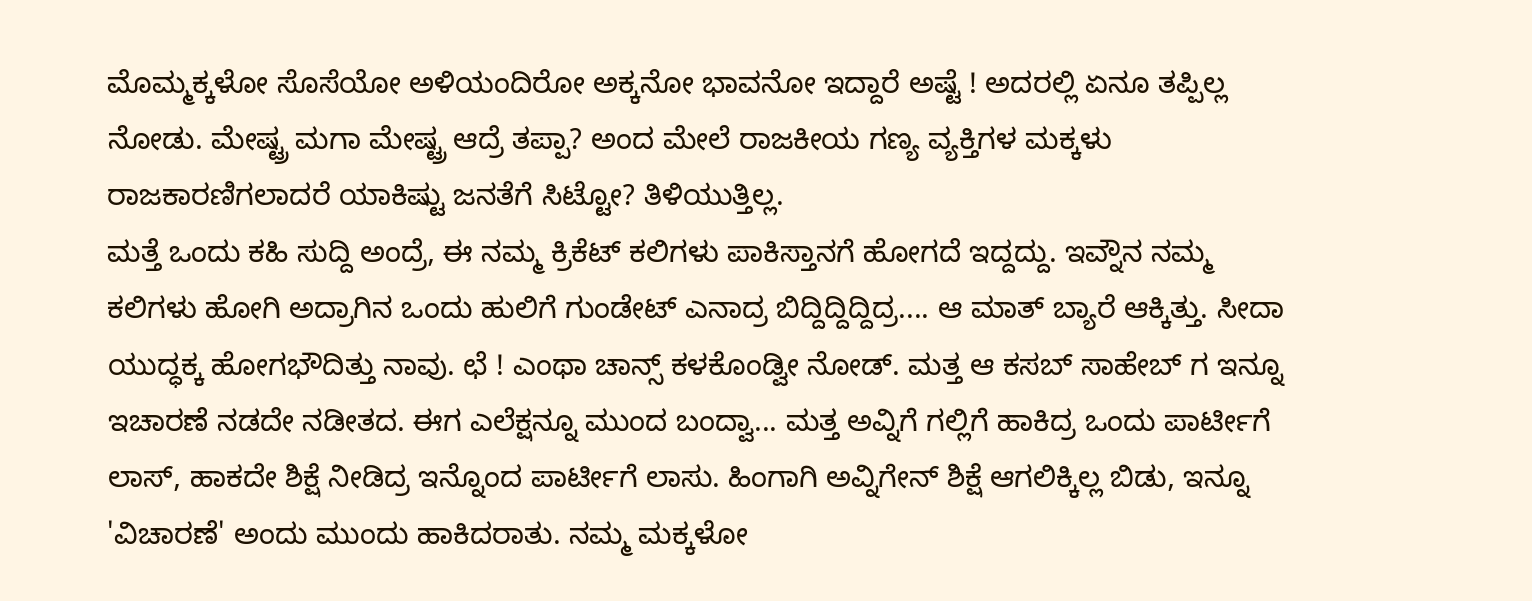ಮೊಮ್ಮಕ್ಕಳೋ ಸೊಸೆಯೋ ಅಳಿಯಂದಿರೋ ಅಕ್ಕನೋ ಭಾವನೋ ಇದ್ದಾರೆ ಅಷ್ಟೆ ! ಅದರಲ್ಲಿ ಏನೂ ತಪ್ಪಿಲ್ಲ ನೋಡು. ಮೇಷ್ಟ್ರ ಮಗಾ ಮೇಷ್ಟ್ರ ಆದ್ರೆ ತಪ್ಪಾ? ಅಂದ ಮೇಲೆ ರಾಜಕೀಯ ಗಣ್ಯ ವ್ಯಕ್ತಿಗಳ ಮಕ್ಕಳು ರಾಜಕಾರಣಿಗಲಾದರೆ ಯಾಕಿಷ್ಟು ಜನತೆಗೆ ಸಿಟ್ಟೋ? ತಿಳಿಯುತ್ತಿಲ್ಲ.
ಮತ್ತೆ ಒಂದು ಕಹಿ ಸುದ್ದಿ ಅಂದ್ರೆ, ಈ ನಮ್ಮ ಕ್ರಿಕೆಟ್ ಕಲಿಗಳು ಪಾಕಿಸ್ತಾನಗೆ ಹೋಗದೆ ಇದ್ದದ್ದು. ಇವ್ನೌನ ನಮ್ಮ ಕಲಿಗಳು ಹೋಗಿ ಅದ್ರಾಗಿನ ಒಂದು ಹುಲಿಗೆ ಗುಂಡೇಟ್ ಎನಾದ್ರ ಬಿದ್ದಿದ್ದಿದ್ದಿದ್ರ.... ಆ ಮಾತ್ ಬ್ಯಾರೆ ಆಕ್ಕಿತ್ತು. ಸೀದಾ ಯುದ್ಧಕ್ಕ ಹೋಗಭೌದಿತ್ತು ನಾವು. ಛೆ ! ಎಂಥಾ ಚಾನ್ಸ್ ಕಳಕೊಂಡ್ವೀ ನೋಡ್. ಮತ್ತ ಆ ಕಸಬ್ ಸಾಹೇಬ್ ಗ ಇನ್ನೂ ಇಚಾರಣೆ ನಡದೇ ನಡೀತದ. ಈಗ ಎಲೆಕ್ಷನ್ನೂ ಮುಂದ ಬಂದ್ವಾ... ಮತ್ತ ಅವ್ನಿಗೆ ಗಲ್ಲಿಗೆ ಹಾಕಿದ್ರ ಒಂದು ಪಾರ್ಟೀಗೆ ಲಾಸ್, ಹಾಕದೇ ಶಿಕ್ಷೆ ನೀಡಿದ್ರ ಇನ್ನೊಂದ ಪಾರ್ಟೀಗೆ ಲಾಸು. ಹಿಂಗಾಗಿ ಅವ್ನಿಗೇನ್ ಶಿಕ್ಷೆ ಆಗಲಿಕ್ಕಿಲ್ಲ ಬಿಡು, ಇನ್ನೂ 'ವಿಚಾರಣೆ' ಅಂದು ಮುಂದು ಹಾಕಿದರಾತು. ನಮ್ಮ ಮಕ್ಕಳೋ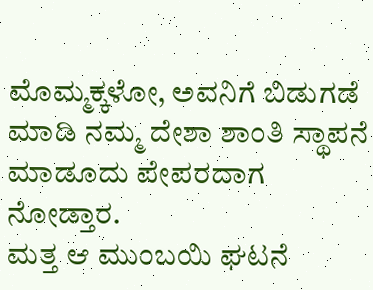ಮೊಮ್ಮಕ್ಕಳೋ, ಅವನಿಗೆ ಬಿಡುಗಡೆ ಮಾಡಿ ನಮ್ಮ ದೇಶಾ ಶಾಂತಿ ಸ್ಥಾಪನೆ ಮಾಡೂದು ಪೇಪರದಾಗ ನೋಡ್ತಾರ.
ಮತ್ತ ಆ ಮುಂಬಯಿ ಘಟನೆ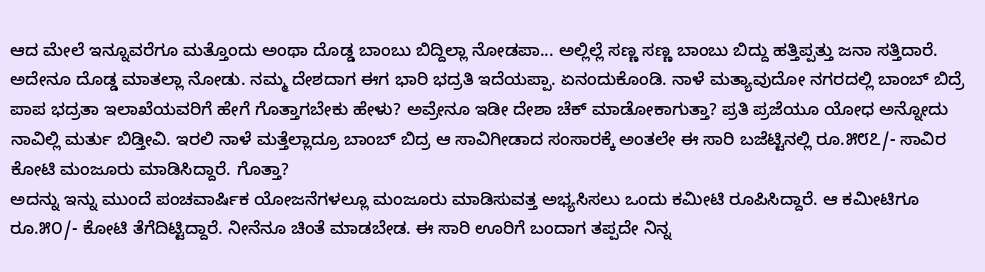ಆದ ಮೇಲೆ ಇನ್ನೂವರೆಗೂ ಮತ್ತೊಂದು ಅಂಥಾ ದೊಡ್ಡ ಬಾಂಬು ಬಿದ್ದಿಲ್ಲಾ ನೋಡಪಾ... ಅಲ್ಲಿಲ್ಲೆ ಸಣ್ಣ ಸಣ್ಣ ಬಾಂಬು ಬಿದ್ದು ಹತ್ತಿಪ್ಪತ್ತು ಜನಾ ಸತ್ತಿದಾರೆ. ಅದೇನೂ ದೊಡ್ಡ ಮಾತಲ್ಲಾ ನೋಡು. ನಮ್ಮ ದೇಶದಾಗ ಈಗ ಭಾರಿ ಭದ್ರತಿ ಇದೆಯಪ್ಪಾ. ಏನಂದುಕೊಂಡಿ. ನಾಳೆ ಮತ್ಯಾವುದೋ ನಗರದಲ್ಲಿ ಬಾಂಬ್ ಬಿದ್ರೆ ಪಾಪ ಭದ್ರತಾ ಇಲಾಖೆಯವರಿಗೆ ಹೇಗೆ ಗೊತ್ತಾಗಬೇಕು ಹೇಳು? ಅವ್ರೇನೂ ಇಡೀ ದೇಶಾ ಚೆಕ್ ಮಾಡೋಕಾಗುತ್ತಾ? ಪ್ರತಿ ಪ್ರಜೆಯೂ ಯೋಧ ಅನ್ನೋದು ನಾವಿಲ್ಲಿ ಮರ್ತು ಬಿಡ್ತೀವಿ. ಇರಲಿ ನಾಳೆ ಮತ್ತೆಲ್ಲಾದ್ರೂ ಬಾಂಬ್ ಬಿದ್ರ ಆ ಸಾವಿಗೀಡಾದ ಸಂಸಾರಕ್ಕೆ ಅಂತಲೇ ಈ ಸಾರಿ ಬಜೆಟ್ಟಿನಲ್ಲಿ ರೂ.೫೮೭/- ಸಾವಿರ ಕೋಟಿ ಮಂಜೂರು ಮಾಡಿಸಿದ್ದಾರೆ. ಗೊತ್ತಾ?
ಅದನ್ನು ಇನ್ನು ಮುಂದೆ ಪಂಚವಾರ್ಷಿಕ ಯೋಜನೆಗಳಲ್ಲೂ ಮಂಜೂರು ಮಾಡಿಸುವತ್ತ ಅಭ್ಯಸಿಸಲು ಒಂದು ಕಮೀಟಿ ರೂಪಿಸಿದ್ದಾರೆ. ಆ ಕಮೀಟಿಗೂ ರೂ.೫೦/- ಕೋಟಿ ತೆಗೆದಿಟ್ಟಿದ್ದಾರೆ. ನೀನೆನೂ ಚಿಂತೆ ಮಾಡಬೇಡ. ಈ ಸಾರಿ ಊರಿಗೆ ಬಂದಾಗ ತಪ್ಪದೇ ನಿನ್ನ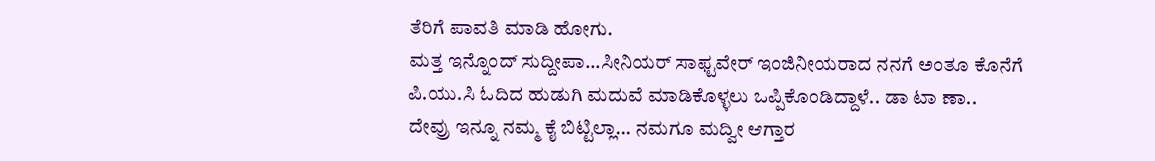ತೆರಿಗೆ ಪಾವತಿ ಮಾಡಿ ಹೋಗು.
ಮತ್ತ ಇನ್ನೊಂದ್ ಸುದ್ದೀಪಾ...ಸೀನಿಯರ್ ಸಾಫ್ಟವೇರ್ ಇಂಜಿನೀಯರಾದ ನನಗೆ ಅಂತೂ ಕೊನೆಗೆ ಪಿ.ಯು.ಸಿ ಓದಿದ ಹುಡುಗಿ ಮದುವೆ ಮಾಡಿಕೊಳ್ಳಲು ಒಪ್ಪಿಕೊಂಡಿದ್ದಾಳೆ.. ಡಾ ಟಾ ಣಾ..
ದೇವ್ರು ಇನ್ನೂ ನಮ್ಮ ಕೈ ಬಿಟ್ಟಿಲ್ಲಾ... ನಮಗೂ ಮದ್ವೀ ಆಗ್ತಾರ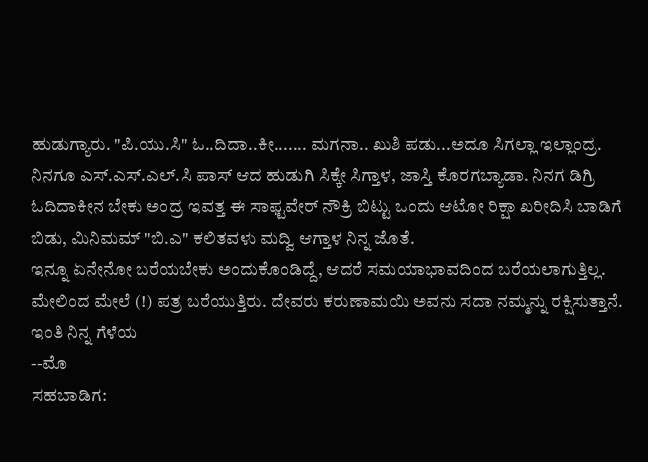ಹುಡುಗ್ಯಾರು. "ಪಿ.ಯು.ಸಿ" ಓ..ದಿದಾ..ಕೀ....... ಮಗನಾ.. ಖುಶಿ ಪಡು...ಅದೂ ಸಿಗಲ್ಲಾ ಇಲ್ಲಾಂದ್ರ.
ನಿನಗೂ ಎಸ್.ಎಸ್.ಎಲ್.ಸಿ ಪಾಸ್ ಆದ ಹುಡುಗಿ ಸಿಕ್ಕೇ ಸಿಗ್ತಾಳ, ಜಾಸ್ತಿ ಕೊರಗಬ್ಯಾಡಾ. ನಿನಗ ಡಿಗ್ರಿ ಓದಿದಾಕೀನ ಬೇಕು ಅಂದ್ರ ಇವತ್ತ ಈ ಸಾಫ್ಟವೇರ್ ನೌಕ್ರಿ ಬಿಟ್ಟು ಒಂದು ಆಟೋ ರಿಕ್ಷಾ ಖರೀದಿಸಿ ಬಾಡಿಗೆ ಬಿಡು, ಮಿನಿಮಮ್ "ಬಿ.ಎ" ಕಲಿತವಳು ಮದ್ವಿ ಆಗ್ತಾಳ ನಿನ್ನ ಜೊತೆ.
ಇನ್ನೂ ಏನೇನೋ ಬರೆಯಬೇಕು ಅಂದುಕೊಂಡಿದ್ದೆ, ಆದರೆ ಸಮಯಾಭಾವದಿಂದ ಬರೆಯಲಾಗುತ್ತಿಲ್ಲ.
ಮೇಲಿಂದ ಮೇಲೆ (!) ಪತ್ರ ಬರೆಯುತ್ತಿರು. ದೇವರು ಕರುಣಾಮಯಿ ಅವನು ಸದಾ ನಮ್ಮನ್ನು ರಕ್ಷಿಸುತ್ತಾನೆ.
ಇಂತಿ ನಿನ್ನ ಗೆಳೆಯ
--ಮೊ
ಸಹಬಾಡಿಗ: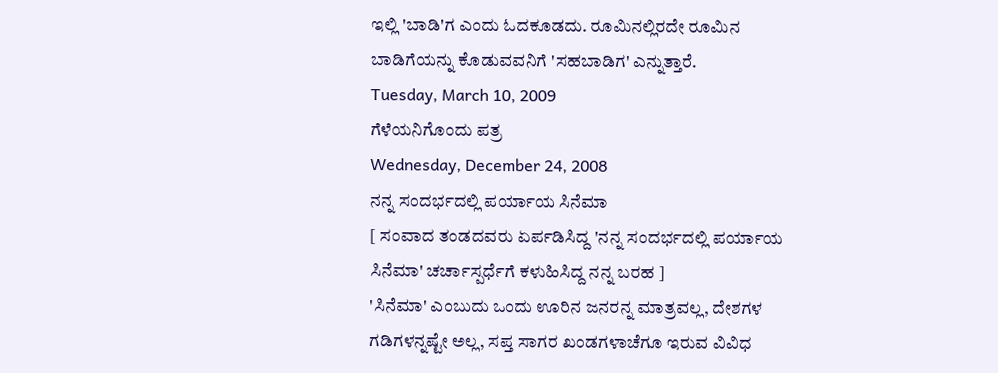ಇಲ್ಲಿ 'ಬಾಡಿ'ಗ ಎಂದು ಓದಕೂಡದು. ರೂಮಿನಲ್ಲಿರದೇ ರೂಮಿನ ಬಾಡಿಗೆಯನ್ನು ಕೊಡುವವನಿಗೆ 'ಸಹಬಾಡಿಗ' ಎನ್ನುತ್ತಾರೆ.
Tuesday, March 10, 2009
ಗೆಳೆಯನಿಗೊಂದು ಪತ್ರ
Wednesday, December 24, 2008
ನನ್ನ ಸಂದರ್ಭದಲ್ಲಿ ಪರ್ಯಾಯ ಸಿನೆಮಾ
[ ಸಂವಾದ ತಂಡದವರು ಏರ್ಪಡಿಸಿದ್ದ 'ನನ್ನ ಸಂದರ್ಭದಲ್ಲಿ ಪರ್ಯಾಯ ಸಿನೆಮಾ' ಚರ್ಚಾಸ್ಪರ್ಧೆಗೆ ಕಳುಹಿಸಿದ್ದ ನನ್ನ ಬರಹ ]
'ಸಿನೆಮಾ' ಎಂಬುದು ಒಂದು ಊರಿನ ಜನರನ್ನ ಮಾತ್ರವಲ್ಲ, ದೇಶಗಳ ಗಡಿಗಳನ್ನಷ್ಟೇ ಅಲ್ಲ, ಸಪ್ತ ಸಾಗರ ಖಂಡಗಳಾಚೆಗೂ ಇರುವ ವಿವಿಧ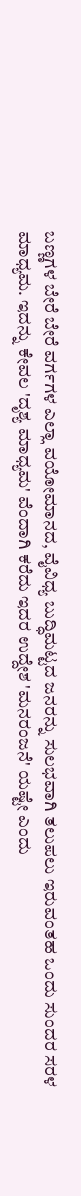ಬಣ್ಣಗಳ ಬೇರೆ ಬೇರೆ ವರ್ಗಗಳ ಎಲ್ಲಾ ವಯೋಮಾನದ, ವೈವಿಧ್ಯ ಬುದ್ಧಿಮಟ್ಟದ ಜನರನ್ನು ಸುಲಭವಾಗಿ ತಲುಪಲು ಇರುವಂತಹ ಒಂದು ಸುಂದರ ಸರಳ ಮಾಧ್ಯಮ. ಇದನ್ನು ಕೇವಲ 'ದೃಶ್ಯ ಮಾಧ್ಯಮ' ವೆಂದಾಗಿ ಕರೆದು ಇದರ ಉದ್ದೇಶ 'ಮನರಂಜನೆ' ಯಷ್ಟೇ ಎಂದು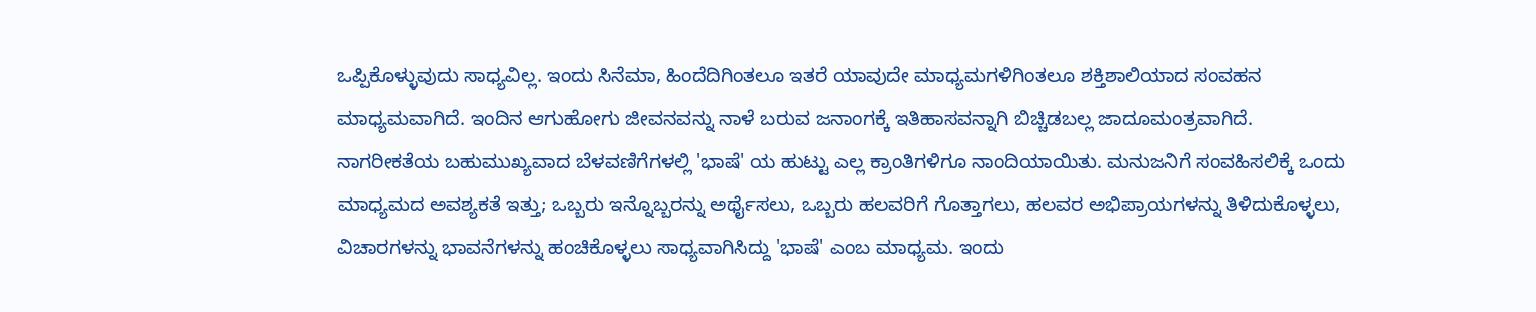ಒಪ್ಪಿಕೊಳ್ಳುವುದು ಸಾಧ್ಯವಿಲ್ಲ. ಇಂದು ಸಿನೆಮಾ, ಹಿಂದೆದಿಗಿಂತಲೂ ಇತರೆ ಯಾವುದೇ ಮಾಧ್ಯಮಗಳಿಗಿಂತಲೂ ಶಕ್ತಿಶಾಲಿಯಾದ ಸಂವಹನ ಮಾಧ್ಯಮವಾಗಿದೆ. ಇಂದಿನ ಆಗುಹೋಗು ಜೀವನವನ್ನು ನಾಳೆ ಬರುವ ಜನಾಂಗಕ್ಕೆ ಇತಿಹಾಸವನ್ನಾಗಿ ಬಿಚ್ಚಿಡಬಲ್ಲ ಜಾದೂಮಂತ್ರವಾಗಿದೆ.
ನಾಗರೀಕತೆಯ ಬಹುಮುಖ್ಯವಾದ ಬೆಳವಣಿಗೆಗಳಲ್ಲಿ 'ಭಾಷೆ' ಯ ಹುಟ್ಟು ಎಲ್ಲ ಕ್ರಾಂತಿಗಳಿಗೂ ನಾಂದಿಯಾಯಿತು. ಮನುಜನಿಗೆ ಸಂವಹಿಸಲಿಕ್ಕೆ ಒಂದು ಮಾಧ್ಯಮದ ಅವಶ್ಯಕತೆ ಇತ್ತು; ಒಬ್ಬರು ಇನ್ನೊಬ್ಬರನ್ನು ಅರ್ಥೈಸಲು, ಒಬ್ಬರು ಹಲವರಿಗೆ ಗೊತ್ತಾಗಲು, ಹಲವರ ಅಭಿಪ್ರಾಯಗಳನ್ನು ತಿಳಿದುಕೊಳ್ಳಲು, ವಿಚಾರಗಳನ್ನು ಭಾವನೆಗಳನ್ನು ಹಂಚಿಕೊಳ್ಳಲು ಸಾಧ್ಯವಾಗಿಸಿದ್ದು 'ಭಾಷೆ' ಎಂಬ ಮಾಧ್ಯಮ. ಇಂದು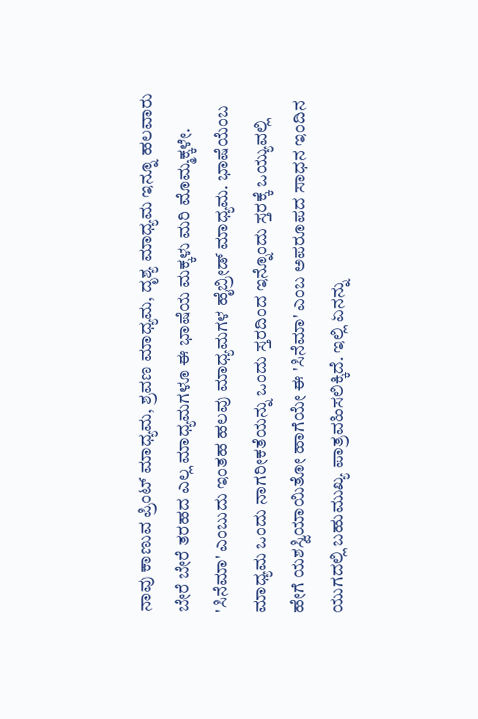ನಾವು ಕಾಣುವ ಪ್ರಿಂಟ್ ಮಾಧ್ಯಮ, ಶ್ರವಣ ಮಾಧ್ಯಮ, ದೃಶ್ಯ ಮಾಧ್ಯಮ ಇನ್ನೂ ಹಲವಾರು ಬೇರೆ ಬೇರೆ ತರಹದ ಎಲ್ಲ ಮಾಧ್ಯಮಗಳೂ ಈ ಭಾಷೆಯ ಮಕ್ಕಳು ಮರಿ ಮೊಮ್ಮಕ್ಕಳೇ. 'ಸಿನೆಮಾ' ಎಂಬುದು ಇಂತಹ ಹಲವು ಮಾಧ್ಯಮಗಳ ಹೈಬ್ರೀಡ್ ಮಾಧ್ಯಮ. ಭಾಷೆಯೆಂಬ ಮಾಧ್ಯಮ ಒಂದು ನಾಗರೀಕತೆಯನ್ನು ಒಂದು ಸ್ತರದಿಂದ ಇನ್ನೊಂದು ಸ್ತರಕ್ಕೆ ಒಯ್ಯುವಲ್ಲಿ ಹೇಗೆ ಯಶಸ್ವಿಯಾಯಿತೋ ಹಾಗೆಯೇ ಈ 'ಸಿನೆಮಾ' ಎಂಬ ಅಪರೂಪದ ಸಾಧನ ಇಂದಿನ ಯುಗದಲ್ಲಿ ಬಹುಮುಖ್ಯ ಪಾತ್ರವಹಿಸಲಿಕ್ಕಿದೆ. ಇಲ್ಲಿ ಏನನ್ನು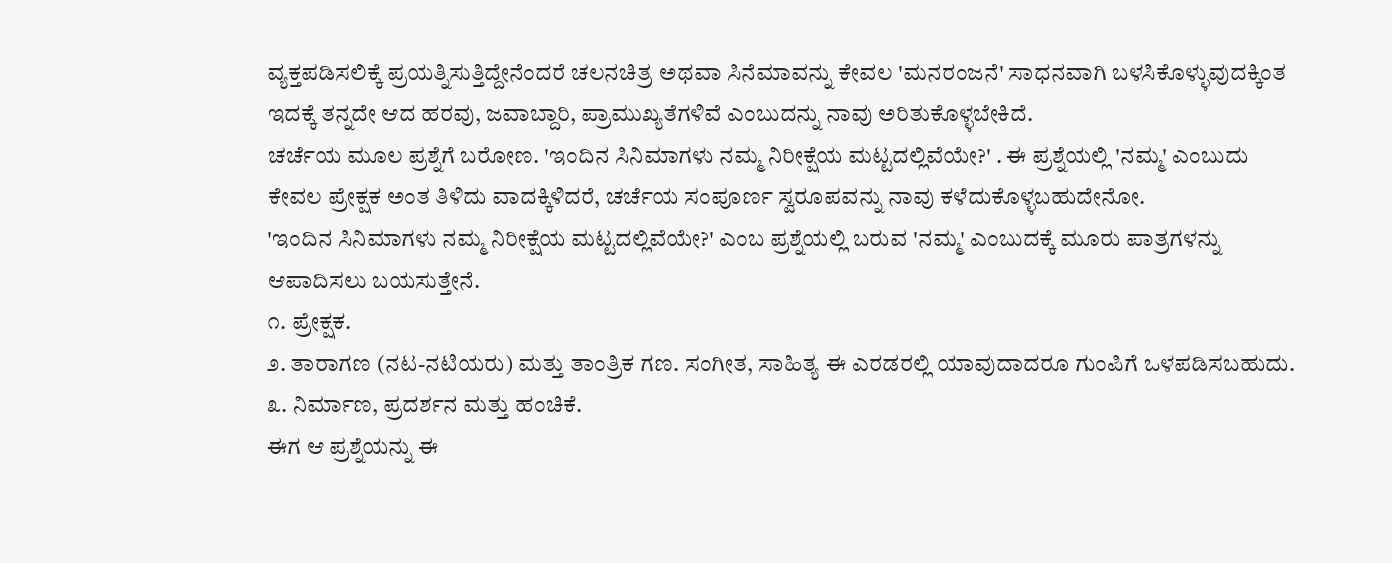ವ್ಯಕ್ತಪಡಿಸಲಿಕ್ಕೆ ಪ್ರಯತ್ನಿಸುತ್ತಿದ್ದೇನೆಂದರೆ ಚಲನಚಿತ್ರ ಅಥವಾ ಸಿನೆಮಾವನ್ನು ಕೇವಲ 'ಮನರಂಜನೆ' ಸಾಧನವಾಗಿ ಬಳಸಿಕೊಳ್ಳುವುದಕ್ಕಿಂತ ಇದಕ್ಕೆ ತನ್ನದೇ ಆದ ಹರವು, ಜವಾಬ್ದಾರಿ, ಪ್ರಾಮುಖ್ಯತೆಗಳಿವೆ ಎಂಬುದನ್ನು ನಾವು ಅರಿತುಕೊಳ್ಳಬೇಕಿದೆ.
ಚರ್ಚೆಯ ಮೂಲ ಪ್ರಶ್ನೆಗೆ ಬರೋಣ. 'ಇಂದಿನ ಸಿನಿಮಾಗಳು ನಮ್ಮ ನಿರೀಕ್ಷೆಯ ಮಟ್ಟದಲ್ಲಿವೆಯೇ?' . ಈ ಪ್ರಶ್ನೆಯಲ್ಲಿ 'ನಮ್ಮ' ಎಂಬುದು ಕೇವಲ ಪ್ರೇಕ್ಷಕ ಅಂತ ತಿಳಿದು ವಾದಕ್ಕಿಳಿದರೆ, ಚರ್ಚೆಯ ಸಂಪೂರ್ಣ ಸ್ವರೂಪವನ್ನು ನಾವು ಕಳೆದುಕೊಳ್ಳಬಹುದೇನೋ.
'ಇಂದಿನ ಸಿನಿಮಾಗಳು ನಮ್ಮ ನಿರೀಕ್ಷೆಯ ಮಟ್ಟದಲ್ಲಿವೆಯೇ?' ಎಂಬ ಪ್ರಶ್ನೆಯಲ್ಲಿ ಬರುವ 'ನಮ್ಮ' ಎಂಬುದಕ್ಕೆ ಮೂರು ಪಾತ್ರಗಳನ್ನು ಆಪಾದಿಸಲು ಬಯಸುತ್ತೇನೆ.
೧. ಪ್ರೇಕ್ಷಕ.
೨. ತಾರಾಗಣ (ನಟ-ನಟಿಯರು) ಮತ್ತು ತಾಂತ್ರಿಕ ಗಣ. ಸಂಗೀತ, ಸಾಹಿತ್ಯ ಈ ಎರಡರಲ್ಲಿ ಯಾವುದಾದರೂ ಗುಂಪಿಗೆ ಒಳಪಡಿಸಬಹುದು.
೩. ನಿರ್ಮಾಣ, ಪ್ರದರ್ಶನ ಮತ್ತು ಹಂಚಿಕೆ.
ಈಗ ಆ ಪ್ರಶ್ನೆಯನ್ನು ಈ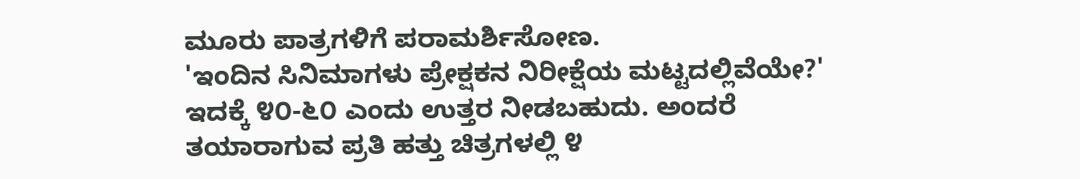ಮೂರು ಪಾತ್ರಗಳಿಗೆ ಪರಾಮರ್ಶಿಸೋಣ.
'ಇಂದಿನ ಸಿನಿಮಾಗಳು ಪ್ರೇಕ್ಷಕನ ನಿರೀಕ್ಷೆಯ ಮಟ್ಟದಲ್ಲಿವೆಯೇ?'
ಇದಕ್ಕೆ ೪೦-೬೦ ಎಂದು ಉತ್ತರ ನೀಡಬಹುದು. ಅಂದರೆ ತಯಾರಾಗುವ ಪ್ರತಿ ಹತ್ತು ಚಿತ್ರಗಳಲ್ಲಿ ೪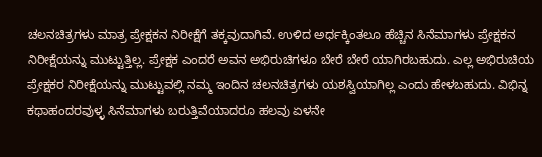ಚಲನಚಿತ್ರಗಳು ಮಾತ್ರ ಪ್ರೇಕ್ಷಕನ ನಿರೀಕ್ಷೆಗೆ ತಕ್ಕವುದಾಗಿವೆ. ಉಳಿದ ಅರ್ಧಕ್ಕಿಂತಲೂ ಹೆಚ್ಚಿನ ಸಿನೆಮಾಗಳು ಪ್ರೇಕ್ಷಕನ ನಿರೀಕ್ಷೆಯನ್ನು ಮುಟ್ಟುತ್ತಿಲ್ಲ. ಪ್ರೇಕ್ಷಕ ಎಂದರೆ ಅವನ ಅಭಿರುಚಿಗಳೂ ಬೇರೆ ಬೇರೆ ಯಾಗಿರಬಹುದು. ಎಲ್ಲ ಅಭಿರುಚಿಯ ಪ್ರೇಕ್ಷಕರ ನಿರೀಕ್ಷೆಯನ್ನು ಮುಟ್ಟುವಲ್ಲಿ ನಮ್ಮ ಇಂದಿನ ಚಲನಚಿತ್ರಗಳು ಯಶಸ್ವಿಯಾಗಿಲ್ಲ ಎಂದು ಹೇಳಬಹುದು. ವಿಭಿನ್ನ ಕಥಾಹಂದರವುಳ್ಳ ಸಿನೆಮಾಗಳು ಬರುತ್ತಿವೆಯಾದರೂ ಹಲವು ಏಳನೇ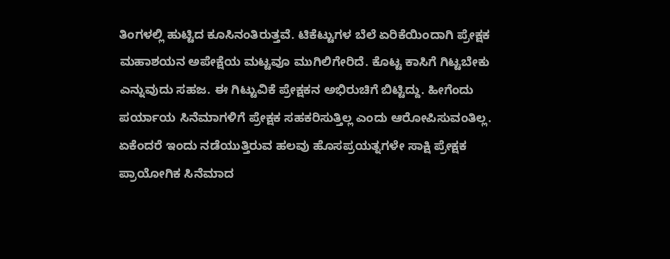ತಿಂಗಳಲ್ಲಿ ಹುಟ್ಟಿದ ಕೂಸಿನಂತಿರುತ್ತವೆ. ಟಿಕೆಟ್ಟುಗಳ ಬೆಲೆ ಏರಿಕೆಯಿಂದಾಗಿ ಪ್ರೇಕ್ಷಕ ಮಹಾಶಯನ ಅಪೇಕ್ಷೆಯ ಮಟ್ಟವೂ ಮುಗಿಲಿಗೇರಿದೆ. ಕೊಟ್ಟ ಕಾಸಿಗೆ ಗಿಟ್ಟಬೇಕು ಎನ್ನುವುದು ಸಹಜ. ಈ ಗಿಟ್ಟುವಿಕೆ ಪ್ರೇಕ್ಷಕನ ಅಭಿರುಚಿಗೆ ಬಿಟ್ಟಿದ್ದು. ಹೀಗೆಂದು ಪರ್ಯಾಯ ಸಿನೆಮಾಗಳಿಗೆ ಪ್ರೇಕ್ಷಕ ಸಹಕರಿಸುತ್ತಿಲ್ಲ ಎಂದು ಆರೋಪಿಸುವಂತಿಲ್ಲ. ಏಕೆಂದರೆ ಇಂದು ನಡೆಯುತ್ತಿರುವ ಹಲವು ಹೊಸಪ್ರಯತ್ನಗಳೇ ಸಾಕ್ಷಿ ಪ್ರೇಕ್ಷಕ ಪ್ರಾಯೋಗಿಕ ಸಿನೆಮಾದ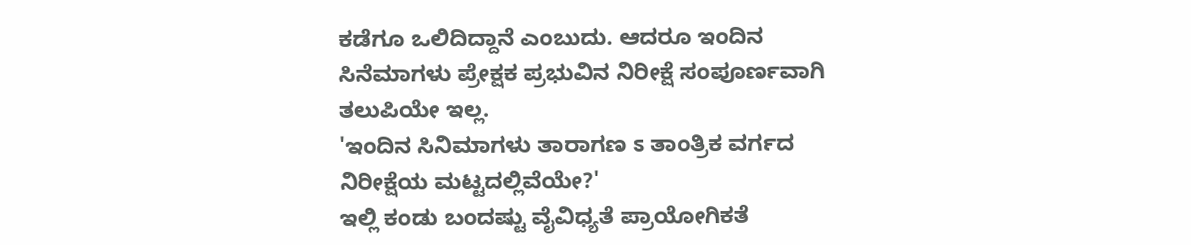ಕಡೆಗೂ ಒಲಿದಿದ್ದಾನೆ ಎಂಬುದು. ಆದರೂ ಇಂದಿನ ಸಿನೆಮಾಗಳು ಪ್ರೇಕ್ಷಕ ಪ್ರಭುವಿನ ನಿರೀಕ್ಷೆ ಸಂಪೂರ್ಣವಾಗಿ ತಲುಪಿಯೇ ಇಲ್ಲ.
'ಇಂದಿನ ಸಿನಿಮಾಗಳು ತಾರಾಗಣ ಽ ತಾಂತ್ರಿಕ ವರ್ಗದ ನಿರೀಕ್ಷೆಯ ಮಟ್ಟದಲ್ಲಿವೆಯೇ?'
ಇಲ್ಲಿ ಕಂಡು ಬಂದಷ್ಟು ವೈವಿಧ್ಯತೆ ಪ್ರಾಯೋಗಿಕತೆ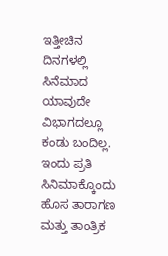ಇತ್ತೀಚಿನ ದಿನಗಳಲ್ಲಿ ಸಿನೆಮಾದ ಯಾವುದೇ ವಿಭಾಗದಲ್ಲೂ ಕಂಡು ಬಂದಿಲ್ಲ. ಇಂದು ಪ್ರತಿ ಸಿನಿಮಾಕ್ಕೊಂದು ಹೊಸ ತಾರಾಗಣ ಮತ್ತು ತಾಂತ್ರಿಕ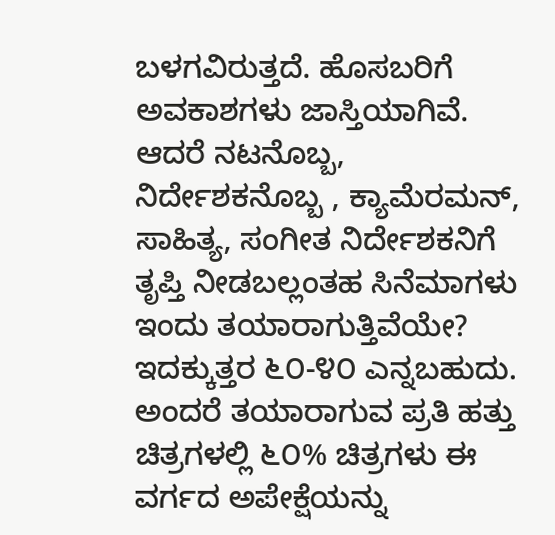ಬಳಗವಿರುತ್ತದೆ. ಹೊಸಬರಿಗೆ ಅವಕಾಶಗಳು ಜಾಸ್ತಿಯಾಗಿವೆ. ಆದರೆ ನಟನೊಬ್ಬ, ನಿರ್ದೇಶಕನೊಬ್ಬ , ಕ್ಯಾಮೆರಮನ್, ಸಾಹಿತ್ಯ, ಸಂಗೀತ ನಿರ್ದೇಶಕನಿಗೆ ತೃಪ್ತಿ ನೀಡಬಲ್ಲಂತಹ ಸಿನೆಮಾಗಳು ಇಂದು ತಯಾರಾಗುತ್ತಿವೆಯೇ? ಇದಕ್ಕುತ್ತರ ೬೦-೪೦ ಎನ್ನಬಹುದು. ಅಂದರೆ ತಯಾರಾಗುವ ಪ್ರತಿ ಹತ್ತು ಚಿತ್ರಗಳಲ್ಲಿ ೬೦% ಚಿತ್ರಗಳು ಈ ವರ್ಗದ ಅಪೇಕ್ಷೆಯನ್ನು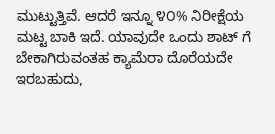ಮುಟ್ಟುತ್ತಿವೆ. ಆದರೆ ಇನ್ನೂ ೪೦% ನಿರೀಕ್ಷೆಯ ಮಟ್ಟ ಬಾಕಿ ಇದೆ. ಯಾವುದೇ ಒಂದು ಶಾಟ್ ಗೆ ಬೇಕಾಗಿರುವಂತಹ ಕ್ಯಾಮೆರಾ ದೊರೆಯದೇ ಇರಬಹುದು,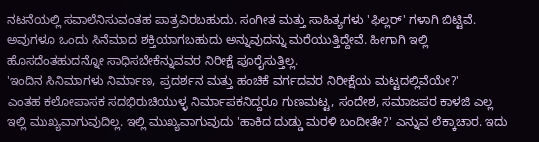ನಟನೆಯಲ್ಲಿ ಸವಾಲೆನಿಸುವಂತಹ ಪಾತ್ರವಿರಬಹುದು. ಸಂಗೀತ ಮತ್ತು ಸಾಹಿತ್ಯಗಳು 'ಫಿಲ್ಲರ್' ಗಳಾಗಿ ಬಿಟ್ಟಿವೆ. ಅವುಗಳೂ ಒಂದು ಸಿನೆಮಾದ ಶಕ್ತಿಯಾಗಬಹುದು ಅನ್ನುವುದನ್ನು ಮರೆಯುತ್ತಿದ್ದೇವೆ. ಹೀಗಾಗಿ ಇಲ್ಲಿ ಹೊಸದೆಂತಹುದನ್ನೋ ಸಾಧಿಸಬೇಕೆನ್ನುವವರ ನಿರೀಕ್ಷೆ ಪೂರೈಸುತ್ತಿಲ್ಲ.
'ಇಂದಿನ ಸಿನಿಮಾಗಳು ನಿರ್ಮಾಣ, ಪ್ರದರ್ಶನ ಮತ್ತು ಹಂಚಿಕೆ ವರ್ಗದವರ ನಿರೀಕ್ಷೆಯ ಮಟ್ಟದಲ್ಲಿವೆಯೇ?'
ಎಂತಹ ಕಲೋಪಾಸಕ ಸದಭಿರುಚಿಯುಳ್ಳ ನಿರ್ಮಾಪಕನಿದ್ದರೂ ಗುಣಮಟ್ಟ, ಸಂದೇಶ, ಸಮಾಜಪರ ಕಾಳಜಿ ಎಲ್ಲ ಇಲ್ಲಿ ಮುಖ್ಯವಾಗುವುದಿಲ್ಲ. ಇಲ್ಲಿ ಮುಖ್ಯವಾಗುವುದು 'ಹಾಕಿದ ದುಡ್ಡು ಮರಳಿ ಬಂದೀತೇ?' ಎನ್ನುವ ಲೆಕ್ಕಾಚಾರ. ಇದು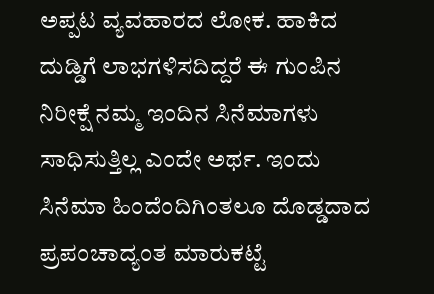ಅಪ್ಪಟ ವ್ಯವಹಾರದ ಲೋಕ. ಹಾಕಿದ ದುಡ್ಡಿಗೆ ಲಾಭಗಳಿಸದಿದ್ದರೆ ಈ ಗುಂಪಿನ ನಿರೀಕ್ಷೆ ನಮ್ಮ ಇಂದಿನ ಸಿನೆಮಾಗಳು ಸಾಧಿಸುತ್ತಿಲ್ಲ ಎಂದೇ ಅರ್ಥ. ಇಂದು ಸಿನೆಮಾ ಹಿಂದೆಂದಿಗಿಂತಲೂ ದೊಡ್ಡದಾದ ಪ್ರಪಂಚಾದ್ಯಂತ ಮಾರುಕಟ್ಟೆ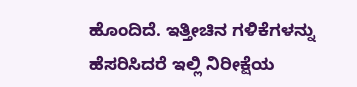ಹೊಂದಿದೆ. ಇತ್ತೀಚಿನ ಗಳಿಕೆಗಳನ್ನು ಹೆಸರಿಸಿದರೆ ಇಲ್ಲಿ ನಿರೀಕ್ಷೆಯ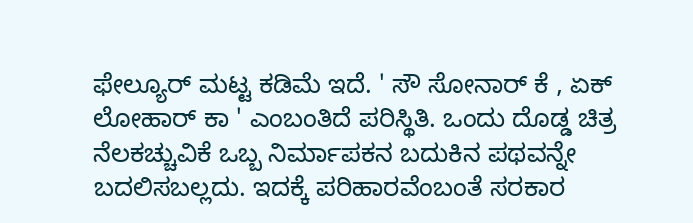ಫೇಲ್ಯೂರ್ ಮಟ್ಟ ಕಡಿಮೆ ಇದೆ. ' ಸೌ ಸೋನಾರ್ ಕೆ , ಏಕ್ ಲೋಹಾರ್ ಕಾ ' ಎಂಬಂತಿದೆ ಪರಿಸ್ಥಿತಿ. ಒಂದು ದೊಡ್ಡ ಚಿತ್ರ ನೆಲಕಚ್ಚುವಿಕೆ ಒಬ್ಬ ನಿರ್ಮಾಪಕನ ಬದುಕಿನ ಪಥವನ್ನೇ ಬದಲಿಸಬಲ್ಲದು. ಇದಕ್ಕೆ ಪರಿಹಾರವೆಂಬಂತೆ ಸರಕಾರ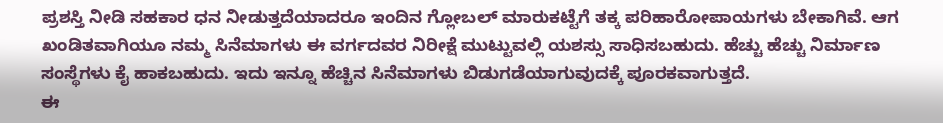ಪ್ರಶಸ್ತಿ ನೀಡಿ ಸಹಕಾರ ಧನ ನೀಡುತ್ತದೆಯಾದರೂ ಇಂದಿನ ಗ್ಲೋಬಲ್ ಮಾರುಕಟ್ಟೆಗೆ ತಕ್ಕ ಪರಿಹಾರೋಪಾಯಗಳು ಬೇಕಾಗಿವೆ. ಆಗ ಖಂಡಿತವಾಗಿಯೂ ನಮ್ಮ ಸಿನೆಮಾಗಳು ಈ ವರ್ಗದವರ ನಿರೀಕ್ಷೆ ಮುಟ್ಟುವಲ್ಲಿ ಯಶಸ್ಸು ಸಾಧಿಸಬಹುದು. ಹೆಚ್ಚು ಹೆಚ್ಚು ನಿರ್ಮಾಣ ಸಂಸ್ಥೆಗಳು ಕೈ ಹಾಕಬಹುದು. ಇದು ಇನ್ನೂ ಹೆಚ್ಚಿನ ಸಿನೆಮಾಗಳು ಬಿಡುಗಡೆಯಾಗುವುದಕ್ಕೆ ಪೂರಕವಾಗುತ್ತದೆ.
ಈ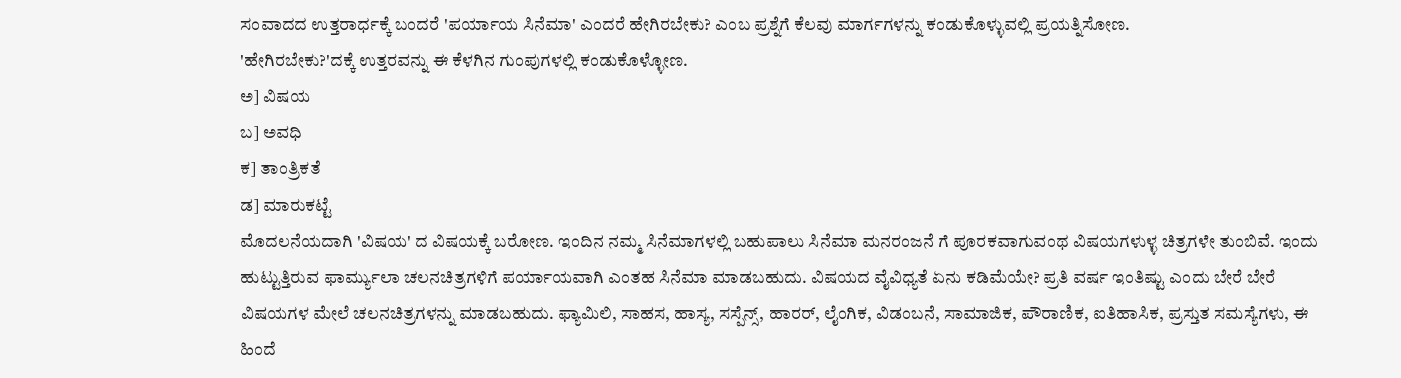ಸಂವಾದದ ಉತ್ತರಾರ್ಧಕ್ಕೆ ಬಂದರೆ 'ಪರ್ಯಾಯ ಸಿನೆಮಾ' ಎಂದರೆ ಹೇಗಿರಬೇಕು? ಎಂಬ ಪ್ರಶ್ನೆಗೆ ಕೆಲವು ಮಾರ್ಗಗಳನ್ನು ಕಂಡುಕೊಳ್ಳುವಲ್ಲಿ ಪ್ರಯತ್ನಿಸೋಣ.
'ಹೇಗಿರಬೇಕು?'ದಕ್ಕೆ ಉತ್ತರವನ್ನು ಈ ಕೆಳಗಿನ ಗುಂಪುಗಳಲ್ಲಿ ಕಂಡುಕೊಳ್ಳೋಣ.
ಅ] ವಿಷಯ
ಬ] ಅವಧಿ
ಕ] ತಾಂತ್ರಿಕತೆ
ಡ] ಮಾರುಕಟ್ಟೆ
ಮೊದಲನೆಯದಾಗಿ 'ವಿಷಯ' ದ ವಿಷಯಕ್ಕೆ ಬರೋಣ. ಇಂದಿನ ನಮ್ಮ ಸಿನೆಮಾಗಳಲ್ಲಿ ಬಹುಪಾಲು ಸಿನೆಮಾ ಮನರಂಜನೆ ಗೆ ಪೂರಕವಾಗುವಂಥ ವಿಷಯಗಳುಳ್ಳ ಚಿತ್ರಗಳೇ ತುಂಬಿವೆ. ಇಂದು ಹುಟ್ಟುತ್ತಿರುವ ಫಾರ್ಮ್ಯುಲಾ ಚಲನಚಿತ್ರಗಳಿಗೆ ಪರ್ಯಾಯವಾಗಿ ಎಂತಹ ಸಿನೆಮಾ ಮಾಡಬಹುದು. ವಿಷಯದ ವೈವಿಧ್ಯತೆ ಏನು ಕಡಿಮೆಯೇ? ಪ್ರತಿ ವರ್ಷ ಇಂತಿಷ್ಟು ಎಂದು ಬೇರೆ ಬೇರೆ ವಿಷಯಗಳ ಮೇಲೆ ಚಲನಚಿತ್ರಗಳನ್ನು ಮಾಡಬಹುದು. ಫ್ಯಾಮಿಲಿ, ಸಾಹಸ, ಹಾಸ್ಯ, ಸಸ್ಪೆನ್ಸ್, ಹಾರರ್, ಲೈಂಗಿಕ, ವಿಡಂಬನೆ, ಸಾಮಾಜಿಕ, ಪೌರಾಣಿಕ, ಐತಿಹಾಸಿಕ, ಪ್ರಸ್ತುತ ಸಮಸ್ಯೆಗಳು, ಈ ಹಿಂದೆ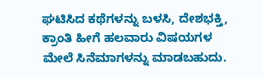ಘಟಿಸಿದ ಕಥೆಗಳನ್ನು ಬಳಸಿ, ದೇಶಭಕ್ತಿ, ಕ್ರಾಂತಿ ಹೀಗೆ ಹಲವಾರು ವಿಷಯಗಳ ಮೇಲೆ ಸಿನೆಮಾಗಳನ್ನು ಮಾಡಬಹುದು.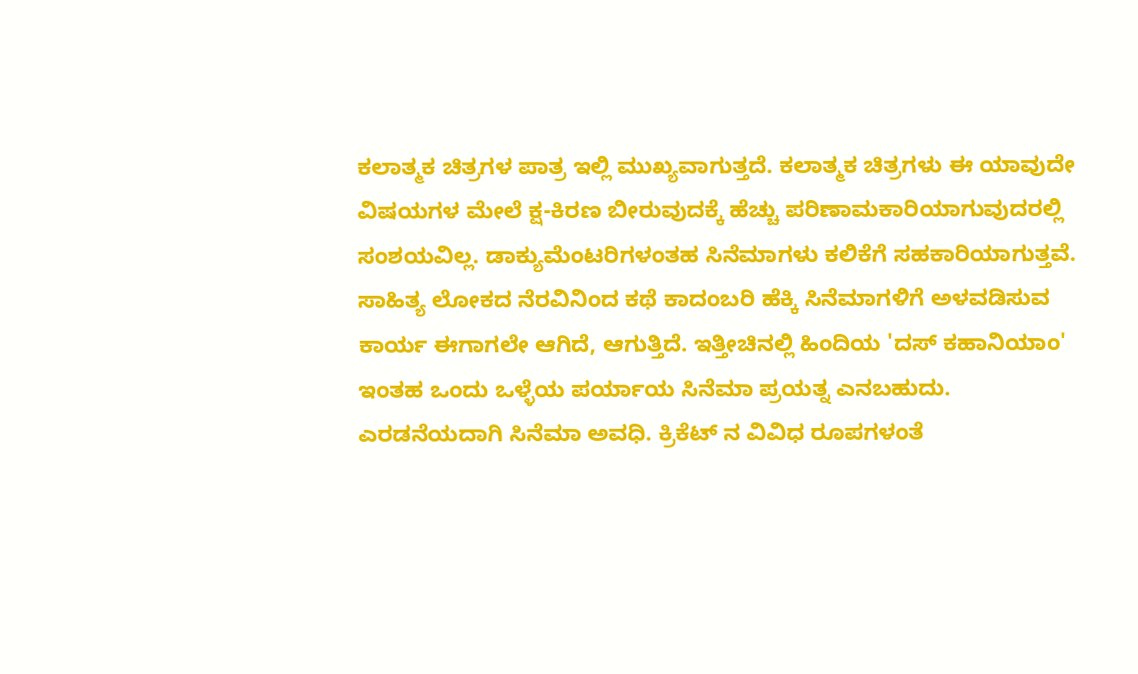ಕಲಾತ್ಮಕ ಚಿತ್ರಗಳ ಪಾತ್ರ ಇಲ್ಲಿ ಮುಖ್ಯವಾಗುತ್ತದೆ. ಕಲಾತ್ಮಕ ಚಿತ್ರಗಳು ಈ ಯಾವುದೇ ವಿಷಯಗಳ ಮೇಲೆ ಕ್ಷ-ಕಿರಣ ಬೀರುವುದಕ್ಕೆ ಹೆಚ್ಚು ಪರಿಣಾಮಕಾರಿಯಾಗುವುದರಲ್ಲಿ ಸಂಶಯವಿಲ್ಲ. ಡಾಕ್ಯುಮೆಂಟರಿಗಳಂತಹ ಸಿನೆಮಾಗಳು ಕಲಿಕೆಗೆ ಸಹಕಾರಿಯಾಗುತ್ತವೆ.
ಸಾಹಿತ್ಯ ಲೋಕದ ನೆರವಿನಿಂದ ಕಥೆ ಕಾದಂಬರಿ ಹೆಕ್ಕಿ ಸಿನೆಮಾಗಳಿಗೆ ಅಳವಡಿಸುವ ಕಾರ್ಯ ಈಗಾಗಲೇ ಆಗಿದೆ, ಆಗುತ್ತಿದೆ. ಇತ್ತೀಚಿನಲ್ಲಿ ಹಿಂದಿಯ 'ದಸ್ ಕಹಾನಿಯಾಂ' ಇಂತಹ ಒಂದು ಒಳ್ಳೆಯ ಪರ್ಯಾಯ ಸಿನೆಮಾ ಪ್ರಯತ್ನ ಎನಬಹುದು.
ಎರಡನೆಯದಾಗಿ ಸಿನೆಮಾ ಅವಧಿ. ಕ್ರಿಕೆಟ್ ನ ವಿವಿಧ ರೂಪಗಳಂತೆ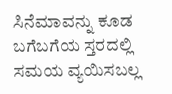ಸಿನೆಮಾವನ್ನು ಕೂಡ ಬಗೆಬಗೆಯ ಸ್ತರದಲ್ಲಿ ಸಮಯ ವ್ಯಯಿಸಬಲ್ಲ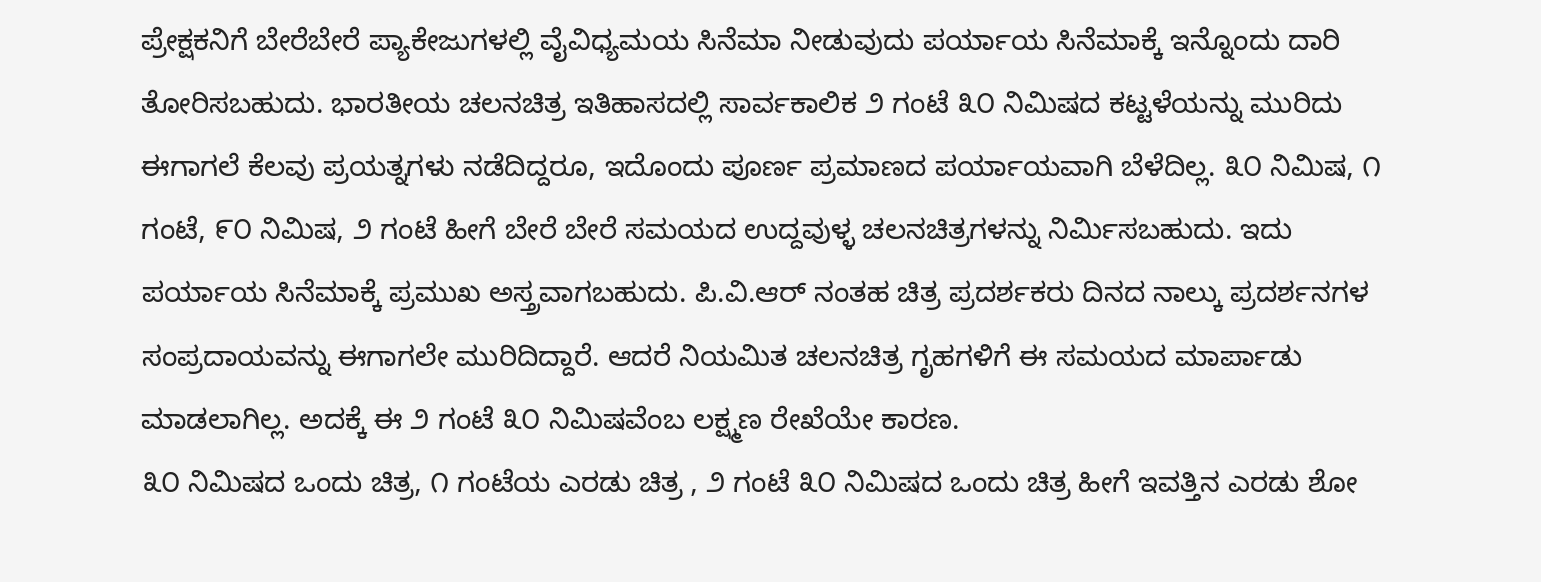ಪ್ರೇಕ್ಷಕನಿಗೆ ಬೇರೆಬೇರೆ ಪ್ಯಾಕೇಜುಗಳಲ್ಲಿ ವೈವಿಧ್ಯಮಯ ಸಿನೆಮಾ ನೀಡುವುದು ಪರ್ಯಾಯ ಸಿನೆಮಾಕ್ಕೆ ಇನ್ನೊಂದು ದಾರಿ ತೋರಿಸಬಹುದು. ಭಾರತೀಯ ಚಲನಚಿತ್ರ ಇತಿಹಾಸದಲ್ಲಿ ಸಾರ್ವಕಾಲಿಕ ೨ ಗಂಟೆ ೩೦ ನಿಮಿಷದ ಕಟ್ಟಳೆಯನ್ನು ಮುರಿದು ಈಗಾಗಲೆ ಕೆಲವು ಪ್ರಯತ್ನಗಳು ನಡೆದಿದ್ದರೂ, ಇದೊಂದು ಪೂರ್ಣ ಪ್ರಮಾಣದ ಪರ್ಯಾಯವಾಗಿ ಬೆಳೆದಿಲ್ಲ. ೩೦ ನಿಮಿಷ, ೧ ಗಂಟೆ, ೯೦ ನಿಮಿಷ, ೨ ಗಂಟೆ ಹೀಗೆ ಬೇರೆ ಬೇರೆ ಸಮಯದ ಉದ್ದವುಳ್ಳ ಚಲನಚಿತ್ರಗಳನ್ನು ನಿರ್ಮಿಸಬಹುದು. ಇದು ಪರ್ಯಾಯ ಸಿನೆಮಾಕ್ಕೆ ಪ್ರಮುಖ ಅಸ್ತ್ರವಾಗಬಹುದು. ಪಿ.ವಿ.ಆರ್ ನಂತಹ ಚಿತ್ರ ಪ್ರದರ್ಶಕರು ದಿನದ ನಾಲ್ಕು ಪ್ರದರ್ಶನಗಳ ಸಂಪ್ರದಾಯವನ್ನು ಈಗಾಗಲೇ ಮುರಿದಿದ್ದಾರೆ. ಆದರೆ ನಿಯಮಿತ ಚಲನಚಿತ್ರ ಗೃಹಗಳಿಗೆ ಈ ಸಮಯದ ಮಾರ್ಪಾಡು ಮಾಡಲಾಗಿಲ್ಲ. ಅದಕ್ಕೆ ಈ ೨ ಗಂಟೆ ೩೦ ನಿಮಿಷವೆಂಬ ಲಕ್ಷ್ಮಣ ರೇಖೆಯೇ ಕಾರಣ.
೩೦ ನಿಮಿಷದ ಒಂದು ಚಿತ್ರ, ೧ ಗಂಟೆಯ ಎರಡು ಚಿತ್ರ , ೨ ಗಂಟೆ ೩೦ ನಿಮಿಷದ ಒಂದು ಚಿತ್ರ ಹೀಗೆ ಇವತ್ತಿನ ಎರಡು ಶೋ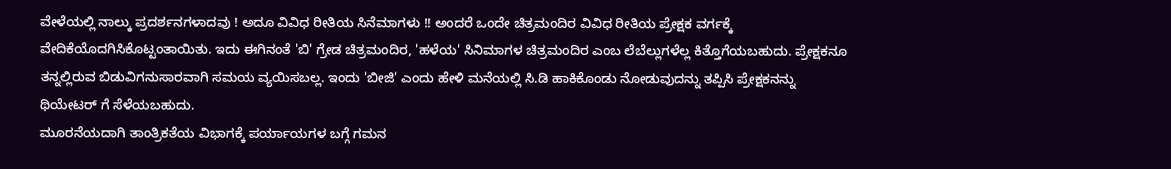ವೇಳೆಯಲ್ಲಿ ನಾಲ್ಕು ಪ್ರದರ್ಶನಗಳಾದವು ! ಅದೂ ವಿವಿಧ ರೀತಿಯ ಸಿನೆಮಾಗಳು !! ಅಂದರೆ ಒಂದೇ ಚಿತ್ರಮಂದಿರ ವಿವಿಧ ರೀತಿಯ ಪ್ರೇಕ್ಷಕ ವರ್ಗಕ್ಕೆ ವೇದಿಕೆಯೊದಗಿಸಿಕೊಟ್ಟಂತಾಯಿತು. ಇದು ಈಗಿನಂತೆ 'ಬಿ' ಗ್ರೇಡ ಚಿತ್ರಮಂದಿರ, 'ಹಳೆಯ' ಸಿನಿಮಾಗಳ ಚಿತ್ರಮಂದಿರ ಎಂಬ ಲೆಬೆಲ್ಲುಗಳೆಲ್ಲ ಕಿತ್ತೊಗೆಯಬಹುದು. ಪ್ರೇಕ್ಷಕನೂ ತನ್ನಲ್ಲಿರುವ ಬಿಡುವಿಗನುಸಾರವಾಗಿ ಸಮಯ ವ್ಯಯಿಸಬಲ್ಲ. ಇಂದು 'ಬೀಜಿ' ಎಂದು ಹೇಳಿ ಮನೆಯಲ್ಲಿ ಸಿ.ಡಿ ಹಾಕಿಕೊಂಡು ನೋಡುವುದನ್ನು ತಪ್ಪಿಸಿ ಪ್ರೇಕ್ಷಕನನ್ನು ಥಿಯೇಟರ್ ಗೆ ಸೆಳೆಯಬಹುದು.
ಮೂರನೆಯದಾಗಿ ತಾಂತ್ರಿಕತೆಯ ವಿಭಾಗಕ್ಕೆ ಪರ್ಯಾಯಗಳ ಬಗ್ಗೆ ಗಮನ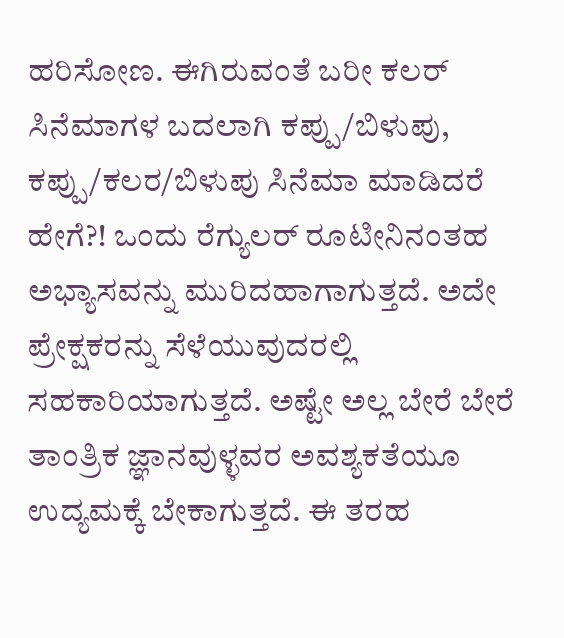ಹರಿಸೋಣ. ಈಗಿರುವಂತೆ ಬರೀ ಕಲರ್ ಸಿನೆಮಾಗಳ ಬದಲಾಗಿ ಕಪ್ಪು/ಬಿಳುಪು, ಕಪ್ಪು/ಕಲರ/ಬಿಳುಪು ಸಿನೆಮಾ ಮಾಡಿದರೆ ಹೇಗೆ?! ಒಂದು ರೆಗ್ಯುಲರ್ ರೂಟೀನಿನಂತಹ ಅಭ್ಯಾಸವನ್ನು ಮುರಿದಹಾಗಾಗುತ್ತದೆ. ಅದೇ ಪ್ರೇಕ್ಷಕರನ್ನು ಸೆಳೆಯುವುದರಲ್ಲಿ ಸಹಕಾರಿಯಾಗುತ್ತದೆ. ಅಷ್ಟೇ ಅಲ್ಲ ಬೇರೆ ಬೇರೆ ತಾಂತ್ರಿಕ ಜ್ಞಾನವುಳ್ಳವರ ಅವಶ್ಯಕತೆಯೂ ಉದ್ಯಮಕ್ಕೆ ಬೇಕಾಗುತ್ತದೆ. ಈ ತರಹ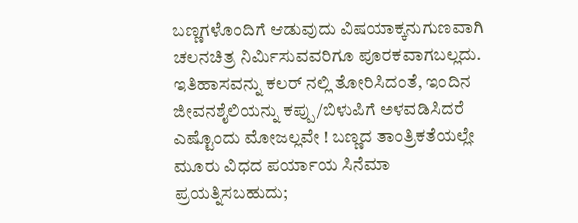ಬಣ್ಣಗಳೊಂದಿಗೆ ಆಡುವುದು ವಿಷಯಾಕ್ಕನುಗುಣವಾಗಿ ಚಲನಚಿತ್ರ ನಿರ್ಮಿಸುವವರಿಗೂ ಪೂರಕವಾಗಬಲ್ಲದು. ಇತಿಹಾಸವನ್ನು ಕಲರ್ ನಲ್ಲಿ ತೋರಿಸಿದಂತೆ, ಇಂದಿನ ಜೀವನಶೈಲಿಯನ್ನು ಕಪ್ಪು/ಬಿಳುಪಿಗೆ ಅಳವಡಿಸಿದರೆ ಎಷ್ಟೊಂದು ಮೋಜಲ್ಲವೇ ! ಬಣ್ಣದ ತಾಂತ್ರಿಕತೆಯಲ್ಲೇ ಮೂರು ವಿಧದ ಪರ್ಯಾಯ ಸಿನೆಮಾ ಪ್ರಯತ್ನಿಸಬಹುದು;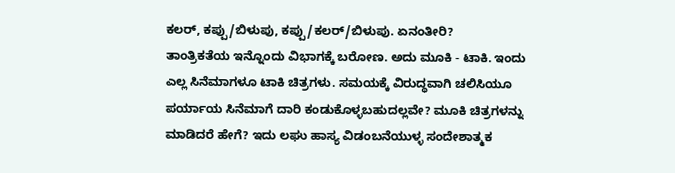ಕಲರ್, ಕಪ್ಪು/ಬಿಳುಪು, ಕಪ್ಪು/ಕಲರ್/ಬಿಳುಪು. ಏನಂತೀರಿ?
ತಾಂತ್ರಿಕತೆಯ ಇನ್ನೊಂದು ವಿಭಾಗಕ್ಕೆ ಬರೋಣ. ಅದು ಮೂಕಿ - ಟಾಕಿ. ಇಂದು ಎಲ್ಲ ಸಿನೆಮಾಗಳೂ ಟಾಕಿ ಚಿತ್ರಗಳು. ಸಮಯಕ್ಕೆ ವಿರುದ್ಧವಾಗಿ ಚಲಿಸಿಯೂ ಪರ್ಯಾಯ ಸಿನೆಮಾಗೆ ದಾರಿ ಕಂಡುಕೊಳ್ಳಬಹುದಲ್ಲವೇ? ಮೂಕಿ ಚಿತ್ರಗಳನ್ನು ಮಾಡಿದರೆ ಹೇಗೆ? ಇದು ಲಘು ಹಾಸ್ಯ ವಿಡಂಬನೆಯುಳ್ಳ ಸಂದೇಶಾತ್ಮಕ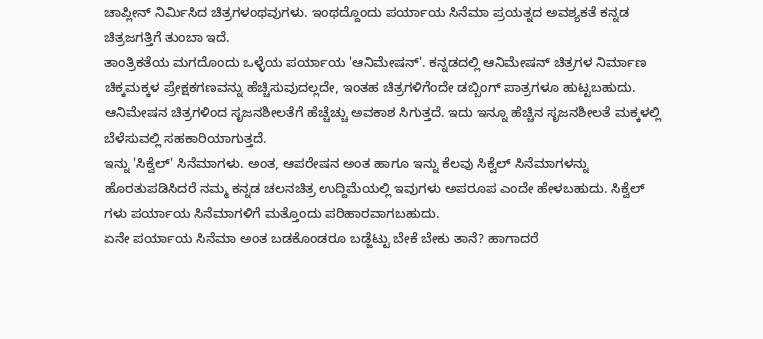ಚಾಪ್ಲೀನ್ ನಿರ್ಮಿಸಿದ ಚಿತ್ರಗಳಂಥವುಗಳು. ಇಂಥದ್ದೊಂದು ಪರ್ಯಾಯ ಸಿನೆಮಾ ಪ್ರಯತ್ನದ ಅವಶ್ಯಕತೆ ಕನ್ನಡ ಚಿತ್ರಜಗತ್ತಿಗೆ ತುಂಬಾ ಇದೆ.
ತಾಂತ್ರಿಕತೆಯ ಮಗದೊಂದು ಒಳ್ಳೆಯ ಪರ್ಯಾಯ 'ಆನಿಮೇಷನ್'. ಕನ್ನಡದಲ್ಲಿ ಆನಿಮೇಷನ್ ಚಿತ್ರಗಳ ನಿರ್ಮಾಣ ಚಿಕ್ಕಮಕ್ಕಳ ಪ್ರೇಕ್ಷಕಗಣವನ್ನು ಹೆಚ್ಚಿಸುವುದಲ್ಲದೇ, ಇಂತಹ ಚಿತ್ರಗಳಿಗೆಂದೇ ಡಬ್ಬಿಂಗ್ ಪಾತ್ರಗಳೂ ಹುಟ್ಟಬಹುದು. ಆನಿಮೇಷನ ಚಿತ್ರಗಳಿಂದ ಸೃಜನಶೀಲತೆಗೆ ಹೆಚ್ಚೆಚ್ಚು ಅವಕಾಶ ಸಿಗುತ್ತದೆ. ಇದು ಇನ್ನೂ ಹೆಚ್ಚಿನ ಸೃಜನಶೀಲತೆ ಮಕ್ಕಳಲ್ಲಿ ಬೆಳೆಸುವಲ್ಲಿ ಸಹಕಾರಿಯಾಗುತ್ತದೆ.
ಇನ್ನು 'ಸಿಕ್ವೆಲ್' ಸಿನೆಮಾಗಳು. ಅಂತ, ಆಪರೇಷನ ಅಂತ ಹಾಗೂ ಇನ್ನು ಕೆಲವು ಸಿಕ್ವೆಲ್ ಸಿನೆಮಾಗಳನ್ನು ಹೊರತುಪಡಿಸಿದರೆ ನಮ್ಮ ಕನ್ನಡ ಚಲನಚಿತ್ರ ಉದ್ದಿಮೆಯಲ್ಲಿ ಇವುಗಳು ಅಪರೂಪ ಎಂದೇ ಹೇಳಬಹುದು. ಸಿಕ್ವೆಲ್ ಗಳು ಪರ್ಯಾಯ ಸಿನೆಮಾಗಳಿಗೆ ಮತ್ತೊಂದು ಪರಿಹಾರವಾಗಬಹುದು.
ಏನೇ ಪರ್ಯಾಯ ಸಿನೆಮಾ ಅಂತ ಬಡಕೊಂಡರೂ ಬಡ್ಜೆಟ್ಟು ಬೇಕೆ ಬೇಕು ತಾನೆ? ಹಾಗಾದರೆ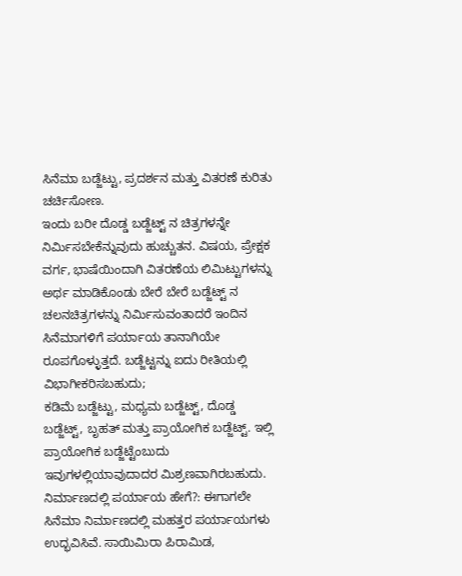ಸಿನೆಮಾ ಬಡ್ಜೆಟ್ಟು, ಪ್ರದರ್ಶನ ಮತ್ತು ವಿತರಣೆ ಕುರಿತು ಚರ್ಚಿಸೋಣ.
ಇಂದು ಬರೀ ದೊಡ್ಡ ಬಡ್ಜೆಟ್ಟ್ ನ ಚಿತ್ರಗಳನ್ನೇ ನಿರ್ಮಿಸಬೇಕೆನ್ನುವುದು ಹುಚ್ಚುತನ. ವಿಷಯ, ಪ್ರೇಕ್ಷಕ ವರ್ಗ, ಭಾಷೆಯಿಂದಾಗಿ ವಿತರಣೆಯ ಲಿಮಿಟ್ಟುಗಳನ್ನು ಅರ್ಥ ಮಾಡಿಕೊಂಡು ಬೇರೆ ಬೇರೆ ಬಡ್ಜೆಟ್ಟ್ ನ ಚಲನಚಿತ್ರಗಳನ್ನು ನಿರ್ಮಿಸುವಂತಾದರೆ ಇಂದಿನ ಸಿನೆಮಾಗಳಿಗೆ ಪರ್ಯಾಯ ತಾನಾಗಿಯೇ ರೂಪಗೊಳ್ಳುತ್ತದೆ. ಬಡ್ಜೆಟ್ಟನ್ನು ಐದು ರೀತಿಯಲ್ಲಿ ವಿಭಾಗೀಕರಿಸಬಹುದು;
ಕಡಿಮೆ ಬಡ್ಜೆಟ್ಟು, ಮಧ್ಯಮ ಬಡ್ಜೆಟ್ಟ್, ದೊಡ್ಡ ಬಡ್ಜೆಟ್ಟ್, ಬೃಹತ್ ಮತ್ತು ಪ್ರಾಯೋಗಿಕ ಬಡ್ಜೆಟ್ಟ್. ಇಲ್ಲಿ ಪ್ರಾಯೋಗಿಕ ಬಡ್ಜೆಟ್ಟೆಂಬುದು ಇವುಗಳಲ್ಲಿಯಾವುದಾದರ ಮಿಶ್ರಣವಾಗಿರಬಹುದು.
ನಿರ್ಮಾಣದಲ್ಲಿ ಪರ್ಯಾಯ ಹೇಗೆ?: ಈಗಾಗಲೇ ಸಿನೆಮಾ ನಿರ್ಮಾಣದಲ್ಲಿ ಮಹತ್ತರ ಪರ್ಯಾಯಗಳು ಉದ್ಭವಿಸಿವೆ. ಸಾಯಿಮಿರಾ ಪಿರಾಮಿಡ,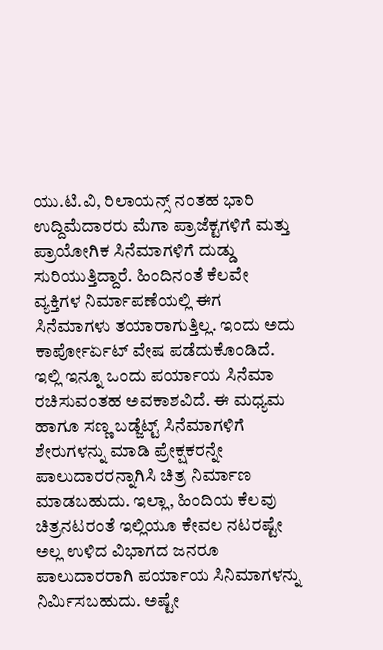ಯು.ಟಿ.ವಿ, ರಿಲಾಯನ್ಸ್ ನಂತಹ ಭಾರಿ ಉದ್ದಿಮೆದಾರರು ಮೆಗಾ ಪ್ರಾಜೆಕ್ಟಗಳಿಗೆ ಮತ್ತು ಪ್ರಾಯೋಗಿಕ ಸಿನೆಮಾಗಳಿಗೆ ದುಡ್ಡು ಸುರಿಯುತ್ತಿದ್ದಾರೆ. ಹಿಂದಿನಂತೆ ಕೆಲವೇ ವ್ಯಕ್ತಿಗಳ ನಿರ್ಮಾಪಣೆಯಲ್ಲಿ ಈಗ ಸಿನೆಮಾಗಳು ತಯಾರಾಗುತ್ತಿಲ್ಲ. ಇಂದು ಅದು ಕಾರ್ಪೋರ್ಏಟ್ ವೇಷ ಪಡೆದುಕೊಂಡಿದೆ. ಇಲ್ಲಿ ಇನ್ನೂ ಒಂದು ಪರ್ಯಾಯ ಸಿನೆಮಾ ರಚಿಸುವಂತಹ ಅವಕಾಶವಿದೆ. ಈ ಮಧ್ಯಮ ಹಾಗೂ ಸಣ್ಣ ಬಡ್ಜೆಟ್ಟ್ ಸಿನೆಮಾಗಳಿಗೆ ಶೇರುಗಳನ್ನು ಮಾಡಿ ಪ್ರೇಕ್ಷಕರನ್ನೇ ಪಾಲುದಾರರನ್ನಾಗಿಸಿ ಚಿತ್ರ ನಿರ್ಮಾಣ ಮಾಡಬಹುದು. ಇಲ್ಲಾ, ಹಿಂದಿಯ ಕೆಲವು ಚಿತ್ರನಟರಂತೆ ಇಲ್ಲಿಯೂ ಕೇವಲ ನಟರಷ್ಟೇ ಅಲ್ಲ ಉಳಿದ ವಿಭಾಗದ ಜನರೂ ಪಾಲುದಾರರಾಗಿ ಪರ್ಯಾಯ ಸಿನಿಮಾಗಳನ್ನು ನಿರ್ಮಿಸಬಹುದು. ಅಷ್ಟೇ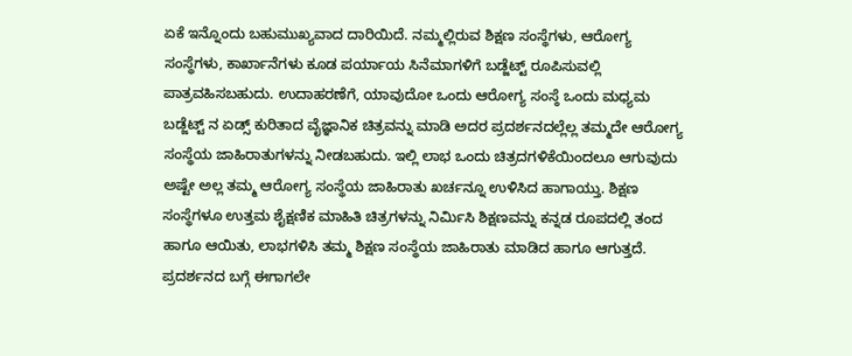ಏಕೆ ಇನ್ನೊಂದು ಬಹುಮುಖ್ಯವಾದ ದಾರಿಯಿದೆ. ನಮ್ಮಲ್ಲಿರುವ ಶಿಕ್ಷಣ ಸಂಸ್ಥೆಗಳು, ಆರೋಗ್ಯ ಸಂಸ್ಥೆಗಳು, ಕಾರ್ಖಾನೆಗಳು ಕೂಡ ಪರ್ಯಾಯ ಸಿನೆಮಾಗಳಿಗೆ ಬಡ್ಜೆಟ್ಟ್ ರೂಪಿಸುವಲ್ಲಿ ಪಾತ್ರವಹಿಸಬಹುದು. ಉದಾಹರಣೆಗೆ, ಯಾವುದೋ ಒಂದು ಆರೋಗ್ಯ ಸಂಸ್ಠೆ ಒಂದು ಮಧ್ಯಮ ಬಡ್ಜೆಟ್ಟ್ ನ ಏಡ್ಸ್ ಕುರಿತಾದ ವೈಜ್ಞಾನಿಕ ಚಿತ್ರವನ್ನು ಮಾಡಿ ಅದರ ಪ್ರದರ್ಶನದಲ್ಲೆಲ್ಲ ತಮ್ಮದೇ ಆರೋಗ್ಯ ಸಂಸ್ಥೆಯ ಜಾಹಿರಾತುಗಳನ್ನು ನೀಡಬಹುದು. ಇಲ್ಲಿ ಲಾಭ ಒಂದು ಚಿತ್ರದಗಳಿಕೆಯಿಂದಲೂ ಆಗುವುದು ಅಷ್ಟೇ ಅಲ್ಲ ತಮ್ಮ ಆರೋಗ್ಯ ಸಂಸ್ಥೆಯ ಜಾಹಿರಾತು ಖರ್ಚನ್ನೂ ಉಳಿಸಿದ ಹಾಗಾಯ್ತು. ಶಿಕ್ಷಣ ಸಂಸ್ಥೆಗಳೂ ಉತ್ತಮ ಶೈಕ್ಷಣಿಕ ಮಾಹಿತಿ ಚಿತ್ರಗಳನ್ನು ನಿರ್ಮಿಸಿ ಶಿಕ್ಷಣವನ್ನು ಕನ್ನಡ ರೂಪದಲ್ಲಿ ತಂದ ಹಾಗೂ ಆಯಿತು, ಲಾಭಗಳಿಸಿ ತಮ್ಮ ಶಿಕ್ಷಣ ಸಂಸ್ಥೆಯ ಜಾಹಿರಾತು ಮಾಡಿದ ಹಾಗೂ ಆಗುತ್ತದೆ.
ಪ್ರದರ್ಶನದ ಬಗ್ಗೆ ಈಗಾಗಲೇ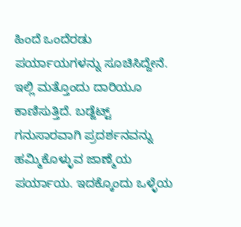ಹಿಂದೆ ಒಂದೆರಡು ಪರ್ಯಾಯಗಳನ್ನು ಸೂಚಿಸಿದ್ದೇನೆ. ಇಲ್ಲಿ ಮತ್ತೊಂದು ದಾರಿಯೂ ಕಾಣಿಸುತ್ತಿದೆ. ಬಡ್ಜೆಟ್ಟ್ ಗನುಸಾರವಾಗಿ ಪ್ರದರ್ಶನವನ್ನು ಹಮ್ಮಿಕೊಳ್ಳುವ ಜಾಣ್ಮೆಯ ಪರ್ಯಾಯ. ಇದಕ್ಕೊಂದು ಒಳ್ಳೆಯ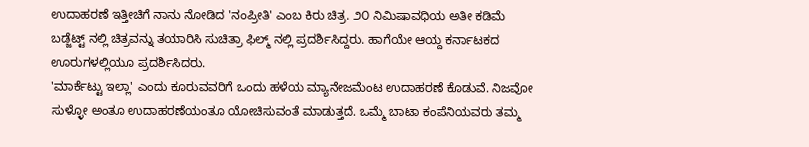ಉದಾಹರಣೆ ಇತ್ತೀಚಿಗೆ ನಾನು ನೋಡಿದ 'ನಂಪ್ರೀತಿ' ಎಂಬ ಕಿರು ಚಿತ್ರ. ೨೦ ನಿಮಿಷಾವಧಿಯ ಅತೀ ಕಡಿಮೆ ಬಡ್ಜೆಟ್ಟ್ ನಲ್ಲಿ ಚಿತ್ರವನ್ನು ತಯಾರಿಸಿ ಸುಚಿತ್ರಾ ಫಿಲ್ಮ್ ನಲ್ಲಿ ಪ್ರದರ್ಶಿಸಿದ್ದರು. ಹಾಗೆಯೇ ಆಯ್ದ ಕರ್ನಾಟಕದ ಊರುಗಳಲ್ಲಿಯೂ ಪ್ರದರ್ಶಿಸಿದರು.
'ಮಾರ್ಕೆಟ್ಟು ಇಲ್ಲಾ' ಎಂದು ಕೂರುವವರಿಗೆ ಒಂದು ಹಳೆಯ ಮ್ಯಾನೇಜಮೆಂಟ ಉದಾಹರಣೆ ಕೊಡುವೆ. ನಿಜವೋ ಸುಳ್ಳೋ ಅಂತೂ ಉದಾಹರಣೆಯಂತೂ ಯೋಚಿಸುವಂತೆ ಮಾಡುತ್ತದೆ. ಒಮ್ಮೆ ಬಾಟಾ ಕಂಪೆನಿಯವರು ತಮ್ಮ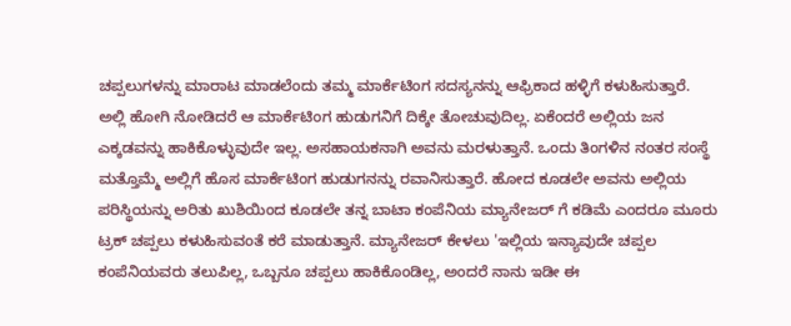ಚಪ್ಪಲುಗಳನ್ನು ಮಾರಾಟ ಮಾಡಲೆಂದು ತಮ್ಮ ಮಾರ್ಕೆಟಿಂಗ ಸದಸ್ಯನನ್ನು ಆಫ್ರಿಕಾದ ಹಳ್ಳಿಗೆ ಕಳುಹಿಸುತ್ತಾರೆ. ಅಲ್ಲಿ ಹೋಗಿ ನೋಡಿದರೆ ಆ ಮಾರ್ಕೆಟಿಂಗ ಹುಡುಗನಿಗೆ ದಿಕ್ಕೇ ತೋಚುವುದಿಲ್ಲ. ಏಕೆಂದರೆ ಅಲ್ಲಿಯ ಜನ ಎಕ್ಕಡವನ್ನು ಹಾಕಿಕೊಳ್ಳುವುದೇ ಇಲ್ಲ. ಅಸಹಾಯಕನಾಗಿ ಅವನು ಮರಳುತ್ತಾನೆ. ಒಂದು ತಿಂಗಳಿನ ನಂತರ ಸಂಸ್ಥೆ ಮತ್ತೊಮ್ಮೆ ಅಲ್ಲಿಗೆ ಹೊಸ ಮಾರ್ಕೆಟಿಂಗ ಹುಡುಗನನ್ನು ರವಾನಿಸುತ್ತಾರೆ. ಹೋದ ಕೂಡಲೇ ಅವನು ಅಲ್ಲಿಯ ಪರಿಸ್ಥಿಯನ್ನು ಅರಿತು ಖುಶಿಯಿಂದ ಕೂಡಲೇ ತನ್ನ ಬಾಟಾ ಕಂಪೆನಿಯ ಮ್ಯಾನೇಜರ್ ಗೆ ಕಡಿಮೆ ಎಂದರೂ ಮೂರು ಟ್ರಕ್ ಚಪ್ಪಲು ಕಳುಹಿಸುವಂತೆ ಕರೆ ಮಾಡುತ್ತಾನೆ. ಮ್ಯಾನೇಜರ್ ಕೇಳಲು 'ಇಲ್ಲಿಯ ಇನ್ಯಾವುದೇ ಚಪ್ಪಲ ಕಂಪೆನಿಯವರು ತಲುಪಿಲ್ಲ, ಒಬ್ಬನೂ ಚಪ್ಪಲು ಹಾಕಿಕೊಂಡಿಲ್ಲ, ಅಂದರೆ ನಾನು ಇಡೀ ಈ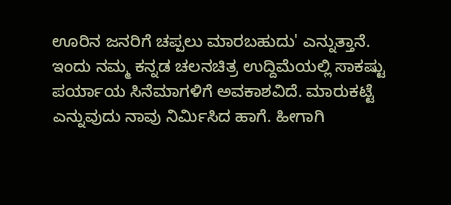ಊರಿನ ಜನರಿಗೆ ಚಪ್ಪಲು ಮಾರಬಹುದು' ಎನ್ನುತ್ತಾನೆ.
ಇಂದು ನಮ್ಮ ಕನ್ನಡ ಚಲನಚಿತ್ರ ಉದ್ದಿಮೆಯಲ್ಲಿ ಸಾಕಷ್ಟು ಪರ್ಯಾಯ ಸಿನೆಮಾಗಳಿಗೆ ಅವಕಾಶವಿದೆ. ಮಾರುಕಟ್ಟೆ ಎನ್ನುವುದು ನಾವು ನಿರ್ಮಿಸಿದ ಹಾಗೆ. ಹೀಗಾಗಿ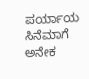ಪರ್ಯಾಯ ಸಿನೆಮಾಗೆ ಅನೇಕ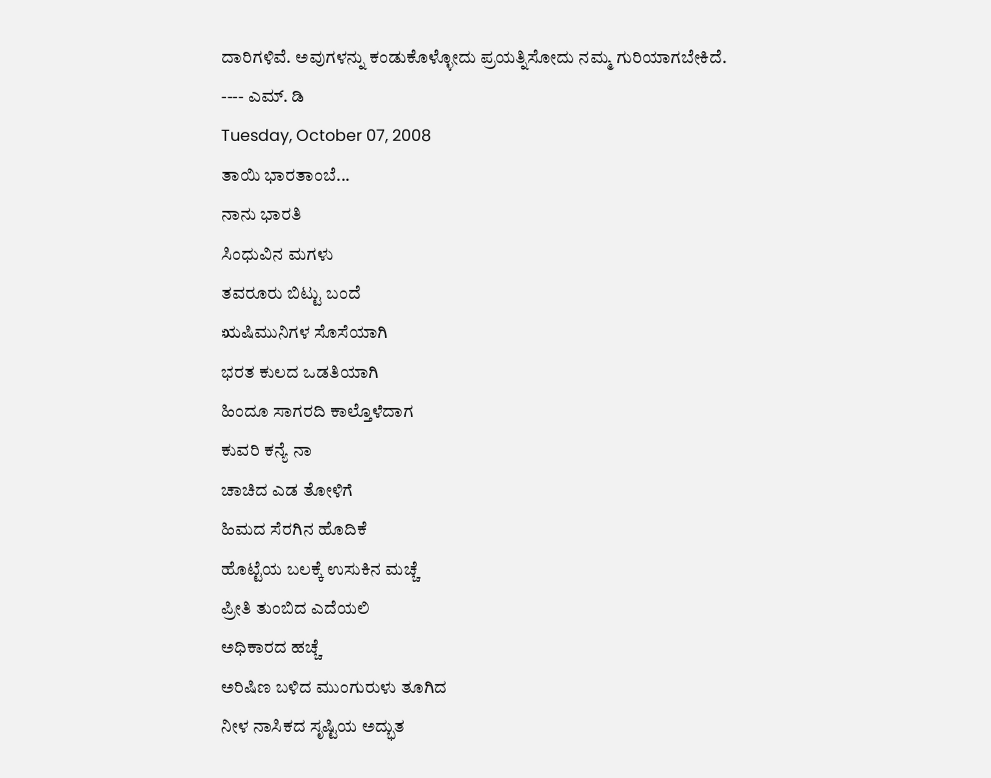ದಾರಿಗಳಿವೆ. ಅವುಗಳನ್ನು ಕಂಡುಕೊಳ್ಳೋದು ಪ್ರಯತ್ನಿಸೋದು ನಮ್ಮ ಗುರಿಯಾಗಬೇಕಿದೆ.
---- ಎಮ್. ಡಿ
Tuesday, October 07, 2008
ತಾಯಿ ಭಾರತಾಂಬೆ...
ನಾನು ಭಾರತಿ
ಸಿಂಧುವಿನ ಮಗಳು
ತವರೂರು ಬಿಟ್ಟು ಬಂದೆ
ಋಷಿಮುನಿಗಳ ಸೊಸೆಯಾಗಿ
ಭರತ ಕುಲದ ಒಡತಿಯಾಗಿ
ಹಿಂದೂ ಸಾಗರದಿ ಕಾಲ್ತೊಳೆದಾಗ
ಕುವರಿ ಕನ್ಯೆ ನಾ
ಚಾಚಿದ ಎಡ ತೋಳಿಗೆ
ಹಿಮದ ಸೆರಗಿನ ಹೊದಿಕೆ
ಹೊಟ್ಟೆಯ ಬಲಕ್ಕೆ ಉಸುಕಿನ ಮಚ್ಚೆ
ಪ್ರೀತಿ ತುಂಬಿದ ಎದೆಯಲಿ
ಅಧಿಕಾರದ ಹಚ್ಚೆ
ಅರಿಷಿಣ ಬಳಿದ ಮುಂಗುರುಳು ತೂಗಿದ
ನೀಳ ನಾಸಿಕದ ಸೃಷ್ಟಿಯ ಅದ್ಭುತ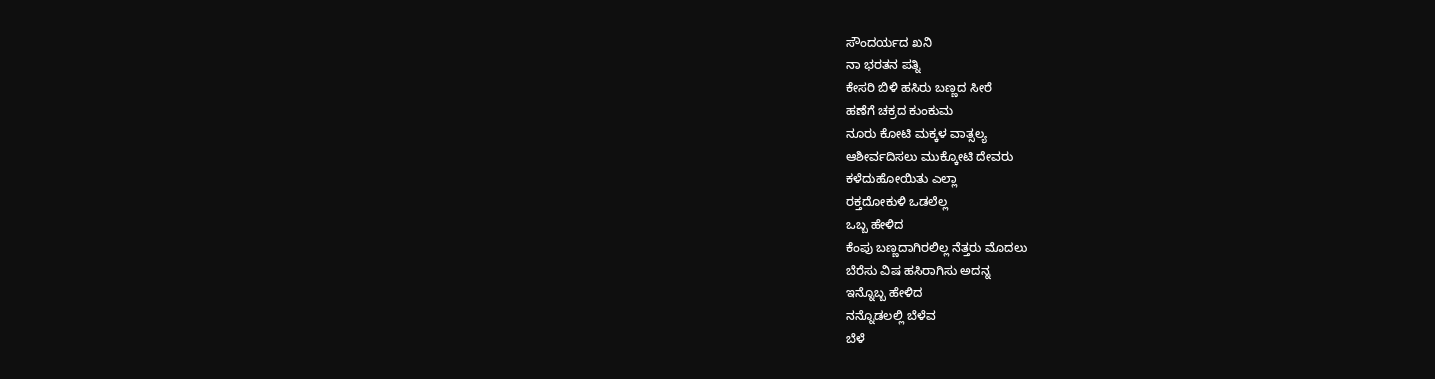ಸೌಂದರ್ಯದ ಖನಿ
ನಾ ಭರತನ ಪತ್ನಿ
ಕೇಸರಿ ಬಿಳಿ ಹಸಿರು ಬಣ್ಣದ ಸೀರೆ
ಹಣೆಗೆ ಚಕ್ರದ ಕುಂಕುಮ
ನೂರು ಕೋಟಿ ಮಕ್ಕಳ ವಾತ್ಸಲ್ಯ
ಆಶೀರ್ವದಿಸಲು ಮುಕ್ಕೋಟಿ ದೇವರು
ಕಳೆದುಹೋಯಿತು ಎಲ್ಲಾ
ರಕ್ತದೋಕುಳಿ ಒಡಲೆಲ್ಲ
ಒಬ್ಬ ಹೇಳಿದ
ಕೆಂಪು ಬಣ್ಣದಾಗಿರಲಿಲ್ಲ ನೆತ್ತರು ಮೊದಲು
ಬೆರೆಸು ವಿಷ ಹಸಿರಾಗಿಸು ಅದನ್ನ
ಇನ್ನೊಬ್ಬ ಹೇಳಿದ
ನನ್ನೊಡಲಲ್ಲಿ ಬೆಳೆವ
ಬೆಳೆ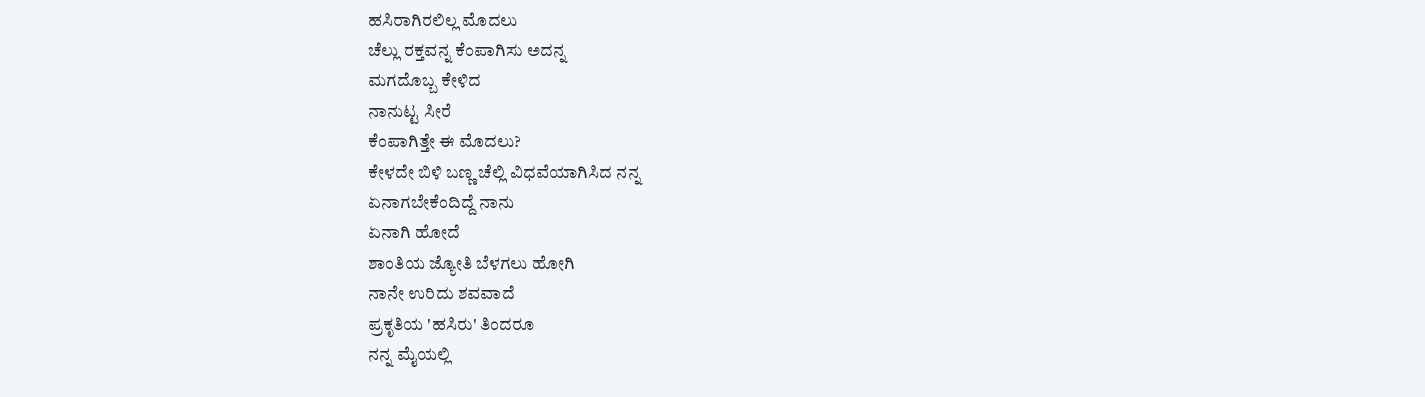ಹಸಿರಾಗಿರಲಿಲ್ಲ ಮೊದಲು
ಚೆಲ್ಲು ರಕ್ತವನ್ನ ಕೆಂಪಾಗಿಸು ಅದನ್ನ
ಮಗದೊಬ್ಬ ಕೇಳಿದ
ನಾನುಟ್ಟ ಸೀರೆ
ಕೆಂಪಾಗಿತ್ತೇ ಈ ಮೊದಲು?
ಕೇಳದೇ ಬಿಳಿ ಬಣ್ಣ ಚೆಲ್ಲಿ ವಿಧವೆಯಾಗಿಸಿದ ನನ್ನ
ಏನಾಗಬೇಕೆಂದಿದ್ದೆ ನಾನು
ಏನಾಗಿ ಹೋದೆ
ಶಾಂತಿಯ ಜ್ಯೋತಿ ಬೆಳಗಲು ಹೋಗಿ
ನಾನೇ ಉರಿದು ಶವವಾದೆ
ಪ್ರಕೃತಿಯ 'ಹಸಿರು' ತಿಂದರೂ
ನನ್ನ ಮೈಯಲ್ಲಿ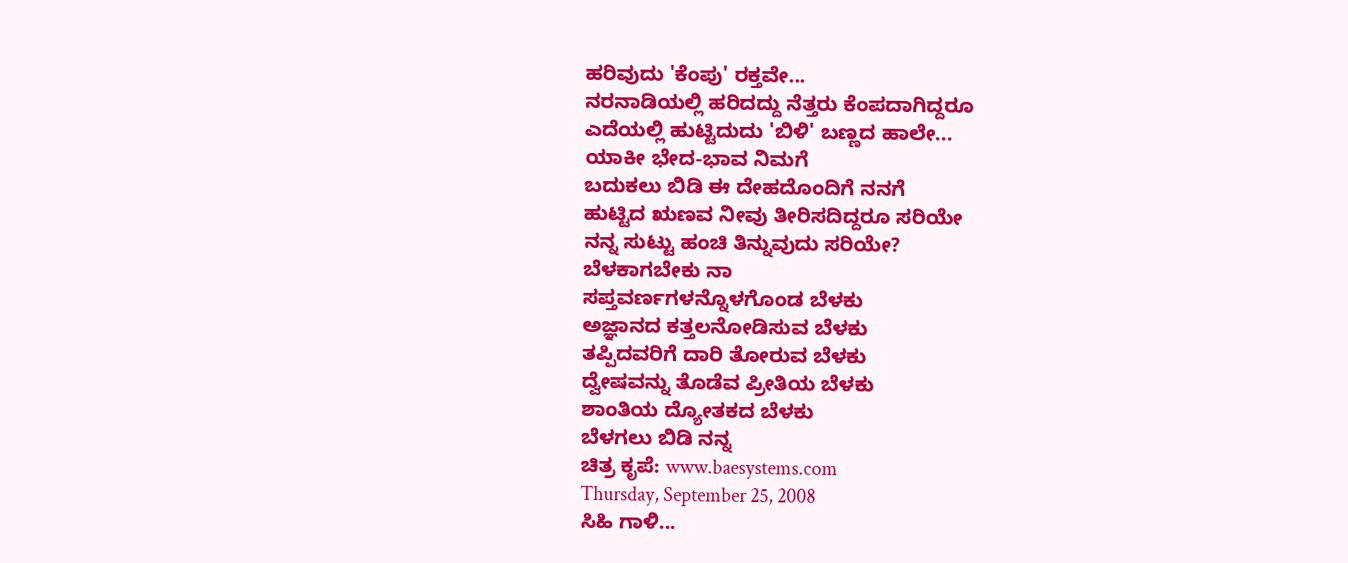ಹರಿವುದು 'ಕೆಂಪು' ರಕ್ತವೇ...
ನರನಾಡಿಯಲ್ಲಿ ಹರಿದದ್ದು ನೆತ್ತರು ಕೆಂಪದಾಗಿದ್ದರೂ
ಎದೆಯಲ್ಲಿ ಹುಟ್ಟಿದುದು 'ಬಿಳಿ' ಬಣ್ಣದ ಹಾಲೇ...
ಯಾಕೀ ಭೇದ-ಭಾವ ನಿಮಗೆ
ಬದುಕಲು ಬಿಡಿ ಈ ದೇಹದೊಂದಿಗೆ ನನಗೆ
ಹುಟ್ಟಿದ ಋಣವ ನೀವು ತೀರಿಸದಿದ್ದರೂ ಸರಿಯೇ
ನನ್ನ ಸುಟ್ಟು ಹಂಚಿ ತಿನ್ನುವುದು ಸರಿಯೇ?
ಬೆಳಕಾಗಬೇಕು ನಾ
ಸಪ್ತವರ್ಣಗಳನ್ನೊಳಗೊಂಡ ಬೆಳಕು
ಅಜ್ಞಾನದ ಕತ್ತಲನೋಡಿಸುವ ಬೆಳಕು
ತಪ್ಪಿದವರಿಗೆ ದಾರಿ ತೋರುವ ಬೆಳಕು
ದ್ವೇಷವನ್ನು ತೊಡೆವ ಪ್ರೀತಿಯ ಬೆಳಕು
ಶಾಂತಿಯ ದ್ಯೋತಕದ ಬೆಳಕು
ಬೆಳಗಲು ಬಿಡಿ ನನ್ನ
ಚಿತ್ರ ಕೃಪೆ: www.baesystems.com
Thursday, September 25, 2008
ಸಿಹಿ ಗಾಳಿ...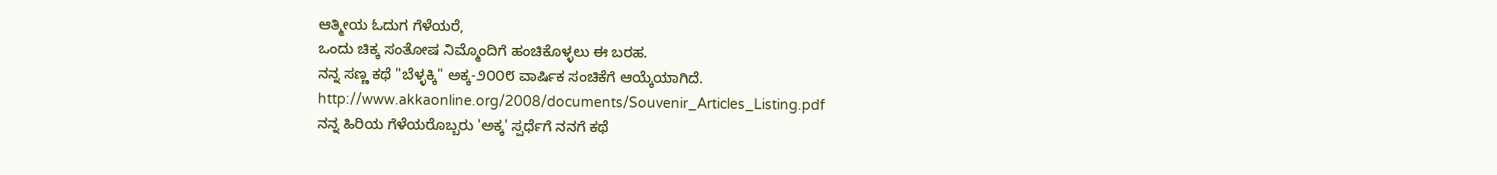ಆತ್ಮೀಯ ಓದುಗ ಗೆಳೆಯರೆ,
ಒಂದು ಚಿಕ್ಕ ಸಂತೋಷ ನಿಮ್ಮೊಂದಿಗೆ ಹಂಚಿಕೊಳ್ಳಲು ಈ ಬರಹ.
ನನ್ನ ಸಣ್ಣ ಕಥೆ "ಬೆಳ್ಳಕ್ಕಿ" ಅಕ್ಕ-೨೦೦೮ ವಾರ್ಷಿಕ ಸಂಚಿಕೆಗೆ ಆಯ್ಕೆಯಾಗಿದೆ.
http://www.akkaonline.org/2008/documents/Souvenir_Articles_Listing.pdf
ನನ್ನ ಹಿರಿಯ ಗೆಳೆಯರೊಬ್ಬರು 'ಅಕ್ಕ' ಸ್ಪರ್ಧೆಗೆ ನನಗೆ ಕಥೆ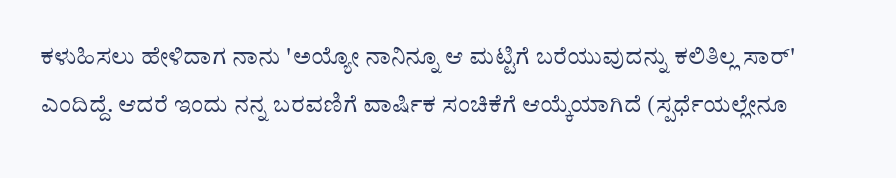ಕಳುಹಿಸಲು ಹೇಳಿದಾಗ ನಾನು 'ಅಯ್ಯೋ ನಾನಿನ್ನೂ ಆ ಮಟ್ಟಿಗೆ ಬರೆಯುವುದನ್ನು ಕಲಿತಿಲ್ಲ ಸಾರ್' ಎಂದಿದ್ದೆ. ಆದರೆ ಇಂದು ನನ್ನ ಬರವಣಿಗೆ ವಾರ್ಷಿಕ ಸಂಚಿಕೆಗೆ ಆಯ್ಕೆಯಾಗಿದೆ (ಸ್ಪರ್ಧೆಯಲ್ಲೇನೂ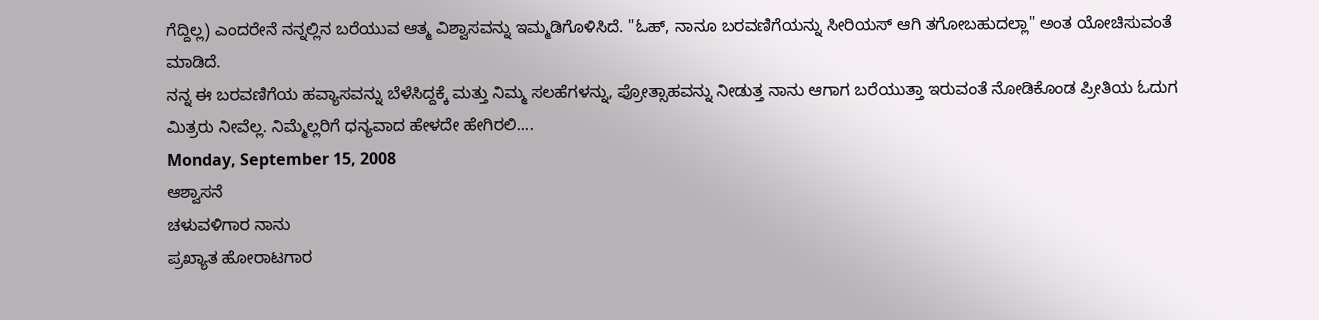ಗೆದ್ದಿಲ್ಲ) ಎಂದರೇನೆ ನನ್ನಲ್ಲಿನ ಬರೆಯುವ ಆತ್ಮ ವಿಶ್ವಾಸವನ್ನು ಇಮ್ಮಡಿಗೊಳಿಸಿದೆ. "ಓಹ್, ನಾನೂ ಬರವಣಿಗೆಯನ್ನು ಸೀರಿಯಸ್ ಆಗಿ ತಗೋಬಹುದಲ್ಲಾ" ಅಂತ ಯೋಚಿಸುವಂತೆ ಮಾಡಿದೆ.
ನನ್ನ ಈ ಬರವಣಿಗೆಯ ಹವ್ಯಾಸವನ್ನು ಬೆಳೆಸಿದ್ದಕ್ಕೆ ಮತ್ತು ನಿಮ್ಮ ಸಲಹೆಗಳನ್ನು, ಪ್ರೋತ್ಸಾಹವನ್ನು ನೀಡುತ್ತ ನಾನು ಆಗಾಗ ಬರೆಯುತ್ತಾ ಇರುವಂತೆ ನೋಡಿಕೊಂಡ ಪ್ರೀತಿಯ ಓದುಗ ಮಿತ್ರರು ನೀವೆಲ್ಲ. ನಿಮ್ಮೆಲ್ಲರಿಗೆ ಧನ್ಯವಾದ ಹೇಳದೇ ಹೇಗಿರಲಿ....
Monday, September 15, 2008
ಆಶ್ವಾಸನೆ
ಚಳುವಳಿಗಾರ ನಾನು
ಪ್ರಖ್ಯಾತ ಹೋರಾಟಗಾರ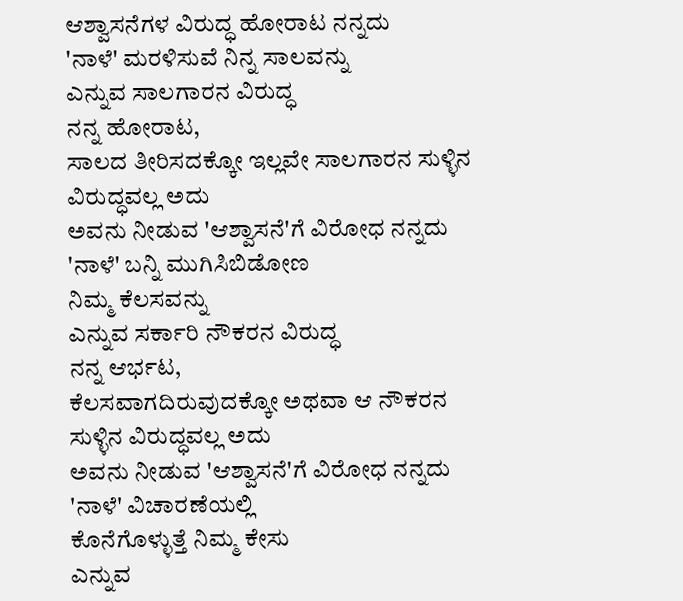ಆಶ್ವಾಸನೆಗಳ ವಿರುದ್ಧ ಹೋರಾಟ ನನ್ನದು
'ನಾಳೆ' ಮರಳಿಸುವೆ ನಿನ್ನ ಸಾಲವನ್ನು
ಎನ್ನುವ ಸಾಲಗಾರನ ವಿರುದ್ಧ
ನನ್ನ ಹೋರಾಟ,
ಸಾಲದ ತೀರಿಸದಕ್ಕೋ ಇಲ್ಲವೇ ಸಾಲಗಾರನ ಸುಳ್ಳಿನ ವಿರುದ್ಧವಲ್ಲ ಅದು
ಅವನು ನೀಡುವ 'ಆಶ್ವಾಸನೆ'ಗೆ ವಿರೋಧ ನನ್ನದು
'ನಾಳೆ' ಬನ್ನಿ ಮುಗಿಸಿಬಿಡೋಣ
ನಿಮ್ಮ ಕೆಲಸವನ್ನು
ಎನ್ನುವ ಸರ್ಕಾರಿ ನೌಕರನ ವಿರುದ್ಧ
ನನ್ನ ಆರ್ಭಟ,
ಕೆಲಸವಾಗದಿರುವುದಕ್ಕೋ ಅಥವಾ ಆ ನೌಕರನ ಸುಳ್ಳಿನ ವಿರುದ್ಧವಲ್ಲ ಅದು
ಅವನು ನೀಡುವ 'ಆಶ್ವಾಸನೆ'ಗೆ ವಿರೋಧ ನನ್ನದು
'ನಾಳೆ' ವಿಚಾರಣೆಯಲ್ಲಿ
ಕೊನೆಗೊಳ್ಳುತ್ತೆ ನಿಮ್ಮ ಕೇಸು
ಎನ್ನುವ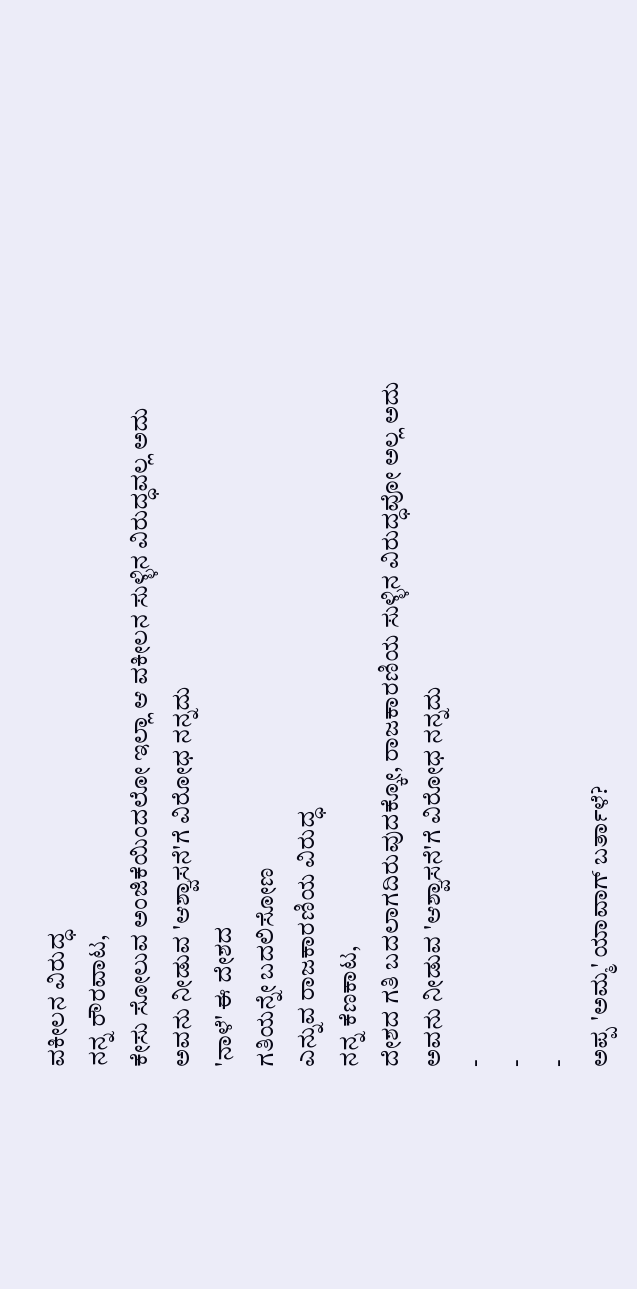ವಕೀಲನ ವಿರುದ್ಧ
ನನ್ನ ರೌರವಾಟ,
ಕೇಸು ಸೋಲುವ ಅಂಜಿಕೆಯಿಂದಲೋ ಇಲ್ಲಾ ಆ ವಕೀಲನ ಸುಳ್ಳಿನ ವಿರುದ್ಧವಲ್ಲ ಅದು
ಅವನು ನೀಡುವ 'ಆಶ್ವಾಸನೆ'ಗೆ ವಿರೋಧ ನನ್ನದು
'ನಾಳೆ' ಈ ದೇಶದ
ಗತಿಯನ್ನೇ ಬದಲಿಸೋಣ
ಎನ್ನುವ ರಾಜಕಾರಣಿಯ ವಿರುದ್ಧ
ನನ್ನ ಕೆಣಕಾಟ,
ದೇಶದ ಗತಿ ಬದಲಾಗದಿರುವುದಕ್ಕೋ, ರಾಜಕಾರಣಿಯ ಸುಳ್ಳಿನ ವಿರುದ್ಧವೋ ಅಲ್ಲ ಅದು
ಅವನು ನೀಡುವ 'ಆಶ್ವಾಸನೆ'ಗೆ ವಿರೋಧ ನನ್ನದು
-
-
-
ಅಪ್ಪ 'ಅಮ್ಮ' ಯಾವಾಗ್ ಬರ್ತಾಳೆ?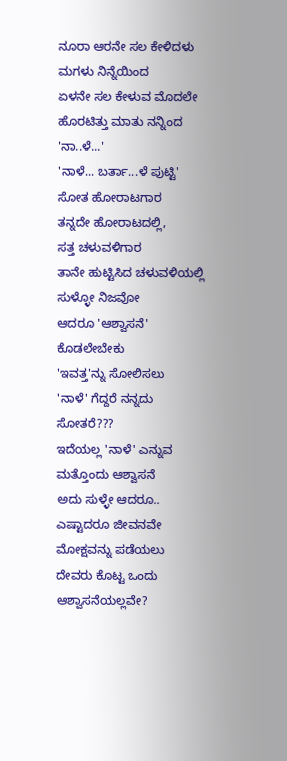ನೂರಾ ಆರನೇ ಸಲ ಕೇಳಿದಳು ಮಗಳು ನಿನ್ನೆಯಿಂದ
ಏಳನೇ ಸಲ ಕೇಳುವ ಮೊದಲೇ ಹೊರಟಿತ್ತು ಮಾತು ನನ್ನಿಂದ
'ನಾ..ಳೆ...'
'ನಾಳೆ... ಬರ್ತಾ...ಳೆ ಪುಟ್ಟಿ'
ಸೋತ ಹೋರಾಟಗಾರ
ತನ್ನದೇ ಹೋರಾಟದಲ್ಲಿ,
ಸತ್ತ ಚಳುವಳಿಗಾರ
ತಾನೇ ಹುಟ್ಟಿಸಿದ ಚಳುವಳಿಯಲ್ಲಿ
ಸುಳ್ಳೋ ನಿಜವೋ
ಆದರೂ 'ಆಶ್ವಾಸನೆ' ಕೊಡಲೇಬೇಕು
'ಇವತ್ತ'ನ್ನು ಸೋಲಿಸಲು
'ನಾಳೆ' ಗೆದ್ದರೆ ನನ್ನದು
ಸೋತರೆ???
ಇದೆಯಲ್ಲ 'ನಾಳೆ' ಎನ್ನುವ ಮತ್ತೊಂದು ಆಶ್ವಾಸನೆ
ಅದು ಸುಳ್ಳೇ ಆದರೂ..
ಎಷ್ಟಾದರೂ ಜೀವನವೇ ಮೋಕ್ಷವನ್ನು ಪಡೆಯಲು
ದೇವರು ಕೊಟ್ಟ ಒಂದು ಆಶ್ವಾಸನೆಯಲ್ಲವೇ?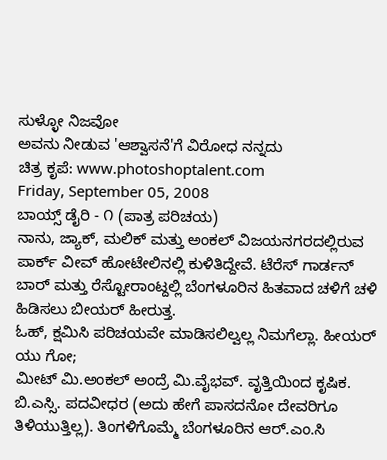ಸುಳ್ಳೋ ನಿಜವೋ
ಅವನು ನೀಡುವ 'ಆಶ್ವಾಸನೆ'ಗೆ ವಿರೋಧ ನನ್ನದು
ಚಿತ್ರ ಕೃಪೆ: www.photoshoptalent.com
Friday, September 05, 2008
ಬಾಯ್ಸ್ ಡೈರಿ - ೧ (ಪಾತ್ರ ಪರಿಚಯ)
ನಾನು, ಜ್ಯಾಕ್, ಮಲಿಕ್ ಮತ್ತು ಅಂಕಲ್ ವಿಜಯನಗರದಲ್ಲಿರುವ ಪಾರ್ಕ್ ವೀವ್ ಹೋಟೇಲಿನಲ್ಲಿ ಕುಳಿತಿದ್ದೇವೆ. ಟೆರೆಸ್ ಗಾರ್ಡನ್ ಬಾರ್ ಮತ್ತು ರೆಸ್ಟೋರಾಂಟ್ದಲ್ಲಿ ಬೆಂಗಳೂರಿನ ಹಿತವಾದ ಚಳಿಗೆ ಚಳಿ ಹಿಡಿಸಲು ಬೀಯರ್ ಹೀರುತ್ತ.
ಓಹ್, ಕ್ಷಮಿಸಿ ಪರಿಚಯವೇ ಮಾಡಿಸಲಿಲ್ವಲ್ಲ ನಿಮಗೆಲ್ಲಾ. ಹೀಯರ್ ಯು ಗೋ;
ಮೀಟ್ ಮಿ.ಅಂಕಲ್ ಅಂದ್ರೆ ಮಿ.ವೈಭವ್. ವೃತ್ತಿಯಿಂದ ಕೃಷಿಕ. ಬಿ.ಎಸ್ಸಿ. ಪದವೀಧರ (ಅದು ಹೇಗೆ ಪಾಸದನೋ ದೇವರಿಗೂ ತಿಳಿಯುತ್ತಿಲ್ಲ). ತಿಂಗಳಿಗೊಮ್ಮೆ ಬೆಂಗಳೂರಿನ ಆರ್.ಎಂ.ಸಿ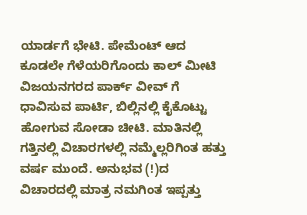ಯಾರ್ಡಗೆ ಭೇಟಿ. ಪೇಮೆಂಟ್ ಆದ ಕೂಡಲೇ ಗೆಳೆಯರಿಗೊಂದು ಕಾಲ್ ಮೀಟಿ ವಿಜಯನಗರದ ಪಾರ್ಕ್ ವೀವ್ ಗೆ ಧಾವಿಸುವ ಪಾರ್ಟಿ, ಬಿಲ್ಲಿನಲ್ಲಿ ಕೈಕೊಟ್ಟು ಹೋಗುವ ಸೋಡಾ ಚೀಟಿ. ಮಾತಿನಲ್ಲಿ ಗತ್ತಿನಲ್ಲಿ ವಿಚಾರಗಳಲ್ಲಿ ನಮ್ಮೆಲ್ಲರಿಗಿಂತ ಹತ್ತು ವರ್ಷ ಮುಂದೆ. ಅನುಭವ (!)ದ ವಿಚಾರದಲ್ಲಿ ಮಾತ್ರ ನಮಗಿಂತ ಇಪ್ಪತ್ತು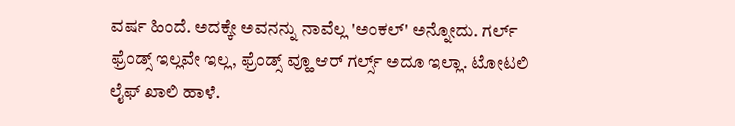ವರ್ಷ ಹಿಂದೆ. ಅದಕ್ಕೇ ಅವನನ್ನು ನಾವೆಲ್ಲ 'ಅಂಕಲ್' ಅನ್ನೋದು. ಗರ್ಲ್ ಫ್ರೆಂಡ್ಸ್ ಇಲ್ಲವೇ ಇಲ್ಲ, ಫ್ರೆಂಡ್ಸ್ ವ್ಹೂ ಆರ್ ಗರ್ಲ್ಸ್ ಅದೂ ಇಲ್ಲಾ. ಟೋಟಲಿ ಲೈಫ್ ಖಾಲಿ ಹಾಳೆ.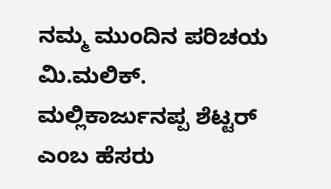ನಮ್ಮ ಮುಂದಿನ ಪರಿಚಯ ಮಿ.ಮಲಿಕ್. ಮಲ್ಲಿಕಾರ್ಜುನಪ್ಪ ಶೆಟ್ಟರ್ ಎಂಬ ಹೆಸರು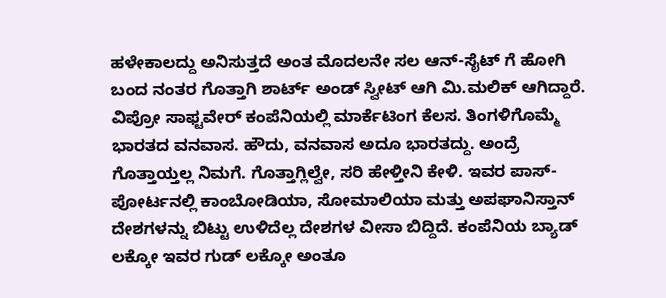ಹಳೇಕಾಲದ್ದು ಅನಿಸುತ್ತದೆ ಅಂತ ಮೊದಲನೇ ಸಲ ಆನ್-ಸೈಟ್ ಗೆ ಹೋಗಿ ಬಂದ ನಂತರ ಗೊತ್ತಾಗಿ ಶಾರ್ಟ್ ಅಂಡ್ ಸ್ವೀಟ್ ಆಗಿ ಮಿ.ಮಲಿಕ್ ಆಗಿದ್ದಾರೆ. ವಿಪ್ರೋ ಸಾಫ್ಟವೇರ್ ಕಂಪೆನಿಯಲ್ಲಿ ಮಾರ್ಕೆಟಿಂಗ ಕೆಲಸ. ತಿಂಗಳಿಗೊಮ್ಮೆ ಭಾರತದ ವನವಾಸ. ಹೌದು, ವನವಾಸ ಅದೂ ಭಾರತದ್ದು. ಅಂದ್ರೆ ಗೊತ್ತಾಯ್ತಲ್ಲ ನಿಮಗೆ. ಗೊತ್ತಾಗ್ಲಿಲ್ವೇ, ಸರಿ ಹೇಳ್ತೀನಿ ಕೇಳಿ. ಇವರ ಪಾಸ್-ಪೋರ್ಟನಲ್ಲಿ ಕಾಂಬೋಡಿಯಾ, ಸೋಮಾಲಿಯಾ ಮತ್ತು ಅಪಘಾನಿಸ್ತಾನ್ ದೇಶಗಳನ್ನು ಬಿಟ್ಟು ಉಳಿದೆಲ್ಲ ದೇಶಗಳ ವೀಸಾ ಬಿದ್ದಿದೆ. ಕಂಪೆನಿಯ ಬ್ಯಾಡ್ ಲಕ್ಕೋ ಇವರ ಗುಡ್ ಲಕ್ಕೋ ಅಂತೂ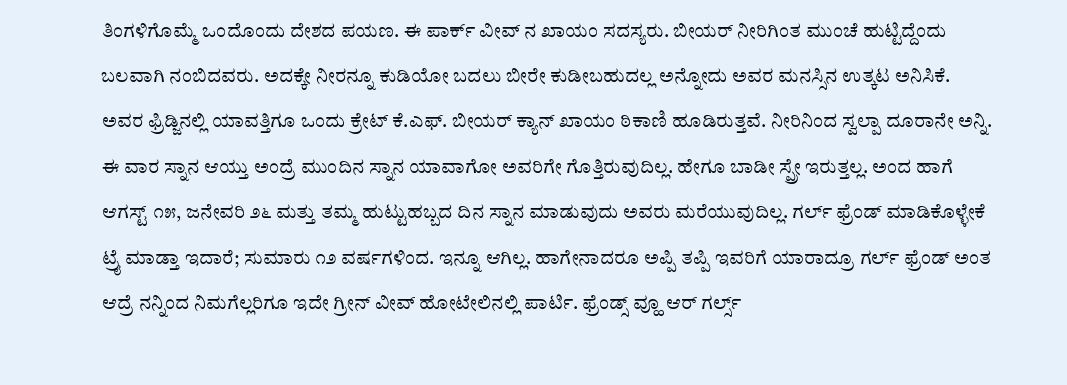ತಿಂಗಳಿಗೊಮ್ಮೆ ಒಂದೊಂದು ದೇಶದ ಪಯಣ. ಈ ಪಾರ್ಕ್ ವೀವ್ ನ ಖಾಯಂ ಸದಸ್ಯರು. ಬೀಯರ್ ನೀರಿಗಿಂತ ಮುಂಚೆ ಹುಟ್ಟಿದ್ದೆಂದು ಬಲವಾಗಿ ನಂಬಿದವರು. ಅದಕ್ಕೇ ನೀರನ್ನೂ ಕುಡಿಯೋ ಬದಲು ಬೀರೇ ಕುಡೀಬಹುದಲ್ಲ ಅನ್ನೋದು ಅವರ ಮನಸ್ಸಿನ ಉತ್ಕಟ ಅನಿಸಿಕೆ. ಅವರ ಫ್ರಿಡ್ಜಿನಲ್ಲಿ ಯಾವತ್ತಿಗೂ ಒಂದು ಕ್ರೇಟ್ ಕೆ.ಎಫ್. ಬೀಯರ್ ಕ್ಯಾನ್ ಖಾಯಂ ಠಿಕಾಣಿ ಹೂಡಿರುತ್ತವೆ. ನೀರಿನಿಂದ ಸ್ವಲ್ಪಾ ದೂರಾನೇ ಅನ್ನಿ. ಈ ವಾರ ಸ್ನಾನ ಆಯ್ತು ಅಂದ್ರೆ ಮುಂದಿನ ಸ್ನಾನ ಯಾವಾಗೋ ಅವರಿಗೇ ಗೊತ್ತಿರುವುದಿಲ್ಲ. ಹೇಗೂ ಬಾಡೀ ಸ್ಪ್ರೇ ಇರುತ್ತಲ್ಲ. ಅಂದ ಹಾಗೆ ಆಗಸ್ಟ್ ೧೫, ಜನೇವರಿ ೨೬ ಮತ್ತು ತಮ್ಮ ಹುಟ್ಟುಹಬ್ಬದ ದಿನ ಸ್ನಾನ ಮಾಡುವುದು ಅವರು ಮರೆಯುವುದಿಲ್ಲ. ಗರ್ಲ್ ಫ್ರೆಂಡ್ ಮಾಡಿಕೊಳ್ಳೇಕೆ ಟ್ರೈ ಮಾಡ್ತಾ ಇದಾರೆ; ಸುಮಾರು ೧೨ ವರ್ಷಗಳಿಂದ. ಇನ್ನೂ ಆಗಿಲ್ಲ. ಹಾಗೇನಾದರೂ ಅಪ್ಪಿ ತಪ್ಪಿ ಇವರಿಗೆ ಯಾರಾದ್ರೂ ಗರ್ಲ್ ಫ್ರೆಂಡ್ ಅಂತ ಆದ್ರೆ ನನ್ನಿಂದ ನಿಮಗೆಲ್ಲರಿಗೂ ಇದೇ ಗ್ರೀನ್ ವೀವ್ ಹೋಟೇಲಿನಲ್ಲಿ ಪಾರ್ಟಿ. ಫ್ರೆಂಡ್ಸ್ ವ್ಹೂ ಆರ್ ಗರ್ಲ್ಸ್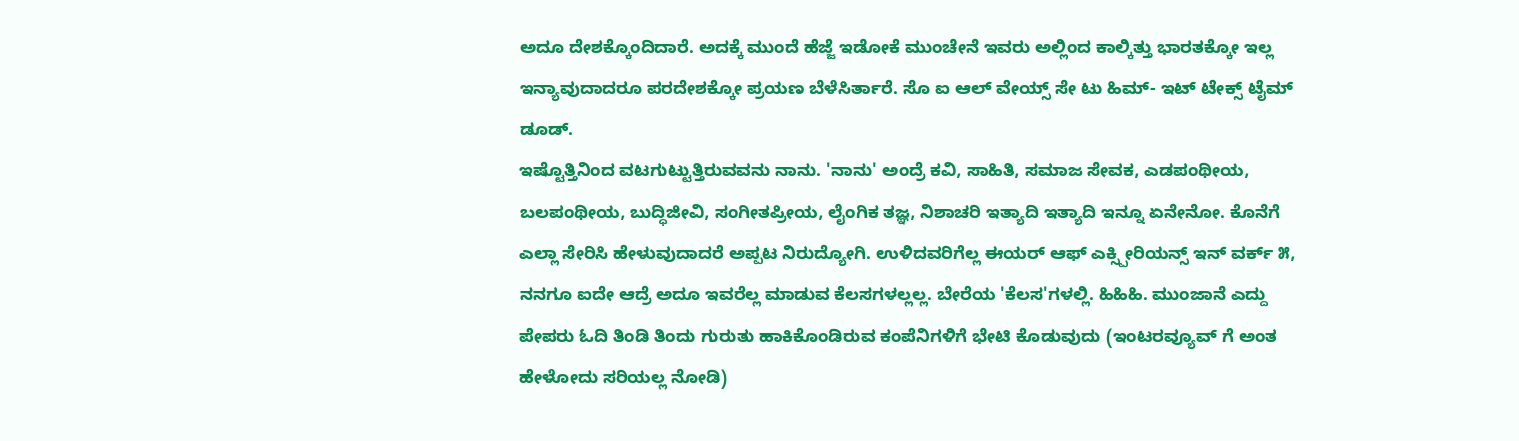ಅದೂ ದೇಶಕ್ಕೊಂದಿದಾರೆ. ಅದಕ್ಕೆ ಮುಂದೆ ಹೆಜ್ಜೆ ಇಡೋಕೆ ಮುಂಚೇನೆ ಇವರು ಅಲ್ಲಿಂದ ಕಾಲ್ಕಿತ್ತು ಭಾರತಕ್ಕೋ ಇಲ್ಲ ಇನ್ಯಾವುದಾದರೂ ಪರದೇಶಕ್ಕೋ ಪ್ರಯಣ ಬೆಳೆಸಿರ್ತಾರೆ. ಸೊ ಐ ಆಲ್ ವೇಯ್ಸ್ ಸೇ ಟು ಹಿಮ್- ಇಟ್ ಟೇಕ್ಸ್ ಟೈಮ್ ಡೂಡ್.
ಇಷ್ಟೊತ್ತಿನಿಂದ ವಟಗುಟ್ಟುತ್ತಿರುವವನು ನಾನು. 'ನಾನು' ಅಂದ್ರೆ ಕವಿ, ಸಾಹಿತಿ, ಸಮಾಜ ಸೇವಕ, ಎಡಪಂಥೀಯ, ಬಲಪಂಥೀಯ, ಬುದ್ಧಿಜೀವಿ, ಸಂಗೀತಪ್ರೀಯ, ಲೈಂಗಿಕ ತಜ್ಞ, ನಿಶಾಚರಿ ಇತ್ಯಾದಿ ಇತ್ಯಾದಿ ಇನ್ನೂ ಏನೇನೋ. ಕೊನೆಗೆ ಎಲ್ಲಾ ಸೇರಿಸಿ ಹೇಳುವುದಾದರೆ ಅಪ್ಪಟ ನಿರುದ್ಯೋಗಿ. ಉಳಿದವರಿಗೆಲ್ಲ ಈಯರ್ ಆಫ್ ಎಕ್ಸ್ಪೀರಿಯನ್ಸ್ ಇನ್ ವರ್ಕ್ ೫, ನನಗೂ ಐದೇ ಆದ್ರೆ ಅದೂ ಇವರೆಲ್ಲ ಮಾಡುವ ಕೆಲಸಗಳಲ್ಲಲ್ಲ. ಬೇರೆಯ 'ಕೆಲಸ'ಗಳಲ್ಲಿ. ಹಿಹಿಹಿ. ಮುಂಜಾನೆ ಎದ್ದು ಪೇಪರು ಓದಿ ತಿಂಡಿ ತಿಂದು ಗುರುತು ಹಾಕಿಕೊಂಡಿರುವ ಕಂಪೆನಿಗಳಿಗೆ ಭೇಟಿ ಕೊಡುವುದು (ಇಂಟರವ್ಯೂವ್ ಗೆ ಅಂತ ಹೇಳೋದು ಸರಿಯಲ್ಲ ನೋಡಿ)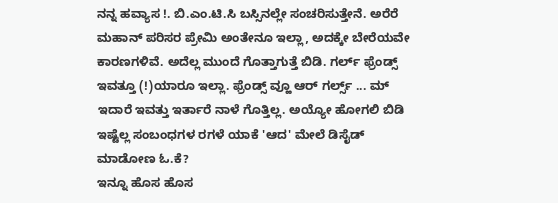ನನ್ನ ಹವ್ಯಾಸ !. ಬಿ.ಎಂ.ಟಿ.ಸಿ ಬಸ್ಸಿನಲ್ಲೇ ಸಂಚರಿಸುತ್ತೇನೆ. ಅರೆರೆ ಮಹಾನ್ ಪರಿಸರ ಪ್ರೇಮಿ ಅಂತೇನೂ ಇಲ್ಲಾ, ಅದಕ್ಕೇ ಬೇರೆಯವೇ ಕಾರಣಗಳಿವೆ. ಅದೆಲ್ಲ ಮುಂದೆ ಗೊತ್ತಾಗುತ್ತೆ ಬಿಡಿ. ಗರ್ಲ್ ಫ್ರೆಂಡ್ಸ್ ಇವತ್ತೂ (!)ಯಾರೂ ಇಲ್ಲಾ. ಫ್ರೆಂಡ್ಸ್ ವ್ಹೂ ಆರ್ ಗರ್ಲ್ಸ್ ... ಮ್ ಇದಾರೆ ಇವತ್ತು ಇರ್ತಾರೆ ನಾಳೆ ಗೊತ್ತಿಲ್ಲ. ಅಯ್ಯೋ ಹೋಗಲಿ ಬಿಡಿ ಇಷ್ಟೆಲ್ಲ ಸಂಬಂಧಗಳ ರಗಳೆ ಯಾಕೆ 'ಆದ' ಮೇಲೆ ಡಿಸೈಡ್ ಮಾಡೋಣ ಓ.ಕೆ?
ಇನ್ನೂ ಹೊಸ ಹೊಸ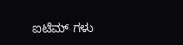ಐಟೆಮ್ ಗಳು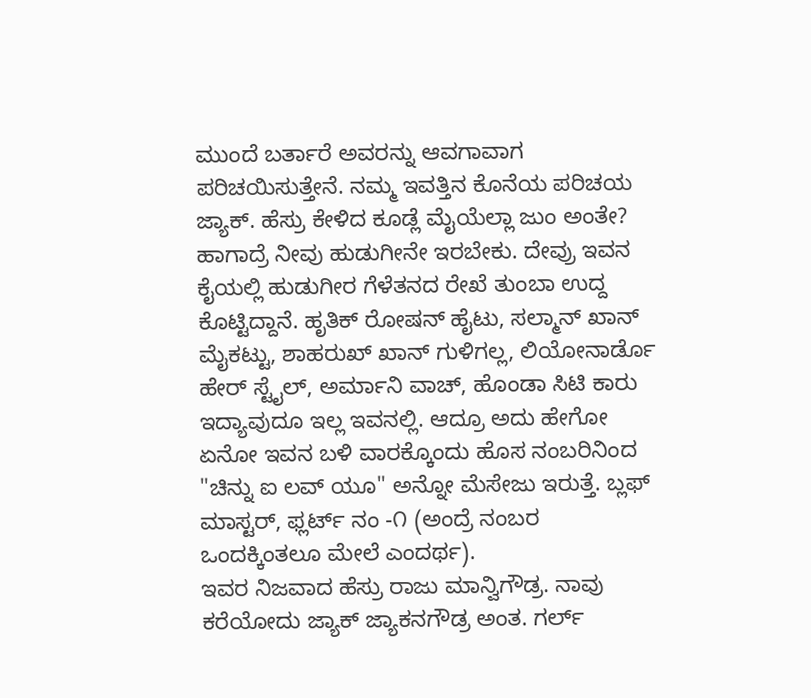ಮುಂದೆ ಬರ್ತಾರೆ ಅವರನ್ನು ಆವಗಾವಾಗ ಪರಿಚಯಿಸುತ್ತೇನೆ. ನಮ್ಮ ಇವತ್ತಿನ ಕೊನೆಯ ಪರಿಚಯ ಜ್ಯಾಕ್. ಹೆಸ್ರು ಕೇಳಿದ ಕೂಡ್ಲೆ ಮೈಯೆಲ್ಲಾ ಜುಂ ಅಂತೇ? ಹಾಗಾದ್ರೆ ನೀವು ಹುಡುಗೀನೇ ಇರಬೇಕು. ದೇವ್ರು ಇವನ ಕೈಯಲ್ಲಿ ಹುಡುಗೀರ ಗೆಳೆತನದ ರೇಖೆ ತುಂಬಾ ಉದ್ದ ಕೊಟ್ಟಿದ್ದಾನೆ. ಹೃತಿಕ್ ರೋಷನ್ ಹೈಟು, ಸಲ್ಮಾನ್ ಖಾನ್ ಮೈಕಟ್ಟು, ಶಾಹರುಖ್ ಖಾನ್ ಗುಳಿಗಲ್ಲ, ಲಿಯೋನಾರ್ಡೊ ಹೇರ್ ಸ್ಟೈಲ್, ಅರ್ಮಾನಿ ವಾಚ್, ಹೊಂಡಾ ಸಿಟಿ ಕಾರು ಇದ್ಯಾವುದೂ ಇಲ್ಲ ಇವನಲ್ಲಿ. ಆದ್ರೂ ಅದು ಹೇಗೋ ಏನೋ ಇವನ ಬಳಿ ವಾರಕ್ಕೊಂದು ಹೊಸ ನಂಬರಿನಿಂದ "ಚಿನ್ನು ಐ ಲವ್ ಯೂ" ಅನ್ನೋ ಮೆಸೇಜು ಇರುತ್ತೆ. ಬ್ಲಫ್ ಮಾಸ್ಟರ್, ಫ್ಲರ್ಟ್ ನಂ -೧ (ಅಂದ್ರೆ ನಂಬರ ಒಂದಕ್ಕಿಂತಲೂ ಮೇಲೆ ಎಂದರ್ಥ).
ಇವರ ನಿಜವಾದ ಹೆಸ್ರು ರಾಜು ಮಾನ್ವಿಗೌಡ್ರ. ನಾವು ಕರೆಯೋದು ಜ್ಯಾಕ್ ಜ್ಯಾಕನಗೌಡ್ರ ಅಂತ. ಗರ್ಲ್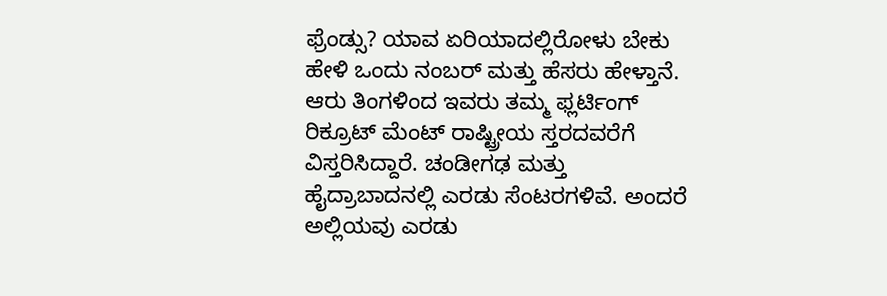ಫ್ರೆಂಡ್ಸು? ಯಾವ ಏರಿಯಾದಲ್ಲಿರೋಳು ಬೇಕು ಹೇಳಿ ಒಂದು ನಂಬರ್ ಮತ್ತು ಹೆಸರು ಹೇಳ್ತಾನೆ. ಆರು ತಿಂಗಳಿಂದ ಇವರು ತಮ್ಮ ಫ್ಲರ್ಟಿಂಗ್ ರಿಕ್ರೂಟ್ ಮೆಂಟ್ ರಾಷ್ಟ್ರೀಯ ಸ್ತರದವರೆಗೆ ವಿಸ್ತರಿಸಿದ್ದಾರೆ. ಚಂಡೀಗಢ ಮತ್ತು ಹೈದ್ರಾಬಾದನಲ್ಲಿ ಎರಡು ಸೆಂಟರಗಳಿವೆ. ಅಂದರೆ ಅಲ್ಲಿಯವು ಎರಡು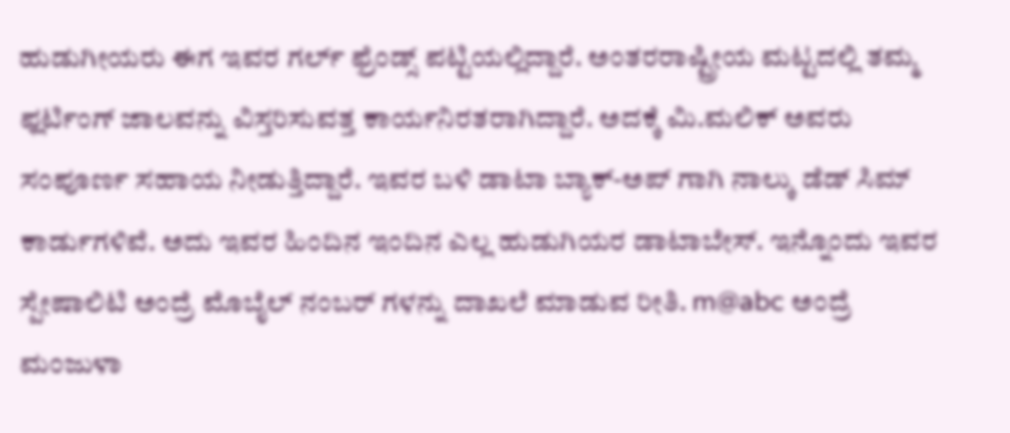ಹುಡುಗೀಯರು ಈಗ ಇವರ ಗರ್ಲ್ ಫ್ರೆಂಡ್ಸ್ ಪಟ್ಟಿಯಲ್ಲಿದ್ದಾರೆ. ಅಂತರರಾಷ್ಟ್ರೀಯ ಮಟ್ಟದಲ್ಲಿ ತಮ್ಮ ಫ್ಲರ್ಟಿಂಗ್ ಜಾಲವನ್ನು ವಿಸ್ತರಿಸುವತ್ತ ಕಾರ್ಯನಿರತರಾಗಿದ್ದಾರೆ. ಅದಕ್ಕೆ ಮಿ.ಮಲಿಕ್ ಅವರು ಸಂಪೂರ್ಣ ಸಹಾಯ ನೀಡುತ್ತಿದ್ದಾರೆ. ಇವರ ಬಳಿ ಡಾಟಾ ಬ್ಯಾಕ್-ಅಪ್ ಗಾಗಿ ನಾಲ್ಕು ಡೆಡ್ ಸಿಮ್ ಕಾರ್ಡುಗಳಿವೆ. ಅದು ಇವರ ಹಿಂದಿನ ಇಂದಿನ ಎಲ್ಲ ಹುಡುಗಿಯರ ಡಾಟಾಬೇಸ್. ಇನ್ನೊಂದು ಇವರ ಸ್ಪೇಷಾಲಿಟಿ ಅಂದ್ರೆ ಮೊಬೈಲ್ ನಂಬರ್ ಗಳನ್ನು ದಾಖಲೆ ಮಾಡುವ ರೀತಿ. m@abc ಅಂದ್ರೆ ಮಂಜುಳಾ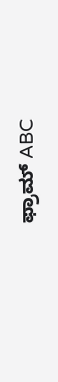ಫ್ರಾಮ್ ABC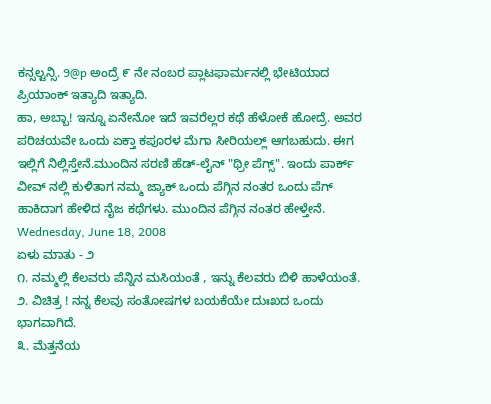ಕನ್ಸಲ್ಟನ್ಸಿ. 9@p ಅಂದ್ರೆ ೯ ನೇ ನಂಬರ ಪ್ಲಾಟಫಾರ್ಮನಲ್ಲಿ ಭೇಟಿಯಾದ ಪ್ರಿಯಾಂಕ್ ಇತ್ಯಾದಿ ಇತ್ಯಾದಿ.
ಹಾ, ಅಬ್ಬಾ! ಇನ್ನೂ ಏನೇನೋ ಇದೆ ಇವರೆಲ್ಲರ ಕಥೆ ಹೆಳೋಕೆ ಹೋದ್ರೆ. ಅವರ ಪರಿಚಯವೇ ಒಂದು ಏಕ್ತಾ ಕಪೂರಳ ಮೆಗಾ ಸೀರಿಯಲ್ಲ್ ಆಗಬಹುದು. ಈಗ ಇಲ್ಲಿಗೆ ನಿಲ್ಲಿಸ್ತೇನೆ.ಮುಂದಿನ ಸರಣಿ ಹೆಡ್-ಲೈನ್ "ಥ್ರೀ ಪೆಗ್ಸ್". ಇಂದು ಪಾರ್ಕ್ ವೀವ್ ನಲ್ಲಿ ಕುಳಿತಾಗ ನಮ್ಮ ಜ್ಯಾಕ್ ಒಂದು ಪೆಗ್ಗಿನ ನಂತರ ಒಂದು ಪೆಗ್ ಹಾಕಿದಾಗ ಹೇಳಿದ ನೈಜ ಕಥೆಗಳು. ಮುಂದಿನ ಪೆಗ್ಗಿನ ನಂತರ ಹೇಳ್ತೇನೆ.
Wednesday, June 18, 2008
ಏಳು ಮಾತು - ೨
೧. ನಮ್ಮಲ್ಲಿ ಕೆಲವರು ಪೆನ್ನಿನ ಮಸಿಯಂತೆ , ಇನ್ನು ಕೆಲವರು ಬಿಳಿ ಹಾಳೆಯಂತೆ.
೨. ವಿಚಿತ್ರ ! ನನ್ನ ಕೆಲವು ಸಂತೋಷಗಳ ಬಯಕೆಯೇ ದುಃಖದ ಒಂದು ಭಾಗವಾಗಿದೆ.
೩. ಮೆತ್ತನೆಯ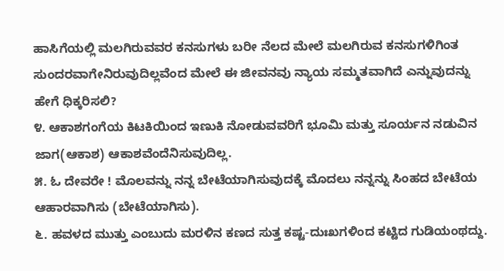ಹಾಸಿಗೆಯಲ್ಲಿ ಮಲಗಿರುವವರ ಕನಸುಗಳು ಬರೀ ನೆಲದ ಮೇಲೆ ಮಲಗಿರುವ ಕನಸುಗಳಿಗಿಂತ ಸುಂದರವಾಗೇನಿರುವುದಿಲ್ಲವೆಂದ ಮೇಲೆ ಈ ಜೀವನವು ನ್ಯಾಯ ಸಮ್ಮತವಾಗಿದೆ ಎನ್ನುವುದನ್ನು ಹೇಗೆ ಧಿಕ್ಕರಿಸಲಿ?
೪. ಆಕಾಶಗಂಗೆಯ ಕಿಟಕಿಯಿಂದ ಇಣುಕಿ ನೋಡುವವರಿಗೆ ಭೂಮಿ ಮತ್ತು ಸೂರ್ಯನ ನಡುವಿನ ಜಾಗ(ಆಕಾಶ) ಆಕಾಶವೆಂದೆನಿಸುವುದಿಲ್ಲ.
೫. ಓ ದೇವರೇ ! ಮೊಲವನ್ನು ನನ್ನ ಬೇಟೆಯಾಗಿಸುವುದಕ್ಕೆ ಮೊದಲು ನನ್ನನ್ನು ಸಿಂಹದ ಬೇಟೆಯ ಆಹಾರವಾಗಿಸು (ಬೇಟೆಯಾಗಿಸು).
೬. ಹವಳದ ಮುತ್ತು ಎಂಬುದು ಮರಳಿನ ಕಣದ ಸುತ್ತ ಕಷ್ಟ-ದುಃಖಗಳಿಂದ ಕಟ್ಟಿದ ಗುಡಿಯಂಥದ್ದು.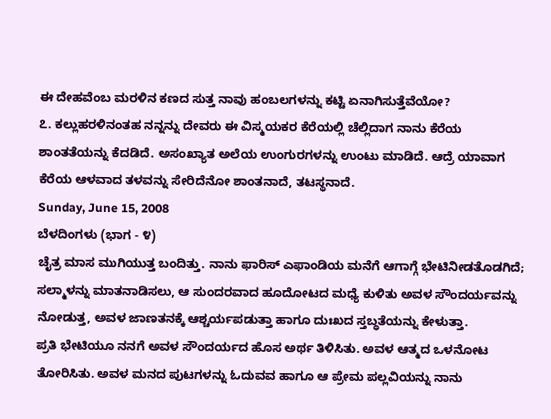ಈ ದೇಹವೆಂಬ ಮರಳಿನ ಕಣದ ಸುತ್ತ ನಾವು ಹಂಬಲಗಳನ್ನು ಕಟ್ಟಿ ಏನಾಗಿಸುತ್ತೆವೆಯೋ?
೭. ಕಲ್ಲುಹರಳಿನಂತಹ ನನ್ನನ್ನು ದೇವರು ಈ ವಿಸ್ಮಯಕರ ಕೆರೆಯಲ್ಲಿ ಚೆಲ್ಲಿದಾಗ ನಾನು ಕೆರೆಯ ಶಾಂತತೆಯನ್ನು ಕೆದಡಿದೆ. ಅಸಂಖ್ಯಾತ ಅಲೆಯ ಉಂಗುರಗಳನ್ನು ಉಂಟು ಮಾಡಿದೆ. ಆದ್ರೆ ಯಾವಾಗ ಕೆರೆಯ ಆಳವಾದ ತಳವನ್ನು ಸೇರಿದೆನೋ ಶಾಂತನಾದೆ, ತಟಸ್ಥನಾದೆ.
Sunday, June 15, 2008
ಬೆಳದಿಂಗಳು (ಭಾಗ - ೪)
ಚೈತ್ರ ಮಾಸ ಮುಗಿಯುತ್ತ ಬಂದಿತ್ತು. ನಾನು ಫಾರಿಸ್ ಎಫಾಂಡಿಯ ಮನೆಗೆ ಆಗಾಗ್ಗೆ ಭೇಟಿನೀಡತೊಡಗಿದೆ; ಸಲ್ಮಾಳನ್ನು ಮಾತನಾಡಿಸಲು, ಆ ಸುಂದರವಾದ ಹೂದೋಟದ ಮಧ್ಯೆ ಕುಳಿತು ಅವಳ ಸೌಂದರ್ಯವನ್ನು ನೋಡುತ್ತ, ಅವಳ ಜಾಣತನಕ್ಕೆ ಆಶ್ಚರ್ಯಪಡುತ್ತಾ ಹಾಗೂ ದುಃಖದ ಸ್ತಬ್ಧತೆಯನ್ನು ಕೇಳುತ್ತಾ.
ಪ್ರತಿ ಭೇಟಿಯೂ ನನಗೆ ಅವಳ ಸೌಂದರ್ಯದ ಹೊಸ ಅರ್ಥ ತಿಳಿಸಿತು. ಅವಳ ಆತ್ಮದ ಒಳನೋಟ ತೋರಿಸಿತು. ಅವಳ ಮನದ ಪುಟಗಳನ್ನು ಓದುವವ ಹಾಗೂ ಆ ಪ್ರೇಮ ಪಲ್ಲವಿಯನ್ನು ನಾನು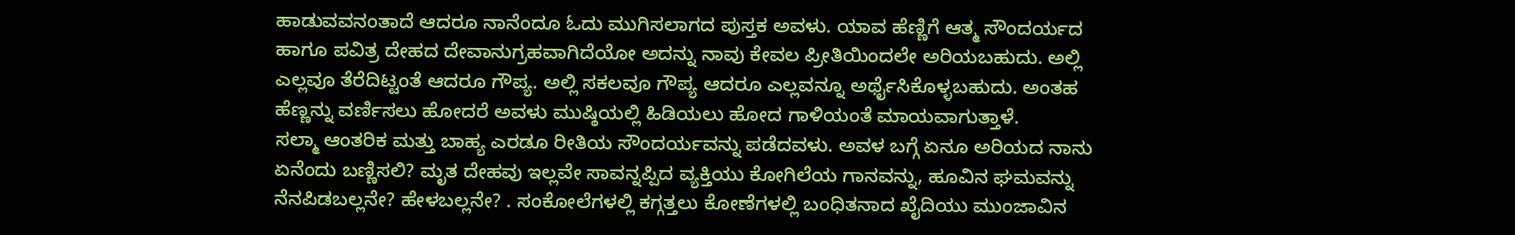ಹಾಡುವವನಂತಾದೆ ಆದರೂ ನಾನೆಂದೂ ಓದು ಮುಗಿಸಲಾಗದ ಪುಸ್ತಕ ಅವಳು. ಯಾವ ಹೆಣ್ಣಿಗೆ ಆತ್ಮ ಸೌಂದರ್ಯದ ಹಾಗೂ ಪವಿತ್ರ ದೇಹದ ದೇವಾನುಗ್ರಹವಾಗಿದೆಯೋ ಅದನ್ನು ನಾವು ಕೇವಲ ಪ್ರೀತಿಯಿಂದಲೇ ಅರಿಯಬಹುದು. ಅಲ್ಲಿ ಎಲ್ಲವೂ ತೆರೆದಿಟ್ಟಂತೆ ಆದರೂ ಗೌಪ್ಯ. ಅಲ್ಲಿ ಸಕಲವೂ ಗೌಪ್ಯ ಆದರೂ ಎಲ್ಲವನ್ನೂ ಅರ್ಥೈಸಿಕೊಳ್ಳಬಹುದು. ಅಂತಹ ಹೆಣ್ಣನ್ನು ವರ್ಣಿಸಲು ಹೋದರೆ ಅವಳು ಮುಷ್ಠಿಯಲ್ಲಿ ಹಿಡಿಯಲು ಹೋದ ಗಾಳಿಯಂತೆ ಮಾಯವಾಗುತ್ತಾಳೆ.
ಸಲ್ಮಾ ಆಂತರಿಕ ಮತ್ತು ಬಾಹ್ಯ ಎರಡೂ ರೀತಿಯ ಸೌಂದರ್ಯವನ್ನು ಪಡೆದವಳು. ಅವಳ ಬಗ್ಗೆ ಏನೂ ಅರಿಯದ ನಾನು ಏನೆಂದು ಬಣ್ಣಿಸಲಿ? ಮೃತ ದೇಹವು ಇಲ್ಲವೇ ಸಾವನ್ನಪ್ಪಿದ ವ್ಯಕ್ತಿಯು ಕೋಗಿಲೆಯ ಗಾನವನ್ನು, ಹೂವಿನ ಘಮವನ್ನು ನೆನಪಿಡಬಲ್ಲನೇ? ಹೇಳಬಲ್ಲನೇ? . ಸಂಕೋಲೆಗಳಲ್ಲಿ ಕಗ್ಗತ್ತಲು ಕೋಣೆಗಳಲ್ಲಿ ಬಂಧಿತನಾದ ಖೈದಿಯು ಮುಂಜಾವಿನ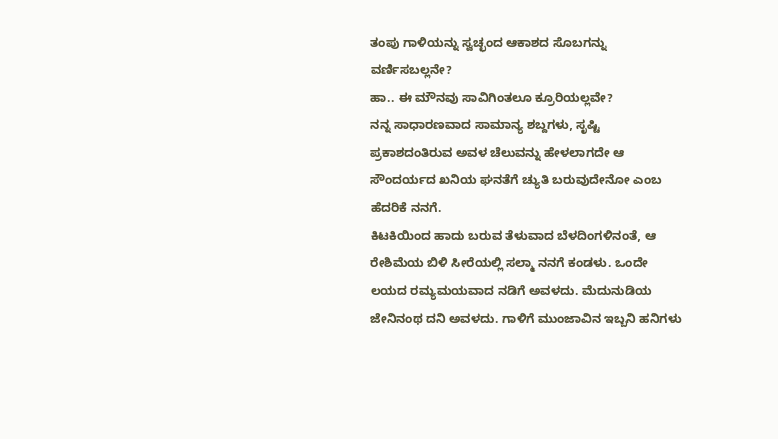ತಂಪು ಗಾಳಿಯನ್ನು ಸ್ವಚ್ಛಂದ ಆಕಾಶದ ಸೊಬಗನ್ನು ವರ್ಣಿಸಬಲ್ಲನೇ?
ಹಾ.. ಈ ಮೌನವು ಸಾವಿಗಿಂತಲೂ ಕ್ರೂರಿಯಲ್ಲವೇ?
ನನ್ನ ಸಾಧಾರಣವಾದ ಸಾಮಾನ್ಯ ಶಬ್ದಗಳು, ಸೃಷ್ಟಿ ಪ್ರಕಾಶದಂತಿರುವ ಅವಳ ಚೆಲುವನ್ನು ಹೇಳಲಾಗದೇ ಆ ಸೌಂದರ್ಯದ ಖನಿಯ ಘನತೆಗೆ ಚ್ಯುತಿ ಬರುವುದೇನೋ ಎಂಬ ಹೆದರಿಕೆ ನನಗೆ.
ಕಿಟಕಿಯಿಂದ ಹಾದು ಬರುವ ತೆಳುವಾದ ಬೆಳದಿಂಗಳಿನಂತೆ, ಆ ರೇಶಿಮೆಯ ಬಿಳಿ ಸೀರೆಯಲ್ಲಿ ಸಲ್ಮಾ ನನಗೆ ಕಂಡಳು. ಒಂದೇ ಲಯದ ರಮ್ಯಮಯವಾದ ನಡಿಗೆ ಅವಳದು. ಮೆದುನುಡಿಯ ಜೇನಿನಂಥ ದನಿ ಅವಳದು. ಗಾಳಿಗೆ ಮುಂಜಾವಿನ ಇಬ್ಬನಿ ಹನಿಗಳು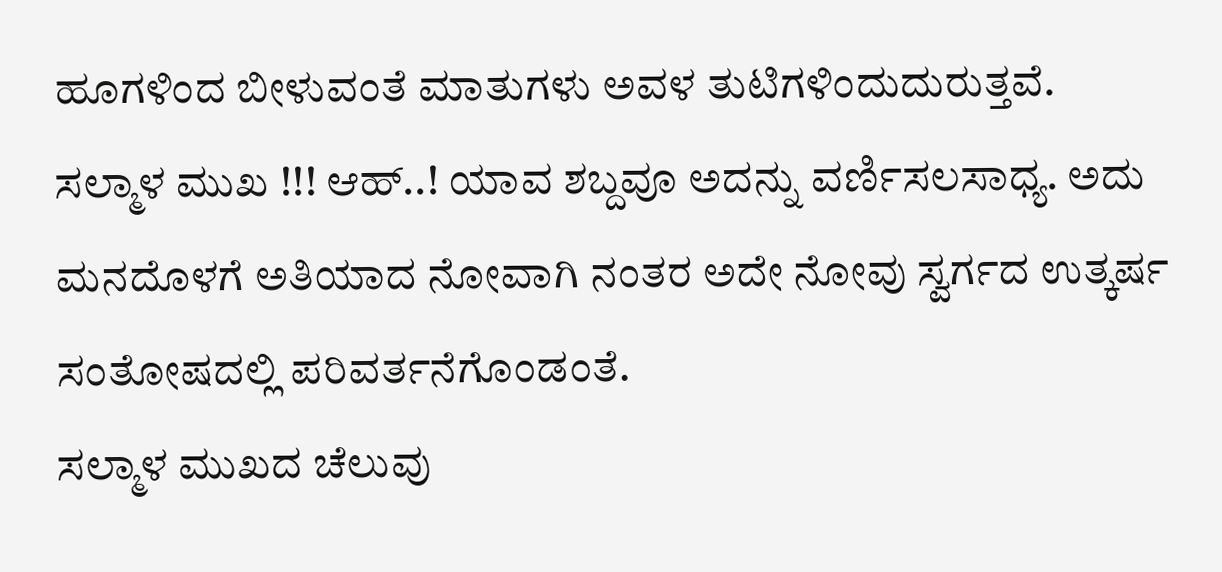ಹೂಗಳಿಂದ ಬೀಳುವಂತೆ ಮಾತುಗಳು ಅವಳ ತುಟಿಗಳಿಂದುದುರುತ್ತವೆ.
ಸಲ್ಮಾಳ ಮುಖ !!! ಆಹ್..! ಯಾವ ಶಬ್ದವೂ ಅದನ್ನು ವರ್ಣಿಸಲಸಾಧ್ಯ. ಅದು ಮನದೊಳಗೆ ಅತಿಯಾದ ನೋವಾಗಿ ನಂತರ ಅದೇ ನೋವು ಸ್ವರ್ಗದ ಉತ್ಕರ್ಷ ಸಂತೋಷದಲ್ಲಿ ಪರಿವರ್ತನೆಗೊಂಡಂತೆ.
ಸಲ್ಮಾಳ ಮುಖದ ಚೆಲುವು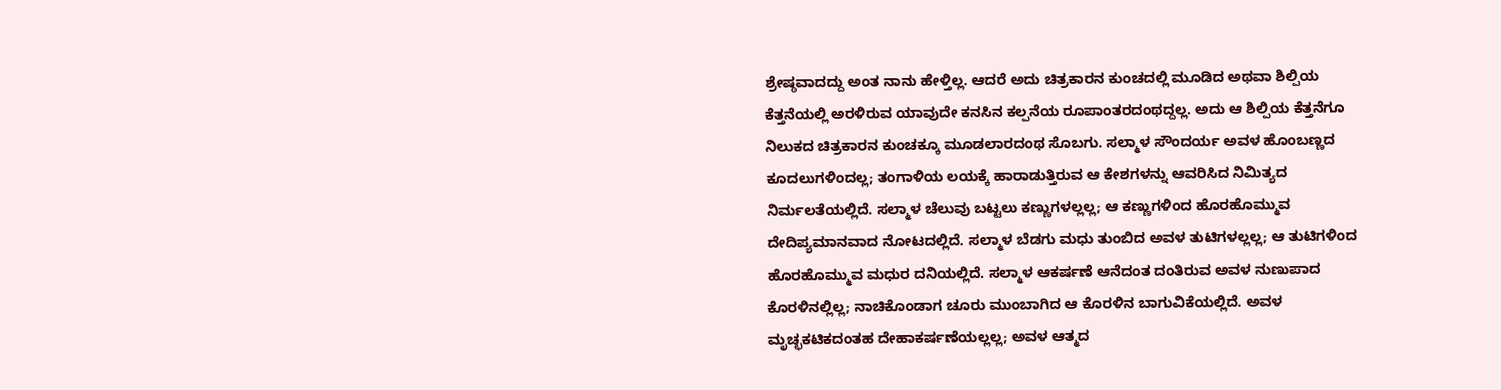ಶ್ರೇಷ್ಠವಾದದ್ದು ಅಂತ ನಾನು ಹೇಳ್ತಿಲ್ಲ. ಆದರೆ ಅದು ಚಿತ್ರಕಾರನ ಕುಂಚದಲ್ಲಿ ಮೂಡಿದ ಅಥವಾ ಶಿಲ್ಪಿಯ ಕೆತ್ತನೆಯಲ್ಲಿ ಅರಳಿರುವ ಯಾವುದೇ ಕನಸಿನ ಕಲ್ಪನೆಯ ರೂಪಾಂತರದಂಥದ್ದಲ್ಲ. ಅದು ಆ ಶಿಲ್ಪಿಯ ಕೆತ್ತನೆಗೂ ನಿಲುಕದ ಚಿತ್ರಕಾರನ ಕುಂಚಕ್ಕೂ ಮೂಡಲಾರದಂಥ ಸೊಬಗು. ಸಲ್ಮಾಳ ಸೌಂದರ್ಯ ಅವಳ ಹೊಂಬಣ್ಣದ ಕೂದಲುಗಳಿಂದಲ್ಲ; ತಂಗಾಳಿಯ ಲಯಕ್ಕೆ ಹಾರಾಡುತ್ತಿರುವ ಆ ಕೇಶಗಳನ್ನು ಆವರಿಸಿದ ನಿಮಿತ್ಯದ ನಿರ್ಮಲತೆಯಲ್ಲಿದೆ. ಸಲ್ಮಾಳ ಚೆಲುವು ಬಟ್ಟಲು ಕಣ್ಣುಗಳಲ್ಲಲ್ಲ; ಆ ಕಣ್ಣುಗಳಿಂದ ಹೊರಹೊಮ್ಮುವ ದೇದಿಪ್ಯಮಾನವಾದ ನೋಟದಲ್ಲಿದೆ. ಸಲ್ಮಾಳ ಬೆಡಗು ಮಧು ತುಂಬಿದ ಅವಳ ತುಟಿಗಳಲ್ಲಲ್ಲ; ಆ ತುಟಿಗಳಿಂದ ಹೊರಹೊಮ್ಮುವ ಮಧುರ ದನಿಯಲ್ಲಿದೆ. ಸಲ್ಮಾಳ ಆಕರ್ಷಣೆ ಆನೆದಂತ ದಂತಿರುವ ಅವಳ ನುಣುಪಾದ ಕೊರಳಿನಲ್ಲಿಲ್ಲ; ನಾಚಿಕೊಂಡಾಗ ಚೂರು ಮುಂಬಾಗಿದ ಆ ಕೊರಳಿನ ಬಾಗುವಿಕೆಯಲ್ಲಿದೆ. ಅವಳ ಮೃಚ್ಛಕಟಿಕದಂತಹ ದೇಹಾಕರ್ಷಣೆಯಲ್ಲಲ್ಲ; ಅವಳ ಆತ್ಮದ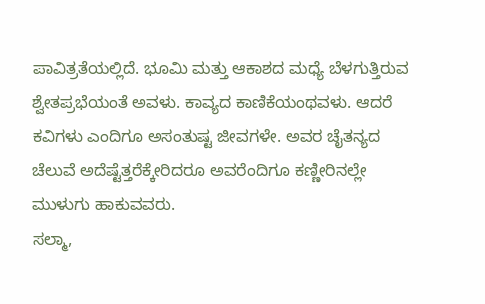ಪಾವಿತ್ರತೆಯಲ್ಲಿದೆ. ಭೂಮಿ ಮತ್ತು ಆಕಾಶದ ಮಧ್ಯೆ ಬೆಳಗುತ್ತಿರುವ ಶ್ವೇತಪ್ರಭೆಯಂತೆ ಅವಳು. ಕಾವ್ಯದ ಕಾಣಿಕೆಯಂಥವಳು. ಆದರೆ ಕವಿಗಳು ಎಂದಿಗೂ ಅಸಂತುಷ್ಟ ಜೀವಗಳೇ. ಅವರ ಚೈತನ್ಯದ ಚೆಲುವೆ ಅದೆಷ್ಟೆತ್ತರೆಕ್ಕೇರಿದರೂ ಅವರೆಂದಿಗೂ ಕಣ್ಣೀರಿನಲ್ಲೇ ಮುಳುಗು ಹಾಕುವವರು.
ಸಲ್ಮಾ,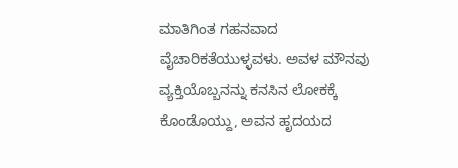ಮಾತಿಗಿಂತ ಗಹನವಾದ ವೈಚಾರಿಕತೆಯುಳ್ಳವಳು. ಅವಳ ಮೌನವು ವ್ಯಕ್ತಿಯೊಬ್ಬನನ್ನು ಕನಸಿನ ಲೋಕಕ್ಕೆ ಕೊಂಡೊಯ್ದು, ಅವನ ಹೃದಯದ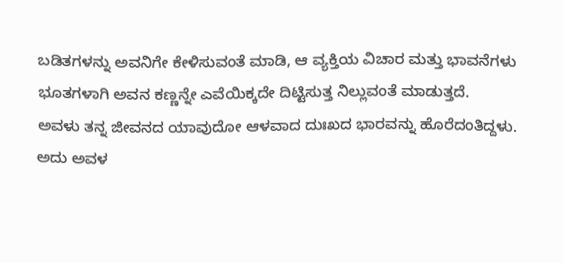ಬಡಿತಗಳನ್ನು ಅವನಿಗೇ ಕೇಳಿಸುವಂತೆ ಮಾಡಿ, ಆ ವ್ಯಕ್ತಿಯ ವಿಚಾರ ಮತ್ತು ಭಾವನೆಗಳು ಭೂತಗಳಾಗಿ ಅವನ ಕಣ್ಣನ್ನೇ ಎವೆಯಿಕ್ಕದೇ ದಿಟ್ಟಿಸುತ್ತ ನಿಲ್ಲುವಂತೆ ಮಾಡುತ್ತದೆ.
ಅವಳು ತನ್ನ ಜೀವನದ ಯಾವುದೋ ಆಳವಾದ ದುಃಖದ ಭಾರವನ್ನು ಹೊರೆದಂತಿದ್ದಳು. ಅದು ಅವಳ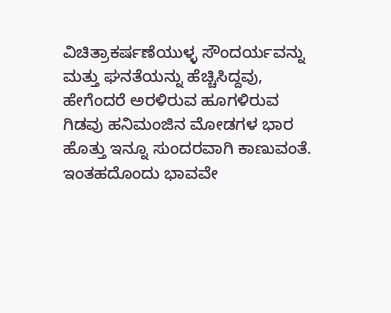ವಿಚಿತ್ರಾಕರ್ಷಣೆಯುಳ್ಳ ಸೌಂದರ್ಯವನ್ನು ಮತ್ತು ಘನತೆಯನ್ನು ಹೆಚ್ಚಿಸಿದ್ದವು, ಹೇಗೆಂದರೆ ಅರಳಿರುವ ಹೂಗಳಿರುವ ಗಿಡವು ಹನಿಮಂಜಿನ ಮೋಡಗಳ ಭಾರ ಹೊತ್ತು ಇನ್ನೂ ಸುಂದರವಾಗಿ ಕಾಣುವಂತೆ.
ಇಂತಹದೊಂದು ಭಾವವೇ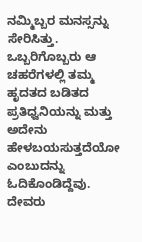ನಮ್ಮಿಬ್ಬರ ಮನಸ್ಸನ್ನು ಸೇರಿಸಿತ್ತು. ಒಬ್ಬರಿಗೊಬ್ಬರು ಆ ಚಹರೆಗಳಲ್ಲಿ ತಮ್ಮ ಹೃದತದ ಬಡಿತದ ಪ್ರತಿಧ್ವನಿಯನ್ನು ಮತ್ತು ಅದೇನು ಹೇಳಬಯಸುತ್ತದೆಯೋ ಎಂಬುದನ್ನು ಓದಿಕೊಂಡಿದ್ದೆವು.
ದೇವರು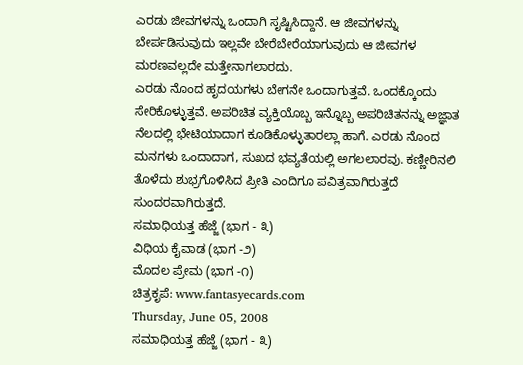ಎರಡು ಜೀವಗಳನ್ನು ಒಂದಾಗಿ ಸೃಷ್ಟಿಸಿದ್ದಾನೆ. ಆ ಜೀವಗಳನ್ನು ಬೇರ್ಪಡಿಸುವುದು ಇಲ್ಲವೇ ಬೇರೆಬೇರೆಯಾಗುವುದು ಆ ಜೀವಗಳ ಮರಣವಲ್ಲದೇ ಮತ್ತೇನಾಗಲಾರದು.
ಎರಡು ನೊಂದ ಹೃದಯಗಳು ಬೇಗನೇ ಒಂದಾಗುತ್ತವೆ. ಒಂದಕ್ಕೊಂದು ಸೇರಿಕೊಳ್ಳುತ್ತವೆ. ಅಪರಿಚಿತ ವ್ಯಕ್ತಿಯೊಬ್ಬ ಇನ್ನೊಬ್ಬ ಅಪರಿಚಿತನನ್ನು ಅಜ್ಞಾತ ನೆಲದಲ್ಲಿ ಭೇಟಿಯಾದಾಗ ಕೂಡಿಕೊಳ್ಳುತಾರಲ್ಲಾ ಹಾಗೆ. ಎರಡು ನೊಂದ ಮನಗಳು ಒಂದಾದಾಗ, ಸುಖದ ಭವ್ಯತೆಯಲ್ಲಿ ಅಗಲಲಾರವು. ಕಣ್ಣೀರಿನಲಿ ತೊಳೆದು ಶುಭ್ರಗೊಳಿಸಿದ ಪ್ರೀತಿ ಎಂದಿಗೂ ಪವಿತ್ರವಾಗಿರುತ್ತದೆ ಸುಂದರವಾಗಿರುತ್ತದೆ.
ಸಮಾಧಿಯತ್ತ ಹೆಜ್ಜೆ (ಭಾಗ - ೩)
ವಿಧಿಯ ಕೈವಾಡ (ಭಾಗ -೨)
ಮೊದಲ ಪ್ರೇಮ (ಭಾಗ -೧)
ಚಿತ್ರಕೃಪೆ: www.fantasyecards.com
Thursday, June 05, 2008
ಸಮಾಧಿಯತ್ತ ಹೆಜ್ಜೆ (ಭಾಗ - ೩)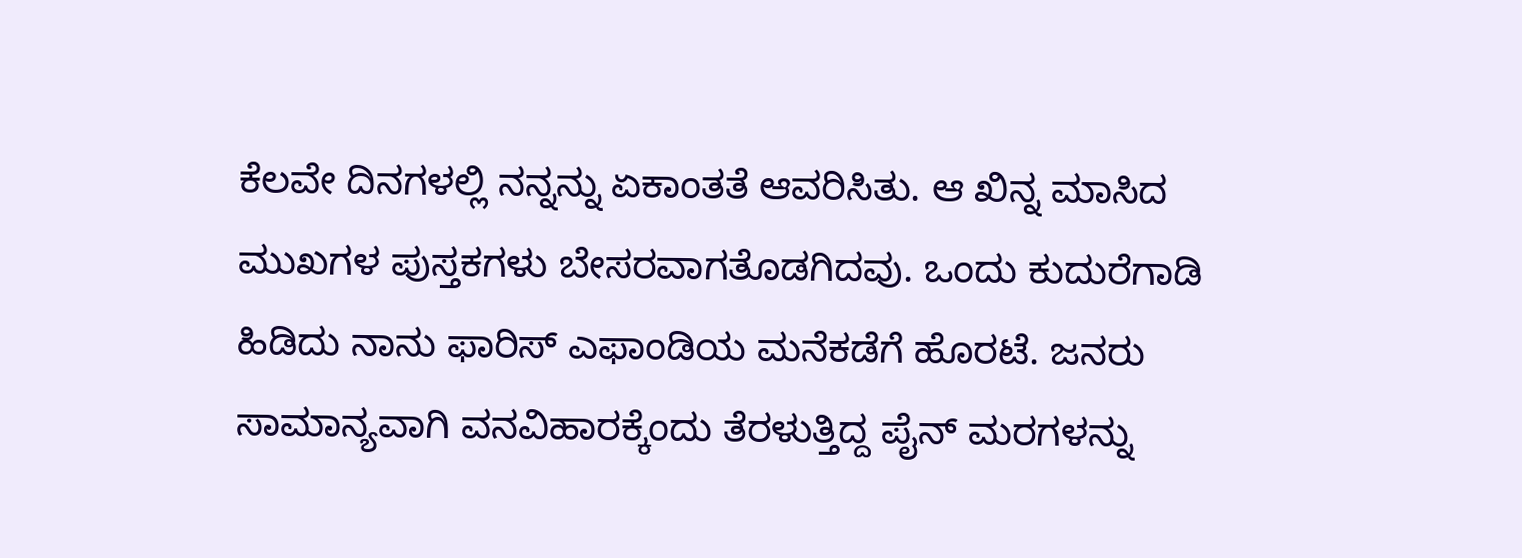ಕೆಲವೇ ದಿನಗಳಲ್ಲಿ ನನ್ನನ್ನು ಏಕಾಂತತೆ ಆವರಿಸಿತು. ಆ ಖಿನ್ನ ಮಾಸಿದ ಮುಖಗಳ ಪುಸ್ತಕಗಳು ಬೇಸರವಾಗತೊಡಗಿದವು. ಒಂದು ಕುದುರೆಗಾಡಿ ಹಿಡಿದು ನಾನು ಫಾರಿಸ್ ಎಫಾಂಡಿಯ ಮನೆಕಡೆಗೆ ಹೊರಟೆ. ಜನರು ಸಾಮಾನ್ಯವಾಗಿ ವನವಿಹಾರಕ್ಕೆಂದು ತೆರಳುತ್ತಿದ್ದ ಪೈನ್ ಮರಗಳನ್ನು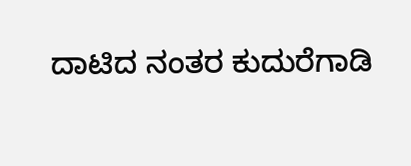ದಾಟಿದ ನಂತರ ಕುದುರೆಗಾಡಿ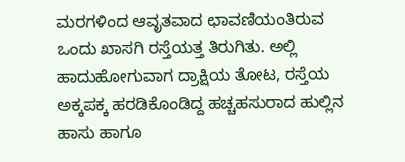ಮರಗಳಿಂದ ಆವೃತವಾದ ಛಾವಣಿಯಂತಿರುವ ಒಂದು ಖಾಸಗಿ ರಸ್ತೆಯತ್ತ ತಿರುಗಿತು. ಅಲ್ಲಿ ಹಾದುಹೋಗುವಾಗ ದ್ರಾಕ್ಷಿಯ ತೋಟ, ರಸ್ತೆಯ ಅಕ್ಕಪಕ್ಕ ಹರಡಿಕೊಂಡಿದ್ದ ಹಚ್ಚಹಸುರಾದ ಹುಲ್ಲಿನ ಹಾಸು ಹಾಗೂ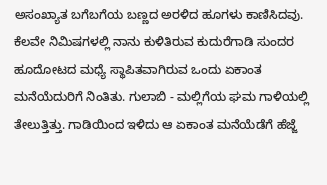ಅಸಂಖ್ಯಾತ ಬಗೆಬಗೆಯ ಬಣ್ಣದ ಅರಳಿದ ಹೂಗಳು ಕಾಣಿಸಿದವು.
ಕೆಲವೇ ನಿಮಿಷಗಳಲ್ಲಿ ನಾನು ಕುಳಿತಿರುವ ಕುದುರೆಗಾಡಿ ಸುಂದರ ಹೂದೋಟದ ಮಧ್ಯೆ ಸ್ಥಾಪಿತವಾಗಿರುವ ಒಂದು ಏಕಾಂತ ಮನೆಯೆದುರಿಗೆ ನಿಂತಿತು. ಗುಲಾಬಿ - ಮಲ್ಲಿಗೆಯ ಘಮ ಗಾಳಿಯಲ್ಲಿ ತೇಲುತ್ತಿತ್ತು. ಗಾಡಿಯಿಂದ ಇಳಿದು ಆ ಏಕಾಂತ ಮನೆಯೆಡೆಗೆ ಹೆಜ್ಜೆ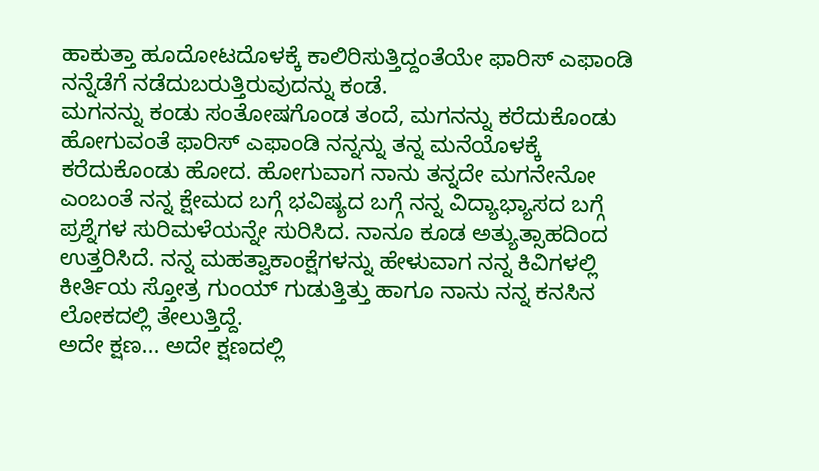ಹಾಕುತ್ತಾ ಹೂದೋಟದೊಳಕ್ಕೆ ಕಾಲಿರಿಸುತ್ತಿದ್ದಂತೆಯೇ ಫಾರಿಸ್ ಎಫಾಂಡಿ ನನ್ನೆಡೆಗೆ ನಡೆದುಬರುತ್ತಿರುವುದನ್ನು ಕಂಡೆ.
ಮಗನನ್ನು ಕಂಡು ಸಂತೋಷಗೊಂಡ ತಂದೆ, ಮಗನನ್ನು ಕರೆದುಕೊಂಡು ಹೋಗುವಂತೆ ಫಾರಿಸ್ ಎಫಾಂಡಿ ನನ್ನನ್ನು ತನ್ನ ಮನೆಯೊಳಕ್ಕೆ ಕರೆದುಕೊಂಡು ಹೋದ. ಹೋಗುವಾಗ ನಾನು ತನ್ನದೇ ಮಗನೇನೋ ಎಂಬಂತೆ ನನ್ನ ಕ್ಷೇಮದ ಬಗ್ಗೆ ಭವಿಷ್ಯದ ಬಗ್ಗೆ ನನ್ನ ವಿದ್ಯಾಭ್ಯಾಸದ ಬಗ್ಗೆ ಪ್ರಶ್ನೆಗಳ ಸುರಿಮಳೆಯನ್ನೇ ಸುರಿಸಿದ. ನಾನೂ ಕೂಡ ಅತ್ಯುತ್ಸಾಹದಿಂದ ಉತ್ತರಿಸಿದೆ. ನನ್ನ ಮಹತ್ವಾಕಾಂಕ್ಷೆಗಳನ್ನು ಹೇಳುವಾಗ ನನ್ನ ಕಿವಿಗಳಲ್ಲಿ ಕೀರ್ತಿಯ ಸ್ತೋತ್ರ ಗುಂಯ್ ಗುಡುತ್ತಿತ್ತು ಹಾಗೂ ನಾನು ನನ್ನ ಕನಸಿನ ಲೋಕದಲ್ಲಿ ತೇಲುತ್ತಿದ್ದೆ.
ಅದೇ ಕ್ಷಣ... ಅದೇ ಕ್ಷಣದಲ್ಲಿ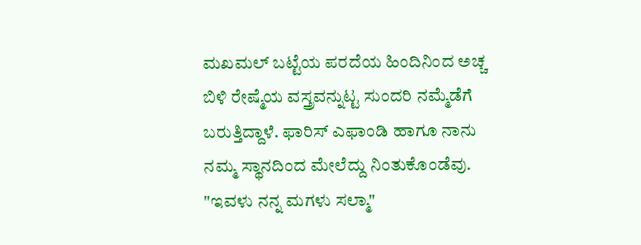ಮಖಮಲ್ ಬಟ್ಟೆಯ ಪರದೆಯ ಹಿಂದಿನಿಂದ ಅಚ್ಚ ಬಿಳಿ ರೇಷ್ಮೆಯ ವಸ್ತ್ರವನ್ನುಟ್ಟ ಸುಂದರಿ ನಮ್ಮೆಡೆಗೆ ಬರುತ್ತಿದ್ದಾಳೆ. ಫಾರಿಸ್ ಎಫಾಂಡಿ ಹಾಗೂ ನಾನು ನಮ್ಮ ಸ್ಥಾನದಿಂದ ಮೇಲೆದ್ದು ನಿಂತುಕೊಂಡೆವು. "ಇವಳು ನನ್ನ ಮಗಳು ಸಲ್ಮಾ"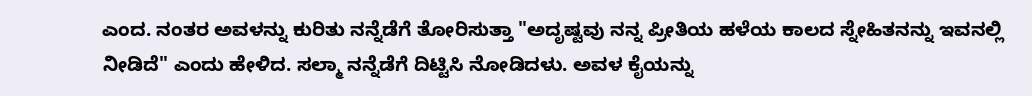ಎಂದ. ನಂತರ ಅವಳನ್ನು ಕುರಿತು ನನ್ನೆಡೆಗೆ ತೋರಿಸುತ್ತಾ "ಅದೃಷ್ಟವು ನನ್ನ ಪ್ರೀತಿಯ ಹಳೆಯ ಕಾಲದ ಸ್ನೇಹಿತನನ್ನು ಇವನಲ್ಲಿ ನೀಡಿದೆ" ಎಂದು ಹೇಳಿದ. ಸಲ್ಮಾ ನನ್ನೆಡೆಗೆ ದಿಟ್ಟಿಸಿ ನೋಡಿದಳು. ಅವಳ ಕೈಯನ್ನು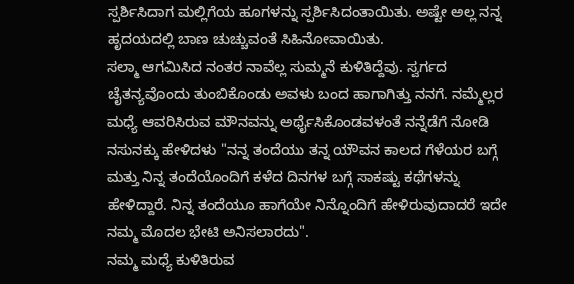ಸ್ಪರ್ಶಿಸಿದಾಗ ಮಲ್ಲಿಗೆಯ ಹೂಗಳನ್ನು ಸ್ಪರ್ಶಿಸಿದಂತಾಯಿತು. ಅಷ್ಟೇ ಅಲ್ಲ ನನ್ನ ಹೃದಯದಲ್ಲಿ ಬಾಣ ಚುಚ್ಚುವಂತೆ ಸಿಹಿನೋವಾಯಿತು.
ಸಲ್ಮಾ ಆಗಮಿಸಿದ ನಂತರ ನಾವೆಲ್ಲ ಸುಮ್ಮನೆ ಕುಳಿತಿದ್ದೆವು. ಸ್ವರ್ಗದ ಚೈತನ್ಯವೊಂದು ತುಂಬಿಕೊಂಡು ಅವಳು ಬಂದ ಹಾಗಾಗಿತ್ತು ನನಗೆ. ನಮ್ಮೆಲ್ಲರ ಮಧ್ಯೆ ಆವರಿಸಿರುವ ಮೌನವನ್ನು ಅರ್ಥೈಸಿಕೊಂಡವಳಂತೆ ನನ್ನೆಡೆಗೆ ನೋಡಿ ನಸುನಕ್ಕು ಹೇಳಿದಳು "ನನ್ನ ತಂದೆಯು ತನ್ನ ಯೌವನ ಕಾಲದ ಗೆಳೆಯರ ಬಗ್ಗೆ ಮತ್ತು ನಿನ್ನ ತಂದೆಯೊಂದಿಗೆ ಕಳೆದ ದಿನಗಳ ಬಗ್ಗೆ ಸಾಕಷ್ಟು ಕಥೆಗಳನ್ನು ಹೇಳಿದ್ದಾರೆ. ನಿನ್ನ ತಂದೆಯೂ ಹಾಗೆಯೇ ನಿನ್ನೊಂದಿಗೆ ಹೇಳಿರುವುದಾದರೆ ಇದೇ ನಮ್ಮ ಮೊದಲ ಭೇಟಿ ಅನಿಸಲಾರದು".
ನಮ್ಮ ಮಧ್ಯೆ ಕುಳಿತಿರುವ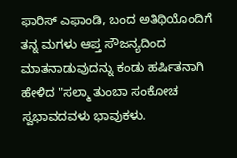ಫಾರಿಸ್ ಎಫಾಂಡಿ, ಬಂದ ಅತಿಥಿಯೊಂದಿಗೆ ತನ್ನ ಮಗಳು ಆಪ್ತ ಸೌಜನ್ಯದಿಂದ ಮಾತನಾಡುವುದನ್ನು ಕಂಡು ಹರ್ಷಿತನಾಗಿ ಹೇಳಿದ "ಸಲ್ಮಾ ತುಂಬಾ ಸಂಕೋಚ ಸ್ವಭಾವದವಳು ಭಾವುಕಳು.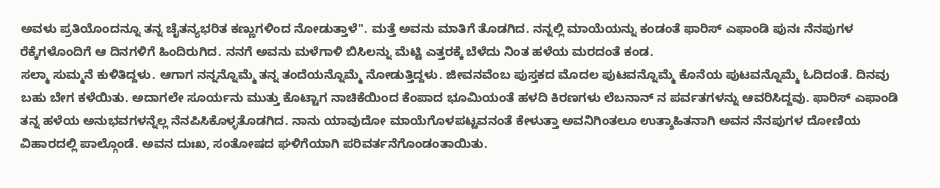ಅವಳು ಪ್ರತಿಯೊಂದನ್ನೂ ತನ್ನ ಚೈತನ್ಯಭರಿತ ಕಣ್ಣುಗಳಿಂದ ನೋಡುತ್ತಾಳೆ". ಮತ್ತೆ ಅವನು ಮಾತಿಗೆ ತೊಡಗಿದ. ನನ್ನಲ್ಲಿ ಮಾಯೆಯನ್ನು ಕಂಡಂತೆ ಫಾರಿಸ್ ಎಫಾಂಡಿ ಪುನಃ ನೆನಪುಗಳ ರೆಕ್ಕೆಗಳೊಂದಿಗೆ ಆ ದಿನಗಳಿಗೆ ಹಿಂದಿರುಗಿದ. ನನಗೆ ಅವನು ಮಳೆಗಾಳಿ ಬಿಸಿಲನ್ನು ಮೆಟ್ಟಿ ಎತ್ತರಕ್ಕೆ ಬೆಳೆದು ನಿಂತ ಹಳೆಯ ಮರದಂತೆ ಕಂಡ.
ಸಲ್ಮಾ ಸುಮ್ಮನೆ ಕುಳಿತಿದ್ದಳು. ಆಗಾಗ ನನ್ನನ್ನೊಮ್ಮೆ ತನ್ನ ತಂದೆಯನ್ನೊಮ್ಮೆ ನೋಡುತ್ತಿದ್ದಳು. ಜೀವನವೆಂಬ ಪುಸ್ತಕದ ಮೊದಲ ಪುಟವನ್ನೊಮ್ಮೆ ಕೊನೆಯ ಪುಟವನ್ನೊಮ್ಮೆ ಓದಿದಂತೆ. ದಿನವು ಬಹು ಬೇಗ ಕಳೆಯಿತು. ಅದಾಗಲೇ ಸೂರ್ಯನು ಮುತ್ತು ಕೊಟ್ಟಾಗ ನಾಚಿಕೆಯಿಂದ ಕೆಂಪಾದ ಭೂಮಿಯಂತೆ ಹಳದಿ ಕಿರಣಗಳು ಲೆಬನಾನ್ ನ ಪರ್ವತಗಳನ್ನು ಆವರಿಸಿದ್ದವು. ಫಾರಿಸ್ ಎಫಾಂಡಿ ತನ್ನ ಹಳೆಯ ಅನುಭವಗಳನ್ನೆಲ್ಲ ನೆನಪಿಸಿಕೊಳ್ಳತೊಡಗಿದ. ನಾನು ಯಾವುದೋ ಮಾಯೆಗೊಳಪಟ್ಟವನಂತೆ ಕೇಳುತ್ತಾ ಅವನಿಗಿಂತಲೂ ಉತ್ಶಾಹಿತನಾಗಿ ಅವನ ನೆನಪುಗಳ ದೋಣಿಯ ವಿಹಾರದಲ್ಲಿ ಪಾಲ್ಗೊಂಡೆ. ಅವನ ದುಃಖ, ಸಂತೋಷದ ಘಳಿಗೆಯಾಗಿ ಪರಿವರ್ತನೆಗೊಂಡಂತಾಯಿತು.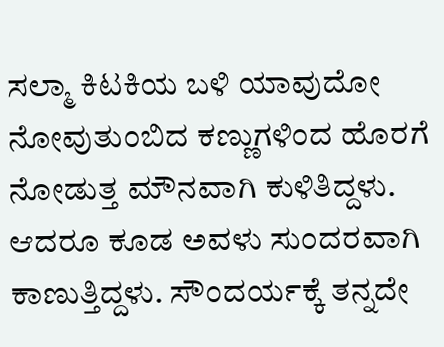ಸಲ್ಮಾ ಕಿಟಕಿಯ ಬಳಿ ಯಾವುದೋ ನೋವುತುಂಬಿದ ಕಣ್ಣುಗಳಿಂದ ಹೊರಗೆ ನೋಡುತ್ತ ಮೌನವಾಗಿ ಕುಳಿತಿದ್ದಳು. ಆದರೂ ಕೂಡ ಅವಳು ಸುಂದರವಾಗಿ ಕಾಣುತ್ತಿದ್ದಳು. ಸೌಂದರ್ಯಕ್ಕೆ ತನ್ನದೇ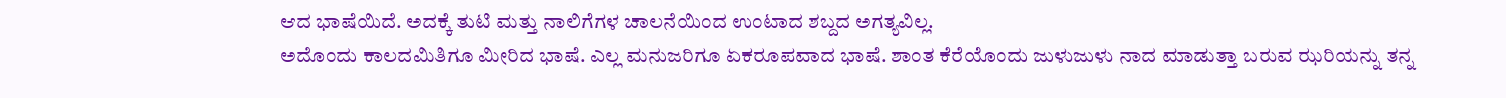ಆದ ಭಾಷೆಯಿದೆ. ಅದಕ್ಕೆ ತುಟಿ ಮತ್ತು ನಾಲಿಗೆಗಳ ಚಾಲನೆಯಿಂದ ಉಂಟಾದ ಶಬ್ದದ ಅಗತ್ಯವಿಲ್ಲ.
ಅದೊಂದು ಕಾಲದಮಿತಿಗೂ ಮೀರಿದ ಭಾಷೆ. ಎಲ್ಲ ಮನುಜರಿಗೂ ಏಕರೂಪವಾದ ಭಾಷೆ. ಶಾಂತ ಕೆರೆಯೊಂದು ಜುಳುಜುಳು ನಾದ ಮಾಡುತ್ತಾ ಬರುವ ಝರಿಯನ್ನು ತನ್ನ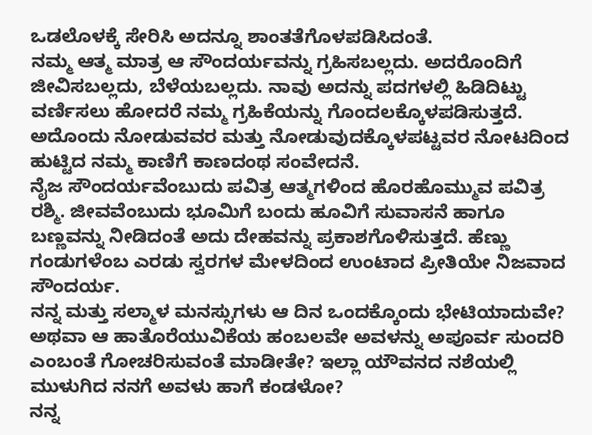ಒಡಲೊಳಕ್ಕೆ ಸೇರಿಸಿ ಅದನ್ನೂ ಶಾಂತತೆಗೊಳಪಡಿಸಿದಂತೆ.
ನಮ್ಮ ಆತ್ಮ ಮಾತ್ರ ಆ ಸೌಂದರ್ಯವನ್ನು ಗ್ರಹಿಸಬಲ್ಲದು. ಅದರೊಂದಿಗೆ ಜೀವಿಸಬಲ್ಲದು, ಬೆಳೆಯಬಲ್ಲದು. ನಾವು ಅದನ್ನು ಪದಗಳಲ್ಲಿ ಹಿಡಿದಿಟ್ಟು ವರ್ಣಿಸಲು ಹೋದರೆ ನಮ್ಮ ಗ್ರಹಿಕೆಯನ್ನು ಗೊಂದಲಕ್ಕೊಳಪಡಿಸುತ್ತದೆ. ಅದೊಂದು ನೋಡುವವರ ಮತ್ತು ನೋಡುವುದಕ್ಕೊಳಪಟ್ಟವರ ನೋಟದಿಂದ ಹುಟ್ಟಿದ ನಮ್ಮ ಕಾಣಿಗೆ ಕಾಣದಂಥ ಸಂವೇದನೆ.
ನೈಜ ಸೌಂದರ್ಯವೆಂಬುದು ಪವಿತ್ರ ಆತ್ಮಗಳಿಂದ ಹೊರಹೊಮ್ಮುವ ಪವಿತ್ರ ರಶ್ಮಿ. ಜೀವವೆಂಬುದು ಭೂಮಿಗೆ ಬಂದು ಹೂವಿಗೆ ಸುವಾಸನೆ ಹಾಗೂ ಬಣ್ಣವನ್ನು ನೀಡಿದಂತೆ ಅದು ದೇಹವನ್ನು ಪ್ರಕಾಶಗೊಳಿಸುತ್ತದೆ. ಹೆಣ್ಣು ಗಂಡುಗಳೆಂಬ ಎರಡು ಸ್ವರಗಳ ಮೇಳದಿಂದ ಉಂಟಾದ ಪ್ರೀತಿಯೇ ನಿಜವಾದ ಸೌಂದರ್ಯ.
ನನ್ನ ಮತ್ತು ಸಲ್ಮಾಳ ಮನಸ್ಸುಗಳು ಆ ದಿನ ಒಂದಕ್ಕೊಂದು ಭೇಟಿಯಾದುವೇ? ಅಥವಾ ಆ ಹಾತೊರೆಯುವಿಕೆಯ ಹಂಬಲವೇ ಅವಳನ್ನು ಅಪೂರ್ವ ಸುಂದರಿ ಎಂಬಂತೆ ಗೋಚರಿಸುವಂತೆ ಮಾಡೀತೇ? ಇಲ್ಲಾ ಯೌವನದ ನಶೆಯಲ್ಲಿ ಮುಳುಗಿದ ನನಗೆ ಅವಳು ಹಾಗೆ ಕಂಡಳೋ?
ನನ್ನ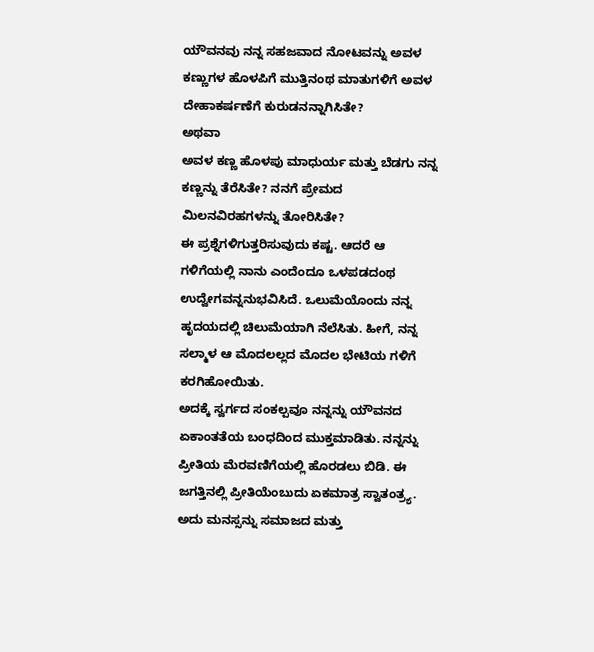ಯೌವನವು ನನ್ನ ಸಹಜವಾದ ನೋಟವನ್ನು ಅವಳ ಕಣ್ಣುಗಳ ಹೊಳಪಿಗೆ ಮುತ್ತಿನಂಥ ಮಾತುಗಳಿಗೆ ಅವಳ ದೇಹಾಕರ್ಷಣೆಗೆ ಕುರುಡನನ್ನಾಗಿಸಿತೇ?
ಅಥವಾ
ಅವಳ ಕಣ್ಣ ಹೊಳಪು ಮಾಧುರ್ಯ ಮತ್ತು ಬೆಡಗು ನನ್ನ ಕಣ್ಣನ್ನು ತೆರೆಸಿತೇ? ನನಗೆ ಪ್ರೇಮದ ಮಿಲನವಿರಹಗಳನ್ನು ತೋರಿಸಿತೇ?
ಈ ಪ್ರಶ್ನೆಗಳಿಗುತ್ತರಿಸುವುದು ಕಷ್ಟ. ಆದರೆ ಆ ಗಳಿಗೆಯಲ್ಲಿ ನಾನು ಎಂದೆಂದೂ ಒಳಪಡದಂಥ ಉದ್ವೇಗವನ್ನನುಭವಿಸಿದೆ. ಒಲುಮೆಯೊಂದು ನನ್ನ ಹೃದಯದಲ್ಲಿ ಚಿಲುಮೆಯಾಗಿ ನೆಲೆಸಿತು. ಹೀಗೆ, ನನ್ನ ಸಲ್ಮಾಳ ಆ ಮೊದಲಲ್ಲದ ಮೊದಲ ಭೇಟಿಯ ಗಳಿಗೆ ಕರಗಿಹೋಯಿತು.
ಅದಕ್ಕೆ ಸ್ವರ್ಗದ ಸಂಕಲ್ಪವೂ ನನ್ನನ್ನು ಯೌವನದ ಏಕಾಂತತೆಯ ಬಂಧದಿಂದ ಮುಕ್ತಮಾಡಿತು. ನನ್ನನ್ನು ಪ್ರೀತಿಯ ಮೆರವಣಿಗೆಯಲ್ಲಿ ಹೊರಡಲು ಬಿಡಿ. ಈ ಜಗತ್ತಿನಲ್ಲಿ ಪ್ರೀತಿಯೆಂಬುದು ಏಕಮಾತ್ರ ಸ್ವಾತಂತ್ರ್ಯ. ಅದು ಮನಸ್ಸನ್ನು ಸಮಾಜದ ಮತ್ತು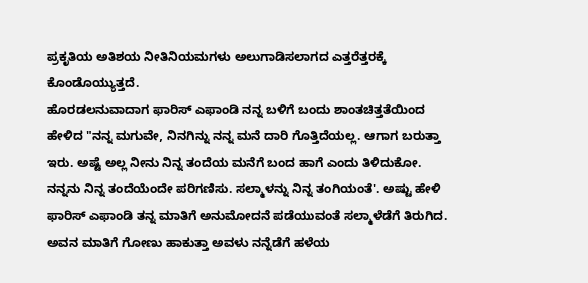ಪ್ರಕೃತಿಯ ಅತಿಶಯ ನೀತಿನಿಯಮಗಳು ಅಲುಗಾಡಿಸಲಾಗದ ಎತ್ತರೆತ್ತರಕ್ಕೆ ಕೊಂಡೊಯ್ಯುತ್ತದೆ.
ಹೊರಡಲನುವಾದಾಗ ಫಾರಿಸ್ ಎಫಾಂಡಿ ನನ್ನ ಬಳಿಗೆ ಬಂದು ಶಾಂತಚಿತ್ತತೆಯಿಂದ ಹೇಳಿದ "ನನ್ನ ಮಗುವೇ, ನಿನಗಿನ್ನು ನನ್ನ ಮನೆ ದಾರಿ ಗೊತ್ತಿದೆಯಲ್ಲ. ಆಗಾಗ ಬರುತ್ತಾ ಇರು. ಅಷ್ಟೆ ಅಲ್ಲ ನೀನು ನಿನ್ನ ತಂದೆಯ ಮನೆಗೆ ಬಂದ ಹಾಗೆ ಎಂದು ತಿಳಿದುಕೋ. ನನ್ನನು ನಿನ್ನ ತಂದೆಯೆಂದೇ ಪರಿಗಣಿಸು. ಸಲ್ಮಾಳನ್ನು ನಿನ್ನ ತಂಗಿಯಂತೆ'. ಅಷ್ಟು ಹೇಳಿ ಫಾರಿಸ್ ಎಫಾಂಡಿ ತನ್ನ ಮಾತಿಗೆ ಅನುಮೋದನೆ ಪಡೆಯುವಂತೆ ಸಲ್ಮಾಳೆಡೆಗೆ ತಿರುಗಿದ. ಅವನ ಮಾತಿಗೆ ಗೋಣು ಹಾಕುತ್ತಾ ಅವಳು ನನ್ನೆಡೆಗೆ ಹಳೆಯ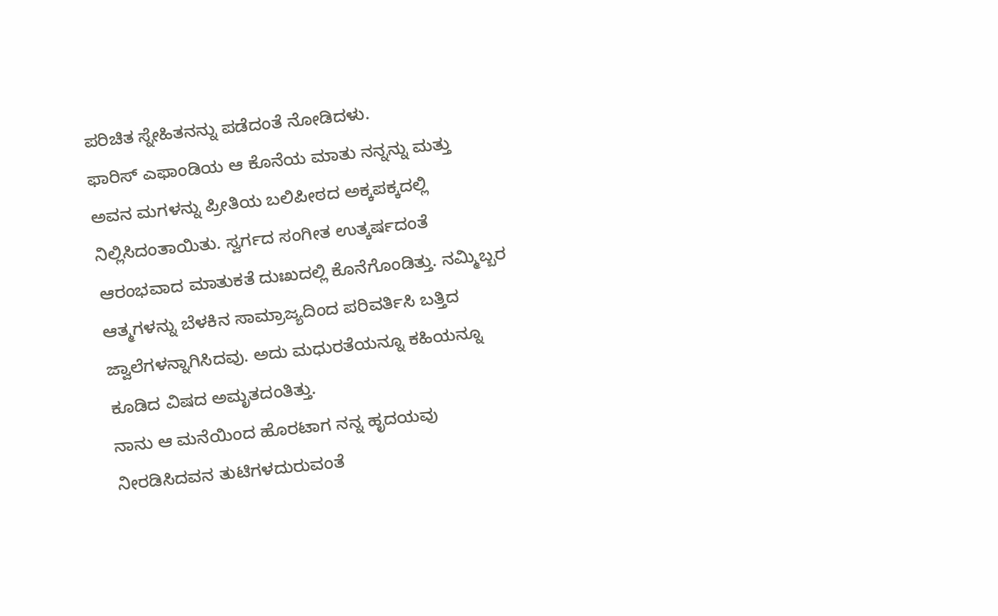ಪರಿಚಿತ ಸ್ನೇಹಿತನನ್ನು ಪಡೆದಂತೆ ನೋಡಿದಳು.
ಫಾರಿಸ್ ಎಫಾಂಡಿಯ ಆ ಕೊನೆಯ ಮಾತು ನನ್ನನ್ನು ಮತ್ತು ಅವನ ಮಗಳನ್ನು ಪ್ರೀತಿಯ ಬಲಿಪೀಠದ ಅಕ್ಕಪಕ್ಕದಲ್ಲಿ ನಿಲ್ಲಿಸಿದಂತಾಯಿತು. ಸ್ವರ್ಗದ ಸಂಗೀತ ಉತ್ಕರ್ಷದಂತೆ ಆರಂಭವಾದ ಮಾತುಕತೆ ದುಃಖದಲ್ಲಿ ಕೊನೆಗೊಂಡಿತ್ತು. ನಮ್ಮಿಬ್ಬರ ಆತ್ಮಗಳನ್ನು ಬೆಳಕಿನ ಸಾಮ್ರಾಜ್ಯದಿಂದ ಪರಿವರ್ತಿಸಿ ಬತ್ತಿದ ಜ್ವಾಲೆಗಳನ್ನಾಗಿಸಿದವು. ಅದು ಮಧುರತೆಯನ್ನೂ ಕಹಿಯನ್ನೂ ಕೂಡಿದ ವಿಷದ ಅಮೃತದಂತಿತ್ತು.
ನಾನು ಆ ಮನೆಯಿಂದ ಹೊರಟಾಗ ನನ್ನ ಹೃದಯವು ನೀರಡಿಸಿದವನ ತುಟಿಗಳದುರುವಂತೆ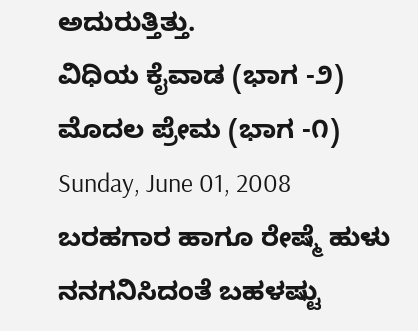ಅದುರುತ್ತಿತ್ತು.
ವಿಧಿಯ ಕೈವಾಡ (ಭಾಗ -೨)
ಮೊದಲ ಪ್ರೇಮ (ಭಾಗ -೧)
Sunday, June 01, 2008
ಬರಹಗಾರ ಹಾಗೂ ರೇಷ್ಮೆ ಹುಳು
ನನಗನಿಸಿದಂತೆ ಬಹಳಷ್ಟು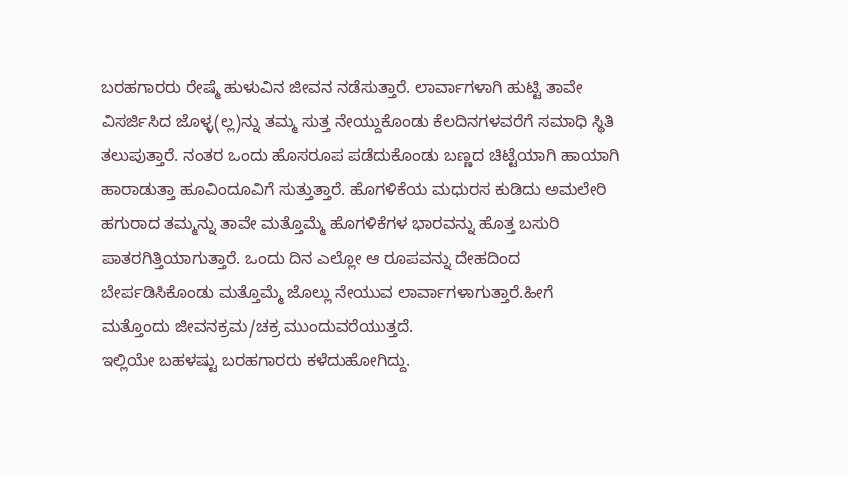ಬರಹಗಾರರು ರೇಷ್ಮೆ ಹುಳುವಿನ ಜೀವನ ನಡೆಸುತ್ತಾರೆ. ಲಾರ್ವಾಗಳಾಗಿ ಹುಟ್ಟಿ ತಾವೇ ವಿಸರ್ಜಿಸಿದ ಜೊಳ್ಳ(ಲ್ಲ)ನ್ನು ತಮ್ಮ ಸುತ್ತ ನೇಯ್ದುಕೊಂಡು ಕೆಲದಿನಗಳವರೆಗೆ ಸಮಾಧಿ ಸ್ಥಿತಿ ತಲುಪುತ್ತಾರೆ. ನಂತರ ಒಂದು ಹೊಸರೂಪ ಪಡೆದುಕೊಂಡು ಬಣ್ಣದ ಚಿಟ್ಟೆಯಾಗಿ ಹಾಯಾಗಿ ಹಾರಾಡುತ್ತಾ ಹೂವಿಂದೂವಿಗೆ ಸುತ್ತುತ್ತಾರೆ. ಹೊಗಳಿಕೆಯ ಮಧುರಸ ಕುಡಿದು ಅಮಲೇರಿ ಹಗುರಾದ ತಮ್ಮನ್ನು ತಾವೇ ಮತ್ತೊಮ್ಮೆ ಹೊಗಳಿಕೆಗಳ ಭಾರವನ್ನು ಹೊತ್ತ ಬಸುರಿ ಪಾತರಗಿತ್ತಿಯಾಗುತ್ತಾರೆ. ಒಂದು ದಿನ ಎಲ್ಲೋ ಆ ರೂಪವನ್ನು ದೇಹದಿಂದ ಬೇರ್ಪಡಿಸಿಕೊಂಡು ಮತ್ತೊಮ್ಮೆ ಜೊಲ್ಲು ನೇಯುವ ಲಾರ್ವಾಗಳಾಗುತ್ತಾರೆ.ಹೀಗೆ ಮತ್ತೊಂದು ಜೀವನಕ್ರಮ/ಚಕ್ರ ಮುಂದುವರೆಯುತ್ತದೆ.
ಇಲ್ಲಿಯೇ ಬಹಳಷ್ಟು ಬರಹಗಾರರು ಕಳೆದುಹೋಗಿದ್ದು.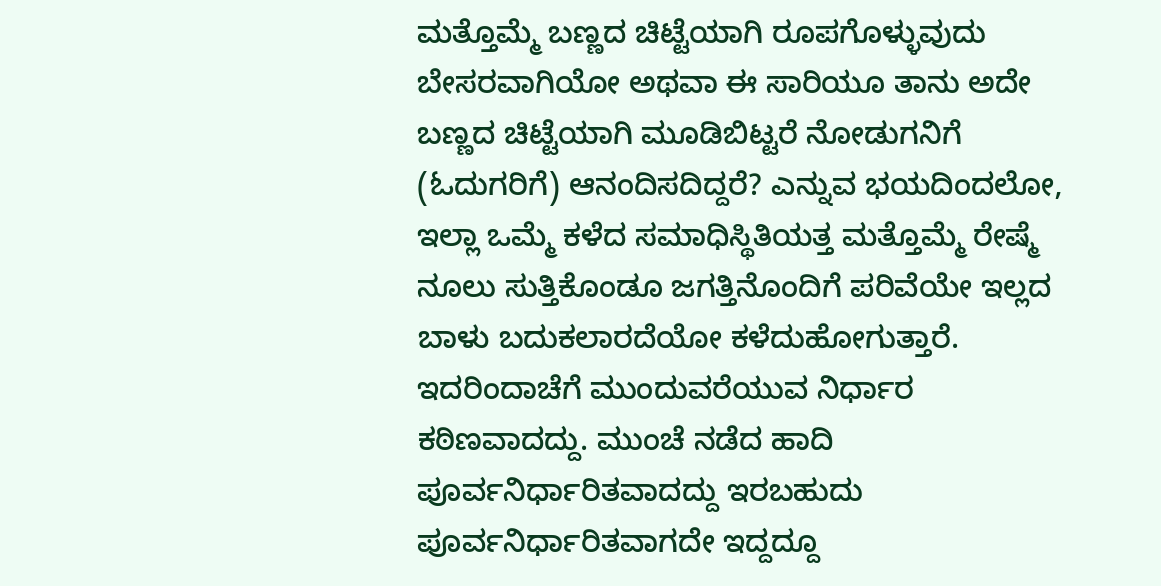ಮತ್ತೊಮ್ಮೆ ಬಣ್ಣದ ಚಿಟ್ಟೆಯಾಗಿ ರೂಪಗೊಳ್ಳುವುದು ಬೇಸರವಾಗಿಯೋ ಅಥವಾ ಈ ಸಾರಿಯೂ ತಾನು ಅದೇ ಬಣ್ಣದ ಚಿಟ್ಟೆಯಾಗಿ ಮೂಡಿಬಿಟ್ಟರೆ ನೋಡುಗನಿಗೆ (ಓದುಗರಿಗೆ) ಆನಂದಿಸದಿದ್ದರೆ? ಎನ್ನುವ ಭಯದಿಂದಲೋ, ಇಲ್ಲಾ ಒಮ್ಮೆ ಕಳೆದ ಸಮಾಧಿಸ್ಥಿತಿಯತ್ತ ಮತ್ತೊಮ್ಮೆ ರೇಷ್ಮೆ ನೂಲು ಸುತ್ತಿಕೊಂಡೂ ಜಗತ್ತಿನೊಂದಿಗೆ ಪರಿವೆಯೇ ಇಲ್ಲದ ಬಾಳು ಬದುಕಲಾರದೆಯೋ ಕಳೆದುಹೋಗುತ್ತಾರೆ. ಇದರಿಂದಾಚೆಗೆ ಮುಂದುವರೆಯುವ ನಿರ್ಧಾರ ಕಠಿಣವಾದದ್ದು. ಮುಂಚೆ ನಡೆದ ಹಾದಿ ಪೂರ್ವನಿರ್ಧಾರಿತವಾದದ್ದು ಇರಬಹುದು ಪೂರ್ವನಿರ್ಧಾರಿತವಾಗದೇ ಇದ್ದದ್ದೂ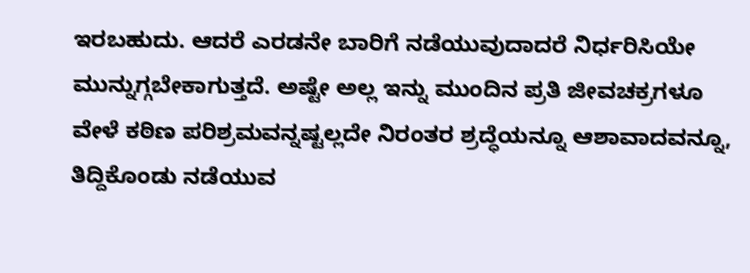ಇರಬಹುದು. ಆದರೆ ಎರಡನೇ ಬಾರಿಗೆ ನಡೆಯುವುದಾದರೆ ನಿರ್ಧರಿಸಿಯೇ ಮುನ್ನುಗ್ಗಬೇಕಾಗುತ್ತದೆ. ಅಷ್ಟೇ ಅಲ್ಲ ಇನ್ನು ಮುಂದಿನ ಪ್ರತಿ ಜೀವಚಕ್ರಗಳೂ ವೇಳೆ ಕಠಿಣ ಪರಿಶ್ರಮವನ್ನಷ್ಟಲ್ಲದೇ ನಿರಂತರ ಶ್ರದ್ಧೆಯನ್ನೂ ಆಶಾವಾದವನ್ನೂ, ತಿದ್ದಿಕೊಂಡು ನಡೆಯುವ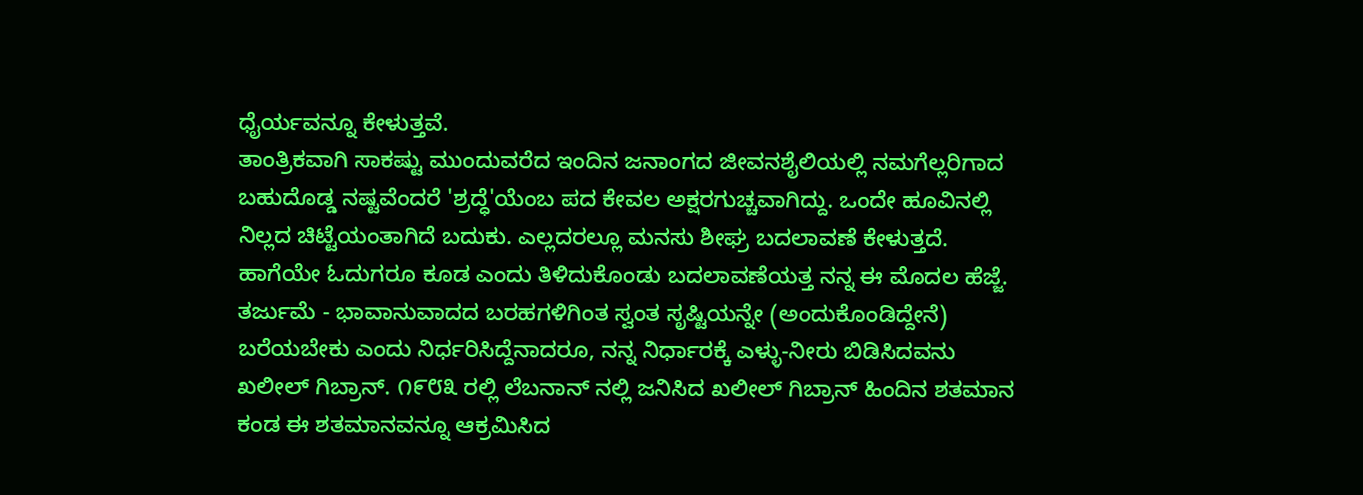ಧೈರ್ಯವನ್ನೂ ಕೇಳುತ್ತವೆ.
ತಾಂತ್ರಿಕವಾಗಿ ಸಾಕಷ್ಟು ಮುಂದುವರೆದ ಇಂದಿನ ಜನಾಂಗದ ಜೀವನಶೈಲಿಯಲ್ಲಿ ನಮಗೆಲ್ಲರಿಗಾದ ಬಹುದೊಡ್ಡ ನಷ್ಟವೆಂದರೆ 'ಶ್ರದ್ಧೆ'ಯೆಂಬ ಪದ ಕೇವಲ ಅಕ್ಷರಗುಚ್ಚವಾಗಿದ್ದು. ಒಂದೇ ಹೂವಿನಲ್ಲಿ ನಿಲ್ಲದ ಚಿಟ್ಟೆಯಂತಾಗಿದೆ ಬದುಕು. ಎಲ್ಲದರಲ್ಲೂ ಮನಸು ಶೀಘ್ರ ಬದಲಾವಣೆ ಕೇಳುತ್ತದೆ. ಹಾಗೆಯೇ ಓದುಗರೂ ಕೂಡ ಎಂದು ತಿಳಿದುಕೊಂಡು ಬದಲಾವಣೆಯತ್ತ ನನ್ನ ಈ ಮೊದಲ ಹೆಜ್ಜೆ.
ತರ್ಜುಮೆ - ಭಾವಾನುವಾದದ ಬರಹಗಳಿಗಿಂತ ಸ್ವಂತ ಸೃಷ್ಟಿಯನ್ನೇ (ಅಂದುಕೊಂಡಿದ್ದೇನೆ) ಬರೆಯಬೇಕು ಎಂದು ನಿರ್ಧರಿಸಿದ್ದೆನಾದರೂ, ನನ್ನ ನಿರ್ಧಾರಕ್ಕೆ ಎಳ್ಳು-ನೀರು ಬಿಡಿಸಿದವನು ಖಲೀಲ್ ಗಿಬ್ರಾನ್. ೧೯೮೩ ರಲ್ಲಿ ಲೆಬನಾನ್ ನಲ್ಲಿ ಜನಿಸಿದ ಖಲೀಲ್ ಗಿಬ್ರಾನ್ ಹಿಂದಿನ ಶತಮಾನ ಕಂಡ ಈ ಶತಮಾನವನ್ನೂ ಆಕ್ರಮಿಸಿದ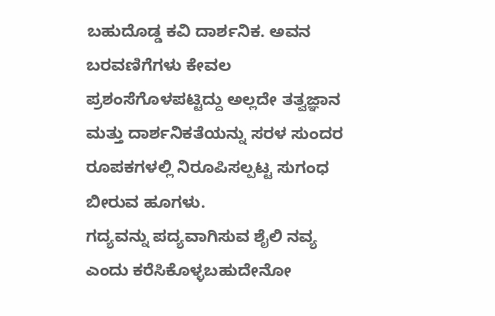ಬಹುದೊಡ್ಡ ಕವಿ ದಾರ್ಶನಿಕ. ಅವನ ಬರವಣಿಗೆಗಳು ಕೇವಲ ಪ್ರಶಂಸೆಗೊಳಪಟ್ಟಿದ್ದು ಅಲ್ಲದೇ ತತ್ವಜ್ಞಾನ ಮತ್ತು ದಾರ್ಶನಿಕತೆಯನ್ನು ಸರಳ ಸುಂದರ ರೂಪಕಗಳಲ್ಲಿ ನಿರೂಪಿಸಲ್ಪಟ್ಟ ಸುಗಂಧ ಬೀರುವ ಹೂಗಳು.
ಗದ್ಯವನ್ನು ಪದ್ಯವಾಗಿಸುವ ಶೈಲಿ ನವ್ಯ ಎಂದು ಕರೆಸಿಕೊಳ್ಳಬಹುದೇನೋ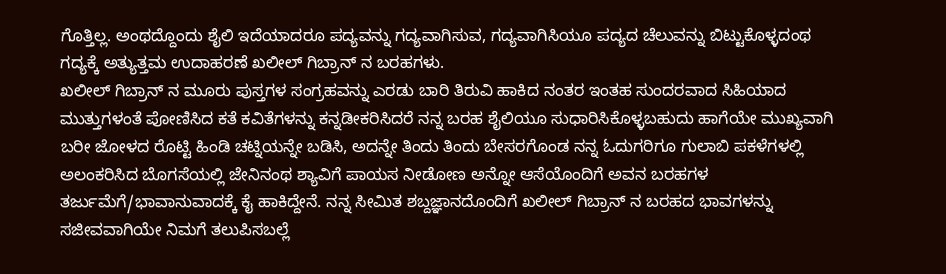ಗೊತ್ತಿಲ್ಲ. ಅಂಥದ್ದೊಂದು ಶೈಲಿ ಇದೆಯಾದರೂ ಪದ್ಯವನ್ನು ಗದ್ಯವಾಗಿಸುವ, ಗದ್ಯವಾಗಿಸಿಯೂ ಪದ್ಯದ ಚೆಲುವನ್ನು ಬಿಟ್ಟುಕೊಳ್ಳದಂಥ ಗದ್ಯಕ್ಕೆ ಅತ್ಯುತ್ತಮ ಉದಾಹರಣೆ ಖಲೀಲ್ ಗಿಬ್ರಾನ್ ನ ಬರಹಗಳು.
ಖಲೀಲ್ ಗಿಬ್ರಾನ್ ನ ಮೂರು ಪುಸ್ತಗಳ ಸಂಗ್ರಹವನ್ನು ಎರಡು ಬಾರಿ ತಿರುವಿ ಹಾಕಿದ ನಂತರ ಇಂತಹ ಸುಂದರವಾದ ಸಿಹಿಯಾದ ಮುತ್ತುಗಳಂತೆ ಪೋಣಿಸಿದ ಕತೆ ಕವಿತೆಗಳನ್ನು ಕನ್ನಡೀಕರಿಸಿದರೆ ನನ್ನ ಬರಹ ಶೈಲಿಯೂ ಸುಧಾರಿಸಿಕೊಳ್ಳಬಹುದು ಹಾಗೆಯೇ ಮುಖ್ಯವಾಗಿ ಬರೀ ಜೋಳದ ರೊಟ್ಟಿ ಹಿಂಡಿ ಚಟ್ನಿಯನ್ನೇ ಬಡಿಸಿ, ಅದನ್ನೇ ತಿಂದು ತಿಂದು ಬೇಸರಗೊಂಡ ನನ್ನ ಓದುಗರಿಗೂ ಗುಲಾಬಿ ಪಕಳೆಗಳಲ್ಲಿ ಅಲಂಕರಿಸಿದ ಬೊಗಸೆಯಲ್ಲಿ ಜೇನಿನಂಥ ಶ್ಯಾವಿಗೆ ಪಾಯಸ ನೀಡೋಣ ಅನ್ನೋ ಆಸೆಯೊಂದಿಗೆ ಅವನ ಬರಹಗಳ ತರ್ಜುಮೆಗೆ/ಭಾವಾನುವಾದಕ್ಕೆ ಕೈ ಹಾಕಿದ್ದೇನೆ. ನನ್ನ ಸೀಮಿತ ಶಬ್ದಜ್ಞಾನದೊಂದಿಗೆ ಖಲೀಲ್ ಗಿಬ್ರಾನ್ ನ ಬರಹದ ಭಾವಗಳನ್ನು ಸಜೀವವಾಗಿಯೇ ನಿಮಗೆ ತಲುಪಿಸಬಲ್ಲೆ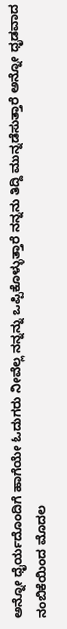ಅನ್ನೋ ಧೈರ್ಯದೊಂದಿಗೆ ಹಾಗೆಯೇ ಓದುಗರು ನೀವೆಲ್ಲ ನನ್ನನ್ನು ಒಪ್ಪಿಕೊಳ್ಳುತ್ತಾರೆ ನನ್ನನು ತಿದ್ದಿ ಮುನ್ನಡೆಸುತ್ತಾರೆ ಅನ್ನೋ ಧೃಡವಾದ ನಂಬಿಕೆಯಿಂದ ಮೊದಲ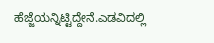ಹೆಜ್ಜೆಯನ್ನಿಟ್ಟಿದ್ದೇನೆ.ಎಡವಿದಲ್ಲಿ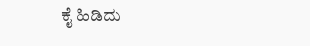ಕೈ ಹಿಡಿದು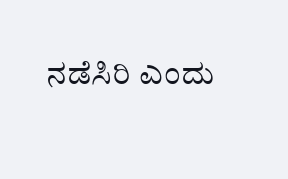ನಡೆಸಿರಿ ಎಂದು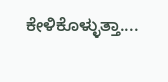ಕೇಳಿಕೊಳ್ಳುತ್ತಾ....